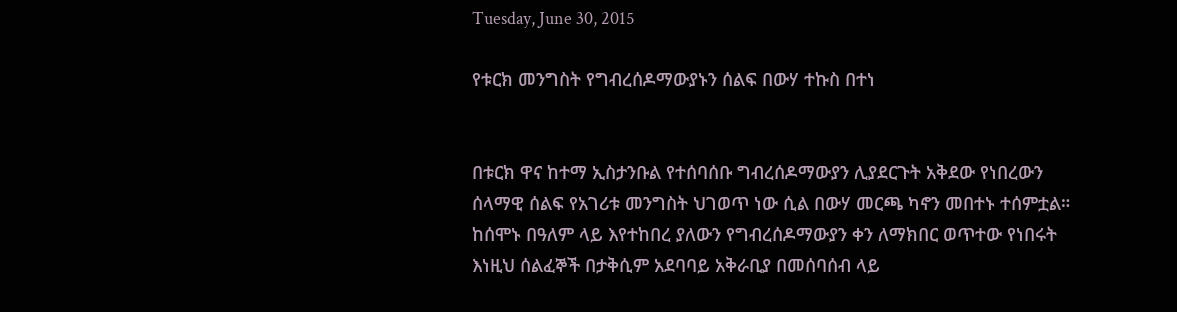Tuesday, June 30, 2015

የቱርክ መንግስት የግብረሰዶማውያኑን ሰልፍ በውሃ ተኩስ በተነ


በቱርክ ዋና ከተማ ኢስታንቡል የተሰባሰቡ ግብረሰዶማውያን ሊያደርጉት አቅደው የነበረውን ሰላማዊ ሰልፍ የአገሪቱ መንግስት ህገወጥ ነው ሲል በውሃ መርጫ ካኖን መበተኑ ተሰምቷል።
ከሰሞኑ በዓለም ላይ እየተከበረ ያለውን የግብረሰዶማውያን ቀን ለማክበር ወጥተው የነበሩት እነዚህ ሰልፈኞች በታቅሲም አደባባይ አቅራቢያ በመሰባሰብ ላይ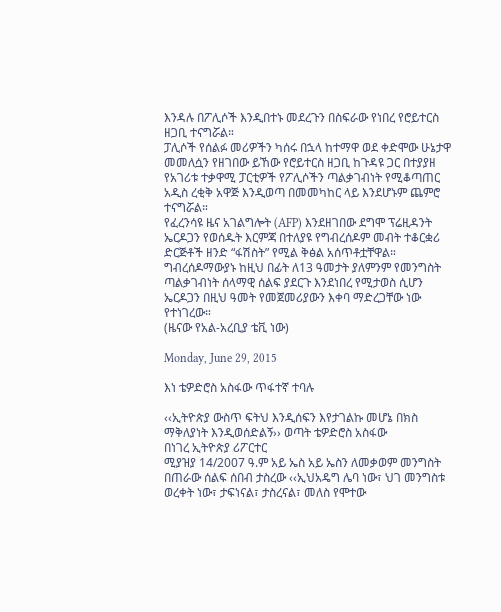እንዳሉ በፖሊሶች እንዲበተኑ መደረጉን በስፍራው የነበረ የሮይተርስ ዘጋቢ ተናግሯል።
ፓሊሶች የሰልፉ መሪዎችን ካሰሩ በኋላ ከተማዋ ወደ ቀድሞው ሁኔታዋ መመለሷን የዘገበው ይኸው የሮይተርስ ዘጋቢ ከጉዳዩ ጋር በተያያዘ የአገሪቱ ተቃዋሚ ፓርቲዎች የፖሊሶችን ጣልቃገብነት የሚቆጣጠር አዲስ ረቂቅ አዋጅ እንዲወጣ በመመካከር ላይ እንደሆኑም ጨምሮ ተናግሯል።
የፈረንሳዩ ዜና አገልግሎት (AFP) እንደዘገበው ደግሞ ፕሬዚዳንት ኤርዶጋን የወሰዱት እርምጃ በተለያዩ የግብረሰዶም መብት ተቆርቋሪ ድርጅቶች ዘንድ “ፋሽስት” የሚል ቅፅል አሰጥቶቷቸዋል።
ግብረሰዶማውያኑ ከዚህ በፊት ለ13 ዓመታት ያለምንም የመንግስት ጣልቃገብነት ሰላማዊ ሰልፍ ያደርጉ እንደነበረ የሚታወስ ሲሆን ኤርዶጋን በዚህ ዓመት የመጀመሪያውን እቀባ ማድረጋቸው ነው የተነገረው።
(ዜናው የአል-አረቢያ ቴቪ ነው)

Monday, June 29, 2015

እነ ቴዎድሮስ አስፋው ጥፋተኛ ተባሉ

‹‹ኢትዮጵያ ውስጥ ፍትህ እንዲሰፍን እየታገልኩ መሆኔ በክስ ማቅለያነት እንዲወሰድልኝ›› ወጣት ቴዎድሮስ አስፋው
በነገረ ኢትዮጵያ ሪፖርተር
ሚያዝያ 14/2007 ዓ.ም አይ ኤስ አይ ኤስን ለመቃወም መንግስት በጠራው ሰልፍ ሰበብ ታስረው ‹‹ኢህአዴግ ሌባ ነው፣ ህገ መንግስቱ ወረቀት ነው፣ ታፍነናል፣ ታስረናል፣ መለስ የሞተው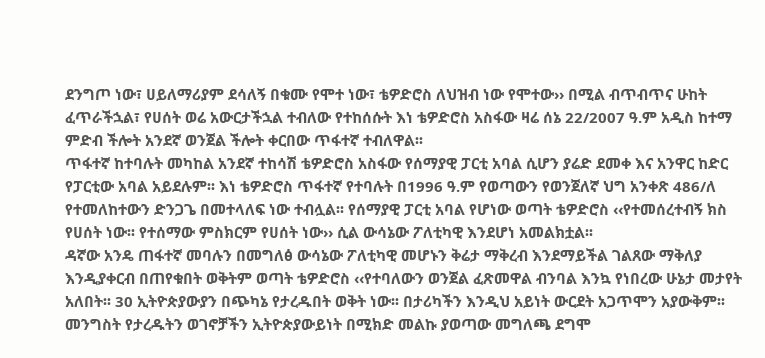ደንግጦ ነው፣ ሀይለማሪያም ደሳለኝ በቁሙ የሞተ ነው፣ ቴዎድሮስ ለህዝብ ነው የሞተው›› በሚል ብጥብጥና ሁከት ፈጥራችኋል፣ የሀሰት ወሬ አውርታችኋል ተብለው የተከሰሱት እነ ቴዎድሮስ አስፋው ዛሬ ሰኔ 22/2007 ዓ.ም አዲስ ከተማ ምድብ ችሎት አንደኛ ወንጀል ችሎት ቀርበው ጥፋተኛ ተብለዋል፡፡
ጥፋተኛ ከተባሉት መካከል አንደኛ ተከሳሽ ቴዎድሮስ አስፋው የሰማያዊ ፓርቲ አባል ሲሆን ያሬድ ደመቀ እና አንዋር ከድር የፓርቲው አባል አይደሉም፡፡ እነ ቴዎድሮስ ጥፋተኛ የተባሉት በ1996 ዓ.ም የወጣውን የወንጀለኛ ህግ አንቀጽ 486/ለ የተመለከተውን ድንጋጌ በመተላለፍ ነው ተብሏል፡፡ የሰማያዊ ፓርቲ አባል የሆነው ወጣት ቴዎድሮስ ‹‹የተመሰረተብኝ ክስ የሀሰት ነው፡፡ የተሰማው ምስክርም የሀሰት ነው›› ሲል ውሳኔው ፖለቲካዊ እንደሆነ አመልክቷል፡፡
ዳኛው አንዴ ጠፋተኛ መባሉን በመግለፅ ውሳኔው ፖለቲካዊ መሆኑን ቅሬታ ማቅረብ እንደማይችል ገልጸው ማቅለያ እንዲያቀርብ በጠየቁበት ወቅትም ወጣት ቴዎድሮስ ‹‹የተባለውን ወንጀል ፈጽመዋል ብንባል እንኳ የነበረው ሁኔታ መታየት አለበት፡፡ 30 ኢትዮጵያውያን በጭካኔ የታረዱበት ወቅት ነው፡፡ በታሪካችን እንዲህ አይነት ውርደት አጋጥሞን አያውቅም፡፡ መንግስት የታረዱትን ወገኖቻችን ኢትዮጵያውይነት በሚክድ መልኩ ያወጣው መግለጫ ደግሞ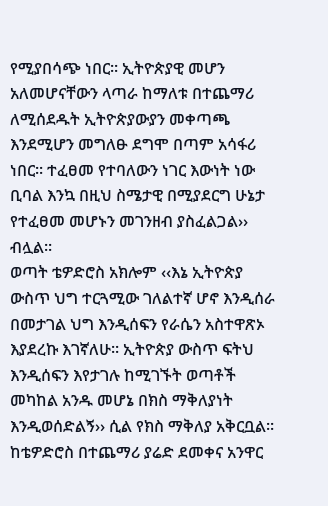የሚያበሳጭ ነበር፡፡ ኢትዮጵያዊ መሆን አለመሆናቸውን ላጣራ ከማለቱ በተጨማሪ ለሚሰደዱት ኢትዮጵያውያን መቀጣጫ እንደሚሆን መግለፁ ደግሞ በጣም አሳፋሪ ነበር፡፡ ተፈፀመ የተባለውን ነገር እውነት ነው ቢባል እንኳ በዚህ ስሜታዊ በሚያደርግ ሁኔታ የተፈፀመ መሆኑን መገንዘብ ያስፈልጋል›› ብሏል፡፡
ወጣት ቴዎድሮስ አክሎም ‹‹እኔ ኢትዮጵያ ውስጥ ህግ ተርጓሚው ገለልተኛ ሆኖ እንዲሰራ በመታገል ህግ እንዲሰፍን የራሴን አስተዋጽኦ እያደረኩ እገኛለሁ፡፡ ኢትዮጵያ ውስጥ ፍትህ እንዲሰፍን እየታገሉ ከሚገኙት ወጣቶች መካከል አንዱ መሆኔ በክስ ማቅለያነት እንዲወሰድልኝ›› ሲል የክስ ማቅለያ አቅርቧል፡፡ ከቴዎድሮስ በተጨማሪ ያሬድ ደመቀና አንዋር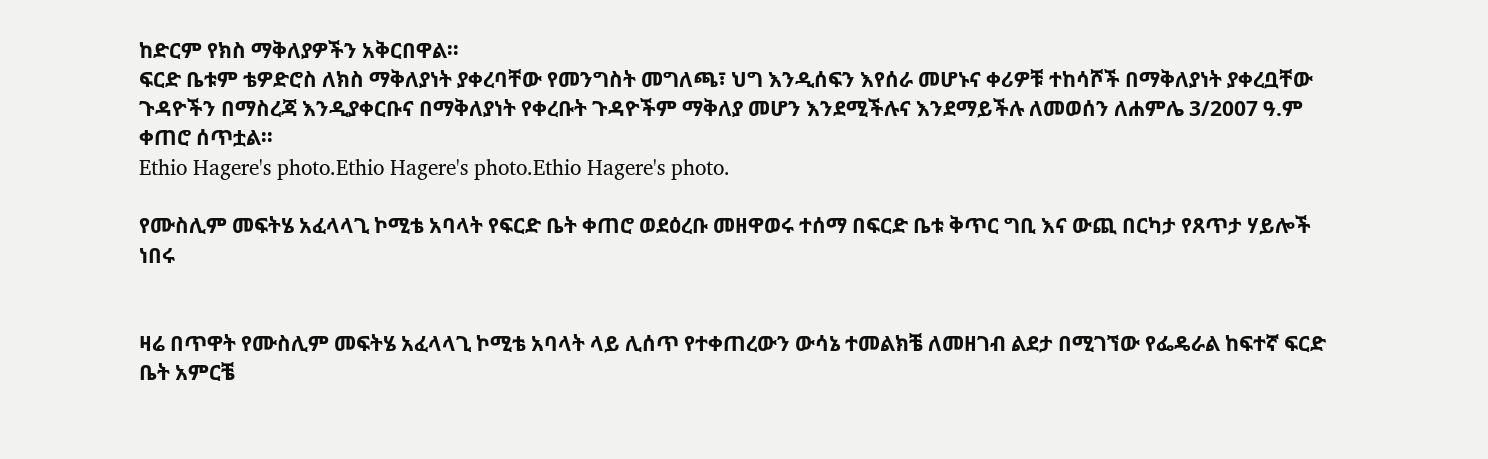ከድርም የክስ ማቅለያዎችን አቅርበዋል፡፡
ፍርድ ቤቱም ቴዎድሮስ ለክስ ማቅለያነት ያቀረባቸው የመንግስት መግለጫ፣ ህግ እንዲሰፍን እየሰራ መሆኑና ቀሪዎቹ ተከሳሾች በማቅለያነት ያቀረቧቸው ጉዳዮችን በማስረጃ እንዲያቀርቡና በማቅለያነት የቀረቡት ጉዳዮችም ማቅለያ መሆን እንደሚችሉና እንደማይችሉ ለመወሰን ለሐምሌ 3/2007 ዓ.ም ቀጠሮ ሰጥቷል፡፡
Ethio Hagere's photo.Ethio Hagere's photo.Ethio Hagere's photo.

የሙስሊም መፍትሄ አፈላላጊ ኮሚቴ አባላት የፍርድ ቤት ቀጠሮ ወደዕረቡ መዘዋወሩ ተሰማ በፍርድ ቤቱ ቅጥር ግቢ እና ውጪ በርካታ የጸጥታ ሃይሎች ነበሩ


ዛሬ በጥዋት የሙስሊም መፍትሄ አፈላላጊ ኮሚቴ አባላት ላይ ሊሰጥ የተቀጠረውን ውሳኔ ተመልክቼ ለመዘገብ ልደታ በሚገኘው የፌዴራል ከፍተኛ ፍርድ ቤት አምርቼ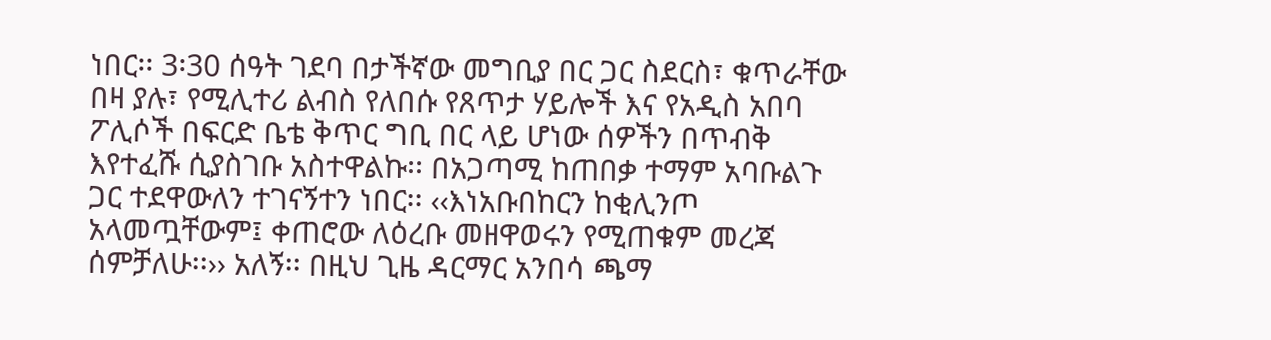ነበር፡፡ 3፡30 ሰዓት ገደባ በታችኛው መግቢያ በር ጋር ስደርስ፣ ቁጥራቸው በዛ ያሉ፣ የሚሊተሪ ልብስ የለበሱ የጸጥታ ሃይሎች እና የአዲስ አበባ ፖሊሶች በፍርድ ቤቴ ቅጥር ግቢ በር ላይ ሆነው ሰዎችን በጥብቅ እየተፈሹ ሲያስገቡ አስተዋልኩ፡፡ በአጋጣሚ ከጠበቃ ተማም አባቡልጉ ጋር ተደዋውለን ተገናኝተን ነበር፡፡ ‹‹እነአቡበከርን ከቂሊንጦ አላመጧቸውም፤ ቀጠሮው ለዕረቡ መዘዋወሩን የሚጠቁም መረጃ ሰምቻለሁ፡፡›› አለኝ፡፡ በዚህ ጊዜ ዳርማር አንበሳ ጫማ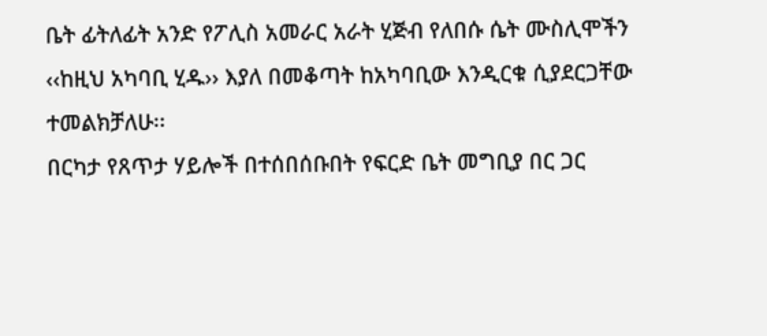ቤት ፊትለፊት አንድ የፖሊስ አመራር አራት ሂጅብ የለበሱ ሴት ሙስሊሞችን ‹‹ከዚህ አካባቢ ሂዱ›› እያለ በመቆጣት ከአካባቢው እንዲርቁ ሲያደርጋቸው ተመልክቻለሁ፡፡
በርካታ የጸጥታ ሃይሎች በተሰበሰቡበት የፍርድ ቤት መግቢያ በር ጋር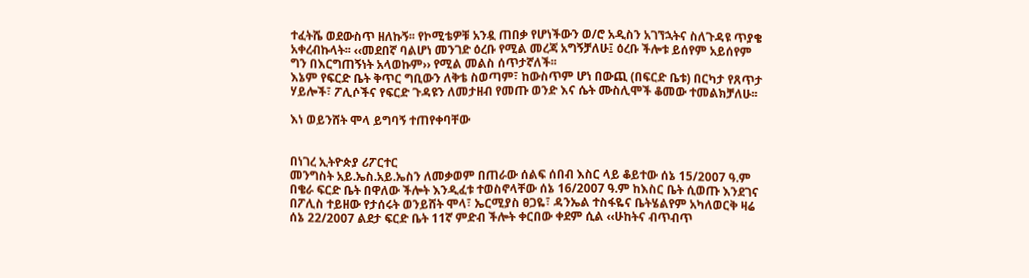ተፈትሼ ወደውስጥ ዘለኩኝ፡፡ የኮሚቴዎቹ አንዷ ጠበቃ የሆነችውን ወ/ሮ አዲስን አገኘኋትና ስለጉዳዩ ጥያቄ አቀረብኩላት፡፡ ‹‹መደበኛ ባልሆነ መንገድ ዕረቡ የሚል መረጃ አግኝቻለሁ፤ ዕረቡ ችሎቱ ይሰየም አይሰየም ግን በእርግጠኝነት አላወኩም›› የሚል መልስ ሰጥታኛለች፡፡
እኔም የፍርድ ቤት ቅጥር ግቢውን ለቅቴ ስወጣም፣ ከውስጥም ሆነ በውጪ (በፍርድ ቤቱ) በርካታ የጸጥታ ሃይሎች፣ ፖሊሶችና የፍርድ ጉዳዩን ለመታዘብ የመጡ ወንድ እና ሴት ሙስሊሞች ቆመው ተመልክቻለሁ፡፡

እነ ወይንሸት ሞላ ይግባኝ ተጠየቀባቸው


በነገረ ኢትዮጵያ ሪፖርተር
መንግስት አይ.ኤስ.አይ.ኤስን ለመቃወም በጠራው ሰልፍ ሰበብ እስር ላይ ቆይተው ሰኔ 15/2007 ዓ.ም በቄራ ፍርድ ቤት በዋለው ችሎት እንዲፈቱ ተወስኖላቸው ሰኔ 16/2007 ዓ.ም ከእስር ቤት ሲወጡ እንደገና በፖሊስ ተይዘው የታሰሩት ወንይሸት ሞላ፣ ኤርሚያስ ፀጋዬ፣ ዳንኤል ተስፋዬና ቤትሄልየም አካለወርቅ ዛሬ ሰኔ 22/2007 ልደታ ፍርድ ቤት 11ኛ ምድብ ችሎት ቀርበው ቀደም ሲል ‹‹ሁከትና ብጥብጥ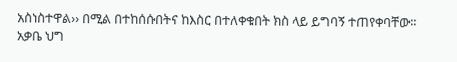አስነስተዋል›› በሚል በተከሰሱበትና ከእስር በተለቀቁበት ክስ ላይ ይግባኝ ተጠየቀባቸው፡፡
አቃቤ ህግ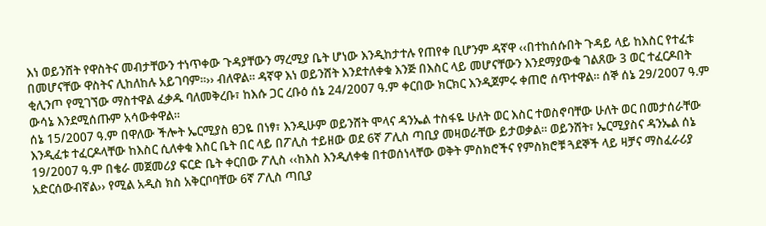እነ ወይንሸት የዋስትና መብታቸውን ተነጥቀው ጉዳያቸውን ማረሚያ ቤት ሆነው እንዲከታተሉ የጠየቀ ቢሆንም ዳኛዋ ‹‹በተከሰሱበት ጉዳይ ላይ ከእስር የተፈቱ በመሆናቸው ዋስትና ሊከለከሉ አይገባም፡፡›› ብለዋል፡፡ ዳኛዋ እነ ወይንሸት እንደተለቀቁ እንጅ በእስር ላይ መሆናቸውን እንደማያውቁ ገልጸው 3 ወር ተፈርዶበት ቂሊንጦ የሚገኘው ማስተዋል ፈቃዱ ባለመቅረቡ፣ ከእሱ ጋር ረቡዕ ሰኔ 24/2007 ዓ.ም ቀርበው ክርክር እንዲጀምሩ ቀጠሮ ሰጥተዋል፡፡ ሰኞ ሰኔ 29/2007 ዓ.ም ውሳኔ እንደሚሰጡም አሳውቀዋል፡፡
ሰኔ 15/2007 ዓ.ም በዋለው ችሎት ኤርሚያስ ፀጋዬ በነፃ፣ እንዲሁም ወይንሸት ሞላና ዳንኤል ተስፋዬ ሁለት ወር እስር ተወስኖባቸው ሁለት ወር በመታሰራቸው እንዲፈቱ ተፈርዶላቸው ከእስር ሲለቀቁ እስር ቤት በር ላይ በፖሊስ ተይዘው ወደ 6ኛ ፖሊስ ጣቢያ መዛወራቸው ይታወቃል፡፡ ወይንሸት፣ ኤርሚያስና ዳንኤል ሰኔ 19/2007 ዓ.ም በቄራ መጀመሪያ ፍርድ ቤት ቀርበው ፖሊስ ‹‹ከእስ እንዲለቀቁ በተወሰነላቸው ወቅት ምስክሮችና የምስክሮቹ ጓደኞች ላይ ዛቻና ማስፈራሪያ አድርሰውብኛል›› የሚል አዲስ ክስ አቅርቦባቸው 6ኛ ፖሊስ ጣቢያ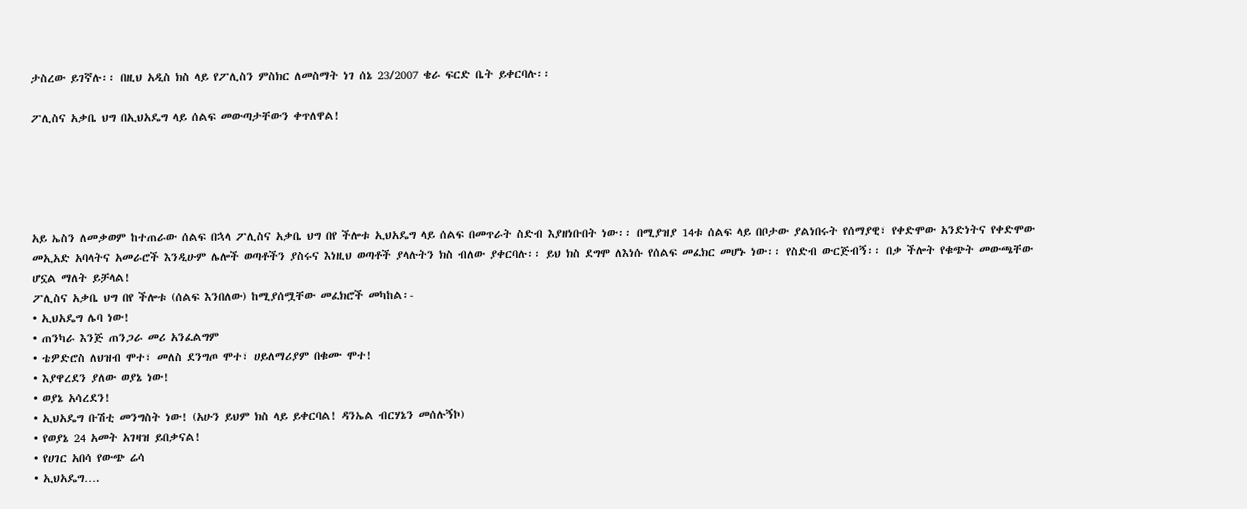ታስረው ይገኛሉ፡፡ በዚህ አዲስ ክስ ላይ የፖሊስን ምስክር ለመስማት ነገ ሰኔ 23/2007 ቄራ ፍርድ ቤት ይቀርባሉ፡፡

ፖሊስና አቃቤ ህግ በኢህአዴግ ላይ ሰልፍ መውጣታቸውን ቀጥለዋል!





አይ ኤስን ለመቃወም ከተጠራው ሰልፍ በኋላ ፖሊስና አቃቤ ህግ በየ ችሎቱ ኢህአዴግ ላይ ሰልፍ በመጥራት ስድብ እያዘነቡበት ነው፡፡ በሚያዝያ 14ቱ ሰልፍ ላይ በቦታው ያልነበሩት የሰማያዊ፣ የቀድሞው አንድነትና የቀድሞው መኢአድ አባላትና አመራሮች እንዲሁም ሌሎች ወጣቶችን ያስሩና እነዚህ ወጣቶች ያላሉትን ክስ ብለው ያቀርባሉ፡፡ ይህ ክስ ደግሞ ለእነሱ የሰልፍ መፈክር መሆኑ ነው፡፡ የስድብ ውርጅብኝ፡፡ በቃ ችሎት የቁጭት መውጫቸው ሆኗል ማለት ይቻላል!
ፖሊስና አቃቤ ህግ በየ ችሎቱ (ሰልፍ እንበለው) ከሚያሰሟቸው መፈክሮች መካከል፡-
• ኢህአዴግ ሌባ ነው!
• ጠንካራ እንጅ ጠንጋራ መሪ አንፈልግም
• ቴዎድሮስ ለህዝብ ሞተ፣ መለስ ደንግጦ ሞተ፣ ሀይለማሪያም በቁሙ ሞተ!
• እያዋረደን ያለው ወያኔ ነው!
• ወያኔ አሳረደን!
• ኢህአዴግ ቡሽቲ መንግስት ነው! (አሁን ይህም ክስ ላይ ይቀርባል! ዳንኤል ብርሃኔን መሰሉኝኮ)
• የወያኔ 24 አመት አገዛዝ ይበቃናል!
• የሀገር አበሳ የውጭ ሬሳ
• ኢህአዴግ….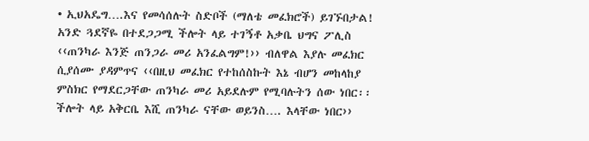• ኢህአዴግ….እና የመሳሰሉት ስድቦች (ማለቴ መፈክሮች) ይገኙበታል!
አንድ ጓደኛዬ በተደጋጋሚ ችሎት ላይ ተገኝቶ አቃቤ ህግና ፖሊስ ‹‹ጠንካራ እንጅ ጠንጋራ መሪ አንፈልግም!›› ብለዋል እያሉ መፈክር ሲያሰሙ ያዳምጥና ‹‹በዚህ መፈክር የተከሰስኩት እኔ ብሆን መከላከያ ምስክር የማደርጋቸው ጠንካራ መሪ አይደሉም የሚባሉትን ሰው ነበር፡፡ ችሎት ላይ አቅርቤ እሺ ጠንካራ ናቸው ወይንስ…. እላቸው ነበር››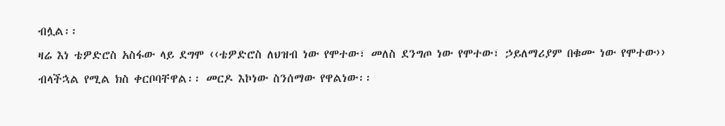ብሏል፡፡
ዛሬ እነ ቴዎድሮስ አስፋው ላይ ደግሞ ‹‹ቴዎድሮስ ለህዝብ ነው የሞተው፣ መለስ ደንግጦ ነው የሞተው፣ ኃይለማሪያም በቁሙ ነው የሞተው›› ብላችኋል የሚል ክስ ቀርቦባቸዋል፡፡ መርዶ እኮነው ስንሰማው የዋልነው፡፡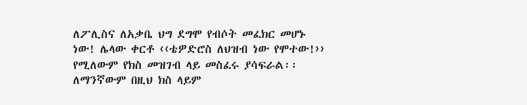ለፖሊስና ለአቃቤ ህግ ደግሞ የብሶት መፈክር መሆኑ ነው! ሌላው ቀርቶ ‹‹ቴዎድሮስ ለህዝብ ነው የሞተው!›› የሚለውም የክስ መዝገብ ላይ መስፈሩ ያሳፍራል፡፡ ለማንኛውም በዚህ ክስ ላይም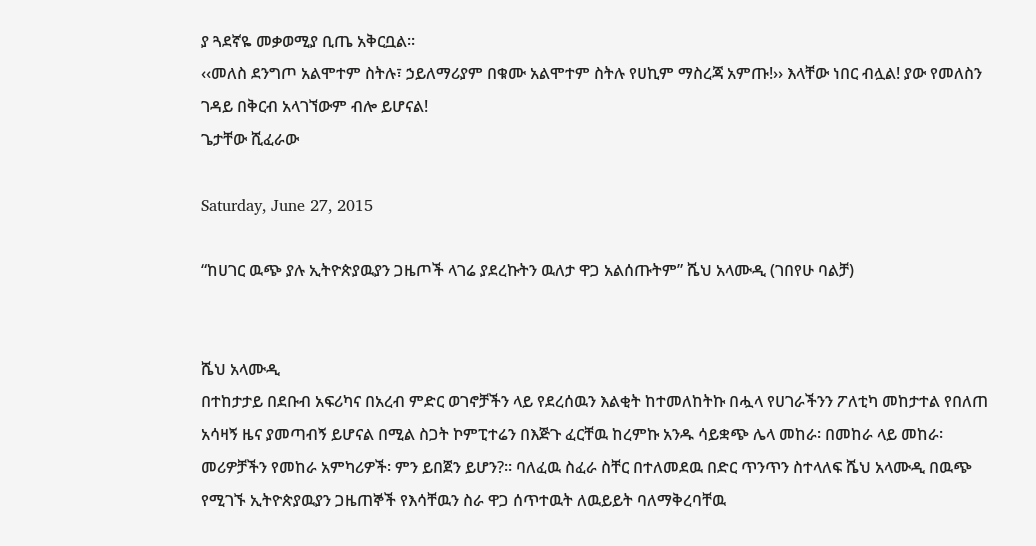ያ ጓደኛዬ መቃወሚያ ቢጤ አቅርቧል፡፡
‹‹መለስ ደንግጦ አልሞተም ስትሉ፣ ኃይለማሪያም በቁሙ አልሞተም ስትሉ የሀኪም ማስረጃ አምጡ!›› እላቸው ነበር ብሏል! ያው የመለስን ገዳይ በቅርብ አላገኘውም ብሎ ይሆናል!
ጌታቸው ሺፈራው

Saturday, June 27, 2015

“ከሀገር ዉጭ ያሉ ኢትዮጵያዉያን ጋዜጦች ላገሬ ያደረኩትን ዉለታ ዋጋ አልሰጡትም” ሼህ አላሙዲ (ገበየሁ ባልቻ)


ሼህ አላሙዲ
በተከታታይ በደቡብ አፍሪካና በአረብ ምድር ወገኖቻችን ላይ የደረሰዉን እልቂት ከተመለከትኩ በሗላ የሀገራችንን ፖለቲካ መከታተል የበለጠ አሳዛኝ ዜና ያመጣብኝ ይሆናል በሚል ስጋት ኮምፒተሬን በእጅጉ ፈርቸዉ ከረምኩ አንዱ ሳይቋጭ ሌላ መከራ፡ በመከራ ላይ መከራ፡ መሪዎቻችን የመከራ አምካሪዎች፡ ምን ይበጀን ይሆን?። ባለፈዉ ስፈራ ስቸር በተለመደዉ በድር ጥንጥን ስተላለፍ ሼህ አላሙዲ በዉጭ የሚገኙ ኢትዮጵያዉያን ጋዜጠኞች የእሳቸዉን ስራ ዋጋ ሰጥተዉት ለዉይይት ባለማቅረባቸዉ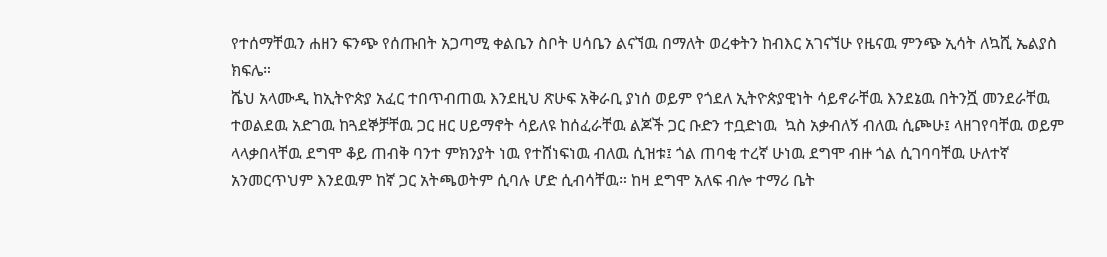የተሰማቸዉን ሐዘን ፍንጭ የሰጡበት አጋጣሚ ቀልቤን ስቦት ሀሳቤን ልናኘዉ በማለት ወረቀትን ከብእር አገናኘሁ የዜናዉ ምንጭ ኢሳት ለኳሺ ኤልያስ ክፍሌ።
ሼህ አላሙዲ ከኢትዮጵያ አፈር ተበጥብጠዉ እንደዚህ ጽሁፍ አቅራቢ ያነሰ ወይም የጎደለ ኢትዮጵያዊነት ሳይኖራቸዉ እንደኔዉ በትንሿ መንደራቸዉ ተወልደዉ አድገዉ ከጓደኞቻቸዉ ጋር ዘር ሀይማኖት ሳይለዩ ከሰፈራቸዉ ልጆች ጋር ቡድን ተቧድነዉ  ኳስ አቃብለኝ ብለዉ ሲጮሁ፤ ላዘገየባቸዉ ወይም ላላቃበላቸዉ ደግሞ ቆይ ጠብቅ ባንተ ምክንያት ነዉ የተሸነፍነዉ ብለዉ ሲዝቱ፤ ጎል ጠባቂ ተረኛ ሁነዉ ደግሞ ብዙ ጎል ሲገባባቸዉ ሁለተኛ አንመርጥህም እንደዉም ከኛ ጋር አትጫወትም ሲባሉ ሆድ ሲብሳቸዉ። ከዛ ደግሞ አለፍ ብሎ ተማሪ ቤት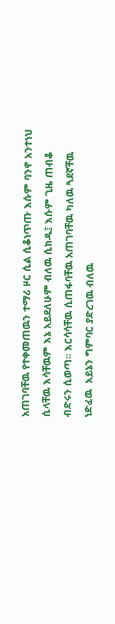አጠገባቸዉ የተቀመጠዉን ተማሪ ዞር ሲል ሲቆነጥጡ እሱም ባንኖ አንተነህ ሲላቸዉ እሳቸዉም እኔ አይደለሁም ብለዉ ሲክዱ፤ እሱም ጊዜ ጠብቆ ብድሩን ሲወጣ። እርሳሳቸዉ ሲጠፋባቸዉ አጠገባቸዉ ካለዉ ጓደኛቸዉ ነድፈዉ  አይኔን ግምባር ያድረገዉ ብለዉ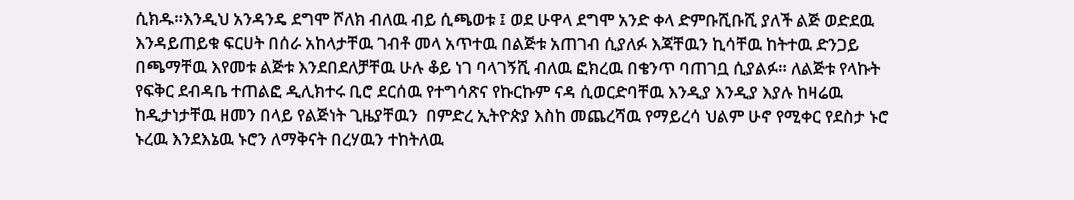ሲክዱ።እንዲህ አንዳንዴ ደግሞ ሾለክ ብለዉ ብይ ሲጫወቱ ፤ ወደ ሁዋላ ደግሞ አንድ ቀላ ድምቡሺቡሺ ያለች ልጅ ወድደዉ እንዳይጠይቁ ፍርሀት በሰራ አከላታቸዉ ገብቶ መላ አጥተዉ በልጅቱ አጠገብ ሲያለፉ እጃቸዉን ኪሳቸዉ ከትተዉ ድንጋይ በጫማቸዉ እየመቱ ልጅቱ እንደበደለቻቸዉ ሁሉ ቆይ ነገ ባላገኝሺ ብለዉ ፎክረዉ በቄንጥ ባጠገቧ ሲያልፉ። ለልጅቱ የላኩት የፍቅር ደብዳቤ ተጠልፎ ዲሊክተሩ ቢሮ ደርሰዉ የተግሳጽና የኩርኩም ናዳ ሲወርድባቸዉ እንዲያ እንዲያ እያሉ ከዛሬዉ ከዲታነታቸዉ ዘመን በላይ የልጅነት ጊዜያቸዉን  በምድረ ኢትዮጵያ እስከ መጨረሻዉ የማይረሳ ህልም ሁኖ የሚቀር የደስታ ኑሮ ኑረዉ እንደእኔዉ ኑሮን ለማቅናት በረሃዉን ተከትለዉ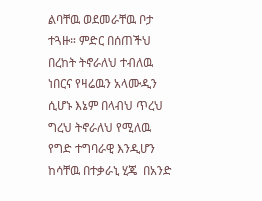ልባቸዉ ወደመራቸዉ ቦታ ተጓዙ። ምድር በሰጠችህ በረከት ትኖራለህ ተብለዉ ነበርና የዛሬዉን አላሙዲን ሲሆኑ እኔም በላብህ ጥረህ ግረህ ትኖራለህ የሚለዉ የግድ ተግባራዊ እንዲሆን ከሳቸዉ በተቃራኒ ሂጄ  በአንድ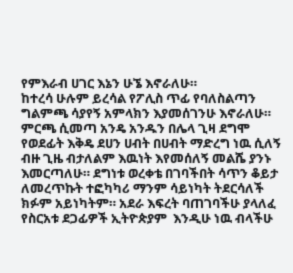የምእራብ ሀገር እኔን ሁኜ እኖራለሁ።
ከተረሳ ሁሉም ይረሳል የፖሊስ ጥፊ የባለስልጣን ግልምጫ ሳያየኝ አምላክን እያመሰገንሁ እኖራለሁ። ምርጫ ሲመጣ አንዴ አንዱን በሌላ ጊዛ ደግሞ የወደፊት እቅዴ ደሀን ሀብት በሀብት ማድረግ ነዉ ሲለኝ ብዙ ጊዜ ብታለልም እዉነት እየመሰለኝ መልሼ ያንኑ እመርጣለሁ። ደግነቱ ወረቀቴ በገባችበት ሳጥን ቆይታ ለመረጥኩት ተፎካካሪ ማንም ሳይነካት ትደርሳለች ክፉም አይነካትም። አደራ እፍረት ባጠገባችሁ ያላለፈ የስርአቱ ደጋፊዎች ኢትዮጵያም  እንዲሁ ነዉ ብላችሁ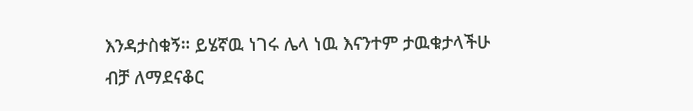እንዳታስቁኝ። ይሄኛዉ ነገሩ ሌላ ነዉ እናንተም ታዉቁታላችሁ ብቻ ለማደናቆር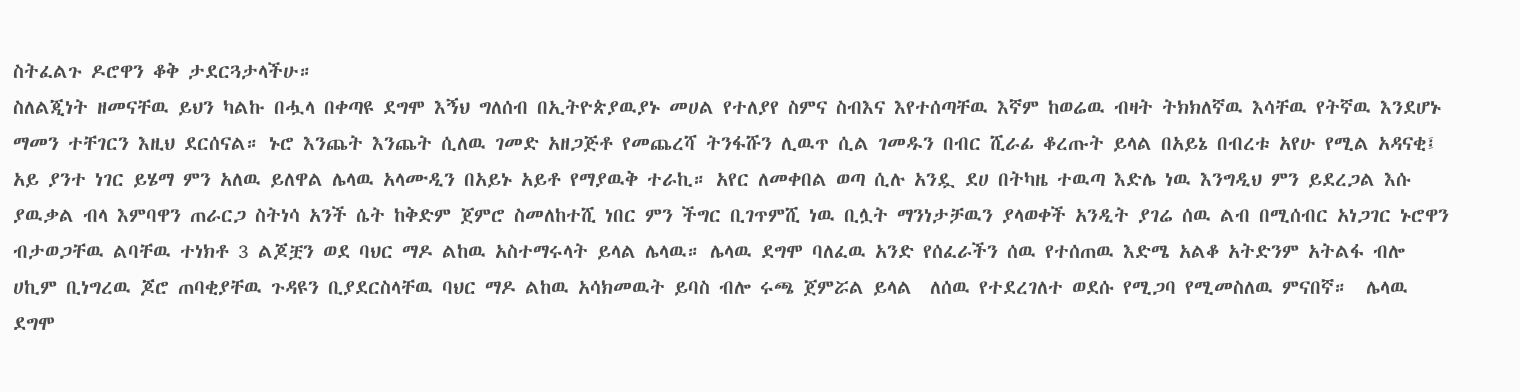ስትፈልጉ ዶሮዋን ቆቅ ታደርጓታላችሁ።
ስለልጂነት ዘመናቸዉ ይህን ካልኩ በሗላ በቀጣዩ ደግሞ እኝህ ግለሰብ በኢትዮጵያዉያኑ መሀል የተለያየ ስምና ስብእና እየተሰጣቸዉ እኛም ከወሬዉ ብዛት ትክክለኛዉ እሳቸዉ የትኛዉ እንደሆኑ ማመን ተቸገርን እዚህ ደርሰናል። ኑሮ እንጨት እንጨት ሲለዉ ገመድ አዘጋጅቶ የመጨረሻ ትንፋሹን ሊዉጥ ሲል ገመዱን በብር ሺራፊ ቆረጡት ይላል በአይኔ በብረቱ አየሁ የሚል አዳናቂ፤ አይ ያንተ ነገር ይሄማ ምን አለዉ ይለዋል ሌላዉ አላሙዲን በአይኑ አይቶ የማያዉቅ ተራኪ። አየር ለመቀበል ወጣ ሲሉ አንዷ ደሀ በትካዜ ተዉጣ እድሌ ነዉ እንግዲህ ምን ይደረጋል እሱ ያዉቃል ብላ እምባዋን ጠራርጋ ስትነሳ አንች ሴት ከቅድም ጀምሮ ስመለከተሺ ነበር ምን ችግር ቢገጥምሺ ነዉ ቢሏት ማንነታቻዉን ያላወቀች አንዲት ያገሬ ሰዉ ልብ በሚሰብር አነጋገር ኑሮዋን ብታወጋቸዉ ልባቸዉ ተነክቶ 3 ልጆቿን ወደ ባህር ማዶ ልከዉ አስተማሩላት ይላል ሌላዉ። ሌላዉ ደግሞ ባለፈዉ አንድ የሰፈራችን ሰዉ የተሰጠዉ እድሜ አልቆ አትድንም አትልፋ ብሎ ሀኪም ቢነግረዉ ጆሮ ጠባቂያቸዉ ጉዳዩን ቢያደርስላቸዉ ባህር ማዶ ልከዉ አሳክመዉት ይባስ ብሎ ሩጫ ጀምሯል ይላል  ለሰዉ የተደረገለተ ወደሱ የሚጋባ የሚመስለዉ ምናበኛ።  ሌላዉ ደግሞ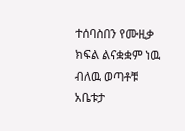ተሰባስበን የሙዚቃ ክፍል ልናቋቋም ነዉ ብለዉ ወጣቶቹ አቤቱታ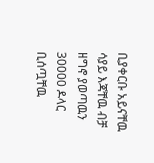ቢያቀርቡ አይናቸዉ ሳያይ እጃቸዉ ብቻ ዘግኖ ያወጣዉን 30000 ዶላር ቢሰጧቸዉ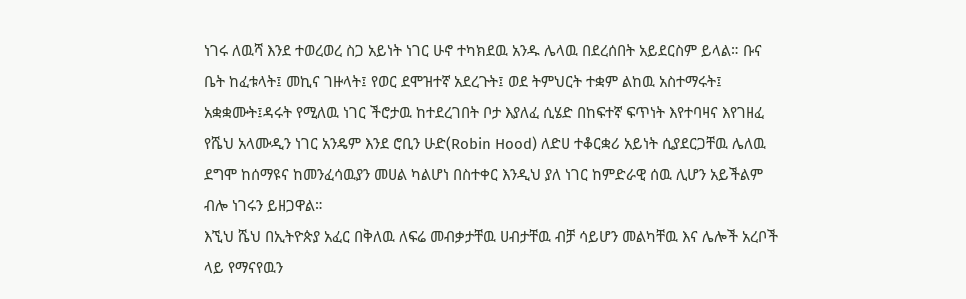ነገሩ ለዉሻ እንደ ተወረወረ ስጋ አይነት ነገር ሁኖ ተካክደዉ አንዱ ሌላዉ በደረሰበት አይደርስም ይላል። ቡና ቤት ከፈቱላት፤ መኪና ገዙላት፤ የወር ደሞዝተኛ አደረጉት፤ ወደ ትምህርት ተቋም ልከዉ አስተማሩት፤ አቋቋሙት፤ዳሩት የሚለዉ ነገር ችሮታዉ ከተደረገበት ቦታ እያለፈ ሲሄድ በከፍተኛ ፍጥነት እየተባዛና እየገዘፈ የሼህ አላሙዲን ነገር አንዴም እንደ ሮቢን ሁድ(Robin Hood) ለድሀ ተቆርቋሪ አይነት ሲያደርጋቸዉ ሌለዉ ደግሞ ከሰማዩና ከመንፈሳዉያን መሀል ካልሆነ በስተቀር እንዲህ ያለ ነገር ከምድራዊ ሰዉ ሊሆን አይችልም ብሎ ነገሩን ይዘጋዋል።
እኚህ ሼህ በኢትዮጵያ አፈር በቅለዉ ለፍሬ መብቃታቸዉ ሀብታቸዉ ብቻ ሳይሆን መልካቸዉ እና ሌሎች አረቦች ላይ የማናየዉን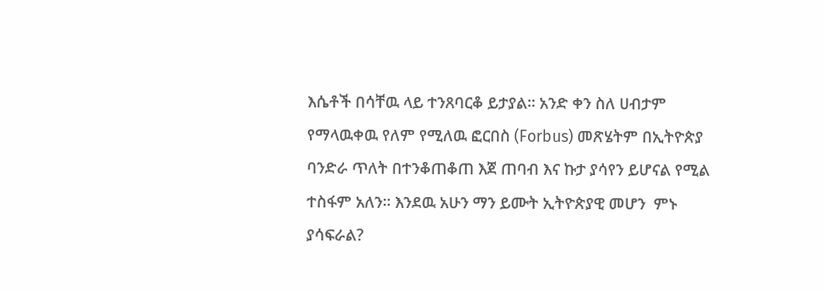እሴቶች በሳቸዉ ላይ ተንጸባርቆ ይታያል። አንድ ቀን ስለ ሀብታም የማላዉቀዉ የለም የሚለዉ ፎርበስ (Forbus) መጽሄትም በኢትዮጵያ ባንድራ ጥለት በተንቆጠቆጠ እጀ ጠባብ እና ኩታ ያሳየን ይሆናል የሚል ተስፋም አለን። እንደዉ አሁን ማን ይሙት ኢትዮጵያዊ መሆን  ምኑ ያሳፍራል?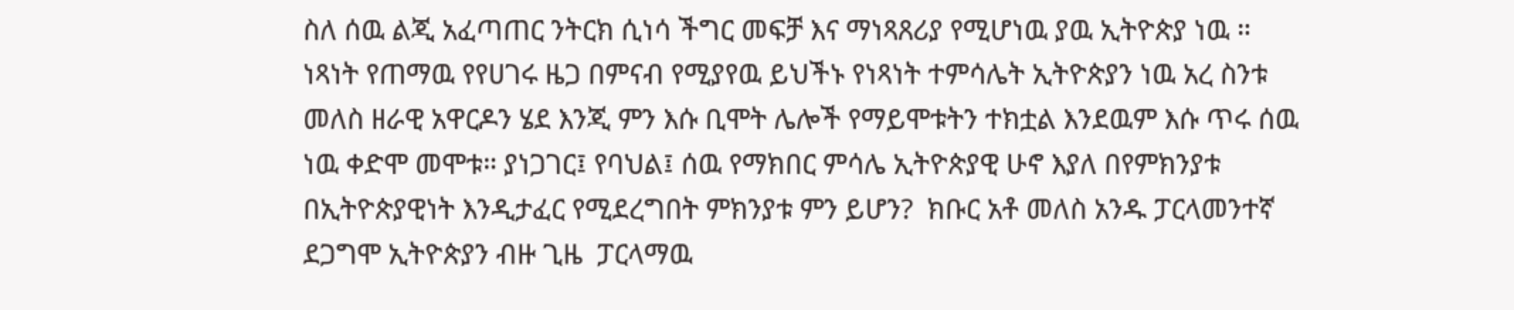ስለ ሰዉ ልጂ አፈጣጠር ንትርክ ሲነሳ ችግር መፍቻ እና ማነጻጸሪያ የሚሆነዉ ያዉ ኢትዮጵያ ነዉ ።  ነጻነት የጠማዉ የየሀገሩ ዜጋ በምናብ የሚያየዉ ይህችኑ የነጻነት ተምሳሌት ኢትዮጵያን ነዉ አረ ስንቱ መለስ ዘራዊ አዋርዶን ሄደ እንጂ ምን እሱ ቢሞት ሌሎች የማይሞቱትን ተክቷል እንደዉም እሱ ጥሩ ሰዉ ነዉ ቀድሞ መሞቱ። ያነጋገር፤ የባህል፤ ሰዉ የማክበር ምሳሌ ኢትዮጵያዊ ሁኖ እያለ በየምክንያቱ በኢትዮጵያዊነት እንዲታፈር የሚደረግበት ምክንያቱ ምን ይሆን?  ክቡር አቶ መለስ አንዱ ፓርላመንተኛ ደጋግሞ ኢትዮጵያን ብዙ ጊዜ  ፓርላማዉ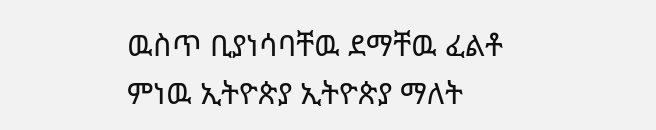ዉስጥ ቢያነሳባቸዉ ደማቸዉ ፈልቶ ምነዉ ኢትዮጵያ ኢትዮጵያ ማለት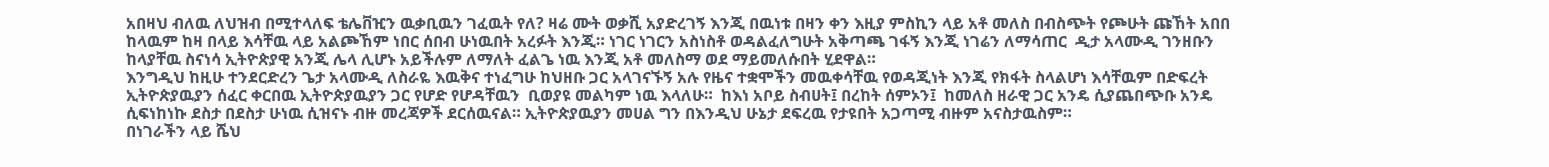አበዛህ ብለዉ ለህዝብ በሚተላለፍ ቴሌቨዢን ዉቃቢዉን ገፈዉት የለ? ዛሬ ሙት ወቃሺ አያድረገኝ እንጂ በዉነቱ በዛን ቀን እዚያ ምስኪን ላይ አቶ መለስ በብስጭት የጮሁት ጩኸት አበበ ከላዉም ከዛ በላይ እሳቸዉ ላይ አልጮኸም ነበር ሰበብ ሁነዉበት አረፉት እንጂ። ነገር ነገርን አስነስቶ ወዳልፈለግሁት አቅጣጫ ገፋኝ እንጂ ነገሬን ለማሳጠር  ዲታ አላሙዲ ገንዘቡን ከላያቸዉ ስናነሳ ኢትዮጵያዊ አንጂ ሌላ ሊሆኑ አይችሉም ለማለት ፈልጌ ነዉ እንጂ አቶ መለስማ ወደ ማይመለሱበት ሂደዋል።
እንግዲህ ከዚሁ ተንደርድረን ጌታ አላሙዲ ለስራዬ እዉቅና ተነፈግሁ ከህዘቡ ጋር አላገናኙኝ አሉ የዜና ተቋሞችን መዉቀሳቸዉ የወዳጂነት እንጂ የክፋት ስላልሆነ እሳቸዉም በድፍረት ኢትዮጵያዉያን ሰፈር ቀርበዉ ኢትዮጵያዉያን ጋር የሆድ የሆዳቸዉን  ቢወያዩ መልካም ነዉ እላለሁ።  ከእነ አቦይ ስብሀት፤ በረከት ሰምኦን፤  ከመለስ ዘራዊ ጋር አንዴ ሲያጨበጭቡ አንዴ ሲፍነከነኩ ደስታ በደስታ ሁነዉ ሲዝናኑ ብዙ መረጃዎች ደርሰዉናል። ኢትዮጵያዉያን መሀል ግን በእንዲህ ሁኔታ ደፍረዉ የታዩበት አጋጣሚ ብዙም አናስታዉስም።
በነገራችን ላይ ሼህ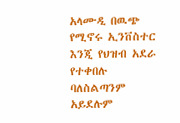አላሙዲ በዉጭ የሚኖሩ ኢንቨስተር እንጂ የህዝብ አደራ የተቀበሉ ባለስልጣንም አይደሉም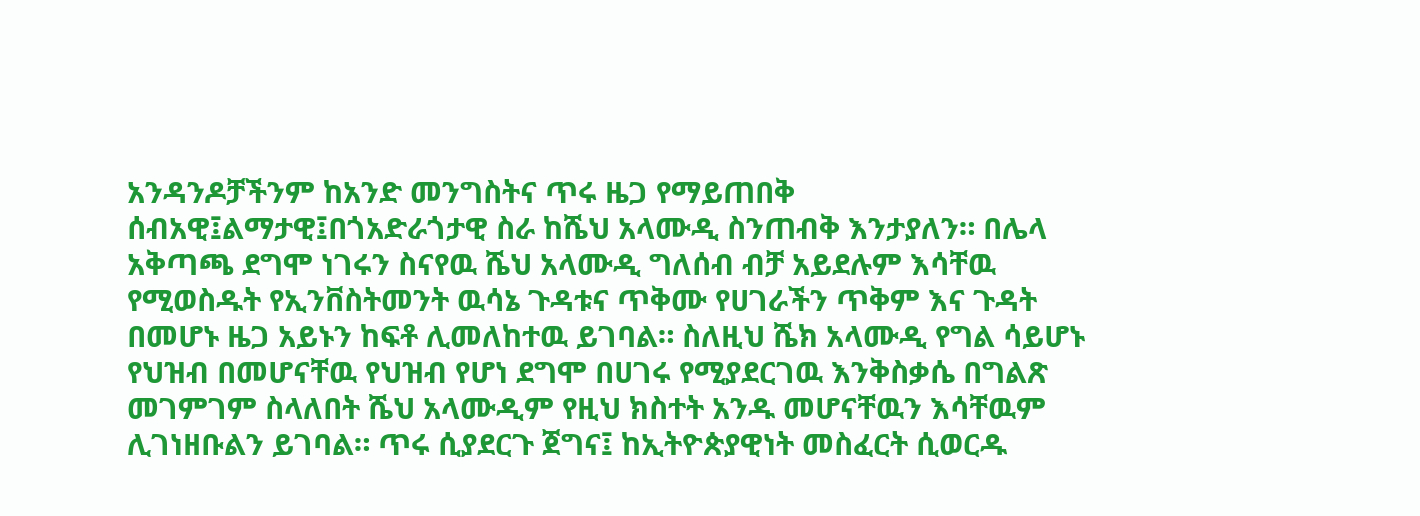አንዳንዶቻችንም ከአንድ መንግስትና ጥሩ ዜጋ የማይጠበቅ ሰብአዊ፤ልማታዊ፤በጎአድራጎታዊ ስራ ከሼህ አላሙዲ ስንጠብቅ እንታያለን። በሌላ አቅጣጫ ደግሞ ነገሩን ስናየዉ ሼህ አላሙዲ ግለሰብ ብቻ አይደሉም እሳቸዉ የሚወስዱት የኢንቨስትመንት ዉሳኔ ጉዳቱና ጥቅሙ የሀገራችን ጥቅም እና ጉዳት በመሆኑ ዜጋ አይኑን ከፍቶ ሊመለከተዉ ይገባል። ስለዚህ ሼክ አላሙዲ የግል ሳይሆኑ የህዝብ በመሆናቸዉ የህዝብ የሆነ ደግሞ በሀገሩ የሚያደርገዉ እንቅስቃሴ በግልጽ መገምገም ስላለበት ሼህ አላሙዲም የዚህ ክስተት አንዱ መሆናቸዉን እሳቸዉም ሊገነዘቡልን ይገባል። ጥሩ ሲያደርጉ ጀግና፤ ከኢትዮጵያዊነት መስፈርት ሲወርዱ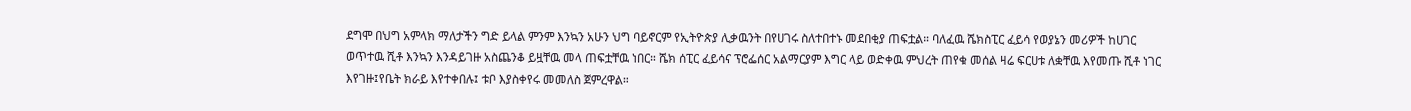ደግሞ በህግ አምላክ ማለታችን ግድ ይላል ምንም እንኳን አሁን ህግ ባይኖርም የኢትዮጵያ ሊቃዉንት በየሀገሩ ስለተበተኑ መደበቂያ ጠፍቷል። ባለፈዉ ሼክስፒር ፈይሳ የወያኔን መሪዎች ከሀገር ወጥተዉ ሺቶ እንኳን እንዳይገዙ አስጨንቆ ይዟቸዉ መላ ጠፍቷቸዉ ነበር። ሼክ ሰፒር ፈይሳና ፕሮፌሰር አልማርያም እግር ላይ ወድቀዉ ምህረት ጠየቁ መሰል ዛሬ ፍርሀቱ ለቋቸዉ እየመጡ ሺቶ ነገር እየገዙ፤የቤት ክራይ እየተቀበሉ፤ ቱቦ እያስቀየሩ መመለስ ጀምረዋል።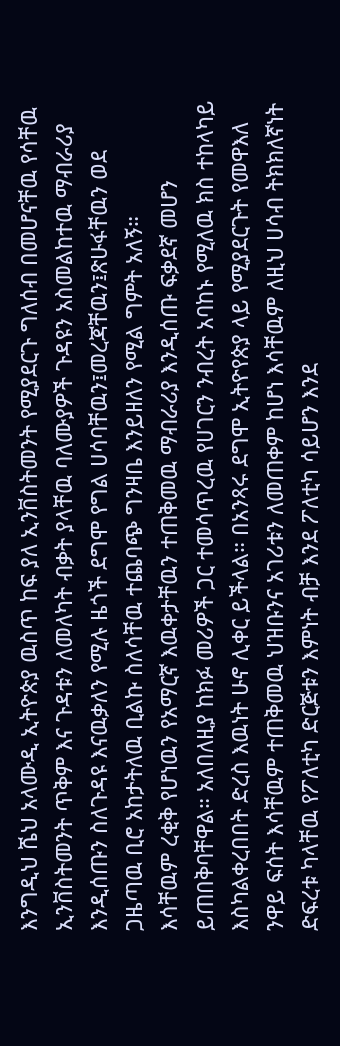እንግዲህ ሼህ አላሙዲ ኢትዮጵያ ዉስጥ ከፍ ያለ ኢንቨስትመንት የሚያደርጉ ግለሰብ በመሆናቸዉ የሳቸዉ ኢንቨስትመንት ጥቅም እና ጉዳቱን ለመለካት ብቃት ያላቸዉ ባለሙያዎች ጉዳዩን አስመልከተዉ ማብራሪያ እንዲሰጡን ስለጉዳዩ እናዉቃለን የሚሉ ዜጎች ደግሞ የግል ሀሳባቸዉን፤መረጃቸዉን፤ጽሁፋቸዉን ወደ ጋዜጣዉ ቢሮ አከታትለዉ ቢልኩ ስለሳቸዉ ተጨባጭ ግንዛቤ እንይዘለን የሚል ግምት አለኝ።
እሳቸዉም ረቂቅ የሆነዉን የአማርኛ እዉቀታቸዉን ተጠቅመዉ ማብራሪያ እንዲሰጡ ፍቃደኛ መሆን ይጠበቅባቸዋል። አለበለዚያ ከክፉ መሪዎች ጋር ተመሳጥረዉ የሀገርን ንብረት አባከኑ የሚለዉ ክስ ተከላካይ እስካልቀረበበት ድረስ እዉነት ሁኖ ሊቀር ይችላል። በአንጻሩ ደግሞ ኢትዮየጵያ ላይ የሚያደርጉት የመዋእለ ንዋይ ፍሰት እሳቸዉም ተጠቅመዉ ህዝቡንና አገሪቱን ለመጠቀም ከሆነ እሳቸዉም ለዚህ ሀሳብ ትክክለኛነት ድፍረቱ ካላቸዉ የፖለቲካ ድርጅቱን እምነት ብቻ እንደ ፖለቲካ ሳይሆን እንደ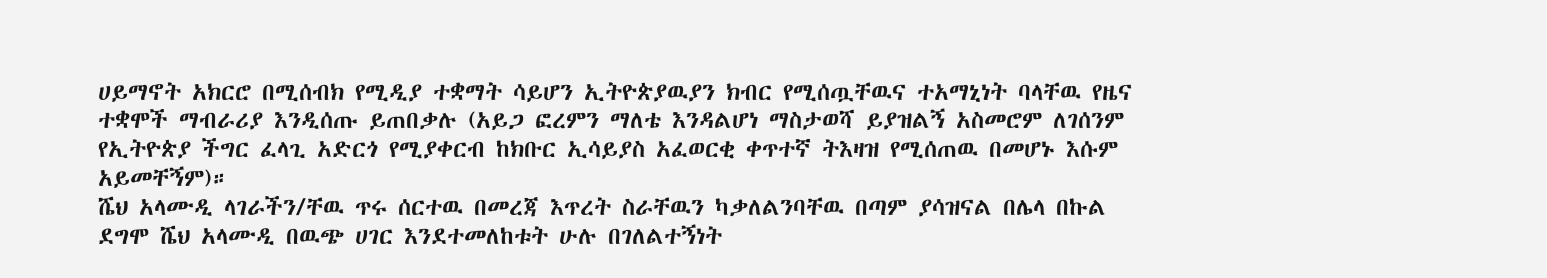ሀይማኖት አክርሮ በሚሰብክ የሚዲያ ተቋማት ሳይሆን ኢትዮጵያዉያን ክብር የሚሰጧቸዉና ተአማኒነት ባላቸዉ የዜና ተቋሞች ማብራሪያ እንዲሰጡ ይጠበቃሉ (አይጋ ፎረምን ማለቴ እንዳልሆነ ማስታወሻ ይያዝልኝ አስመሮም ለገሰንም የኢትዮጵያ ችግር ፈላጊ አድርጎ የሚያቀርብ ከክቡር ኢሳይያስ አፈወርቂ ቀጥተኛ ትእዛዝ የሚሰጠዉ በመሆኑ እሱም  አይመቸኝም)።
ሼህ አላሙዲ ላገራችን/ቸዉ ጥሩ ሰርተዉ በመረጃ እጥረት ስራቸዉን ካቃለልንባቸዉ በጣም ያሳዝናል በሌላ በኩል ደግሞ ሼህ አላሙዲ በዉጭ ሀገር እንደተመለከቱት ሁሉ በገለልተኝነት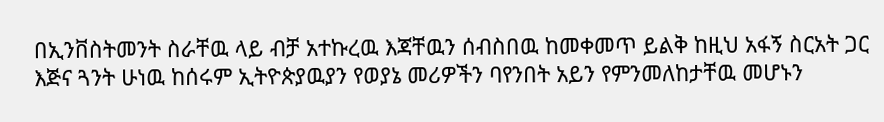በኢንቨስትመንት ስራቸዉ ላይ ብቻ አተኩረዉ እጃቸዉን ሰብስበዉ ከመቀመጥ ይልቅ ከዚህ አፋኝ ስርአት ጋር እጅና ጓንት ሁነዉ ከሰሩም ኢትዮጵያዉያን የወያኔ መሪዎችን ባየንበት አይን የምንመለከታቸዉ መሆኑን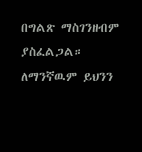በግልጽ ማስገንዘብም ያስፈልጋል።
ለማንኛዉም ይህንን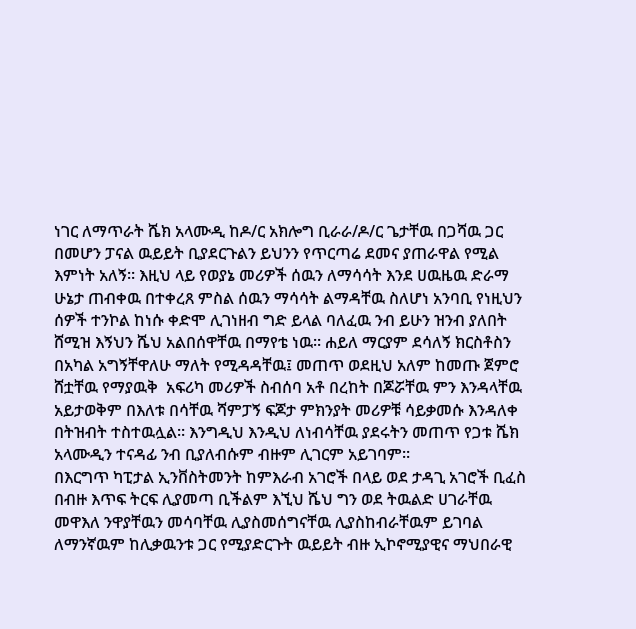ነገር ለማጥራት ሼክ አላሙዲ ከዶ/ር አክሎግ ቢራራ/ዶ/ር ጌታቸዉ በጋሻዉ ጋር በመሆን ፓናል ዉይይት ቢያደርጉልን ይህንን የጥርጣሬ ደመና ያጠራዋል የሚል እምነት አለኝ። እዚህ ላይ የወያኔ መሪዎች ሰዉን ለማሳሳት እንደ ሀዉዜዉ ድራማ ሁኔታ ጠብቀዉ በተቀረጸ ምስል ሰዉን ማሳሳት ልማዳቸዉ ስለሆነ አንባቢ የነዚህን ሰዎች ተንኮል ከነሱ ቀድሞ ሊገነዘብ ግድ ይላል ባለፈዉ ንብ ይሁን ዝንብ ያለበት ሸሚዝ እኝህን ሼህ አልበሰዋቸዉ በማየቴ ነዉ። ሐይለ ማርያም ደሳለኝ ክርስቶስን በአካል አግኝቸዋለሁ ማለት የሚዳዳቸዉ፤ መጠጥ ወደዚህ አለም ከመጡ ጀምሮ ሸቷቸዉ የማያዉቅ  አፍሪካ መሪዎች ስብሰባ አቶ በረከት በጆሯቸዉ ምን እንዳላቸዉ አይታወቅም በእለቱ በሳቸዉ ሻምፓኝ ፍጆታ ምክንያት መሪዎቹ ሳይቃመሱ እንዳለቀ በትዝብት ተስተዉሏል። እንግዲህ እንዲህ ለነብሳቸዉ ያደሩትን መጠጥ የጋቱ ሼክ አላሙዲን ተናዳፊ ንብ ቢያለብሱም ብዙም ሊገርም አይገባም።
በእርግጥ ካፒታል ኢንቨስትመንት ከምእራብ አገሮች በላይ ወደ ታዳጊ አገሮች ቢፈስ በብዙ እጥፍ ትርፍ ሊያመጣ ቢችልም እኚህ ሼህ ግን ወደ ትዉልድ ሀገራቸዉ መዋእለ ንዋያቸዉን መሳባቸዉ ሊያስመሰግናቸዉ ሊያስከብራቸዉም ይገባል ለማንኛዉም ከሊቃዉንቱ ጋር የሚያድርጉት ዉይይት ብዙ ኢኮኖሚያዊና ማህበራዊ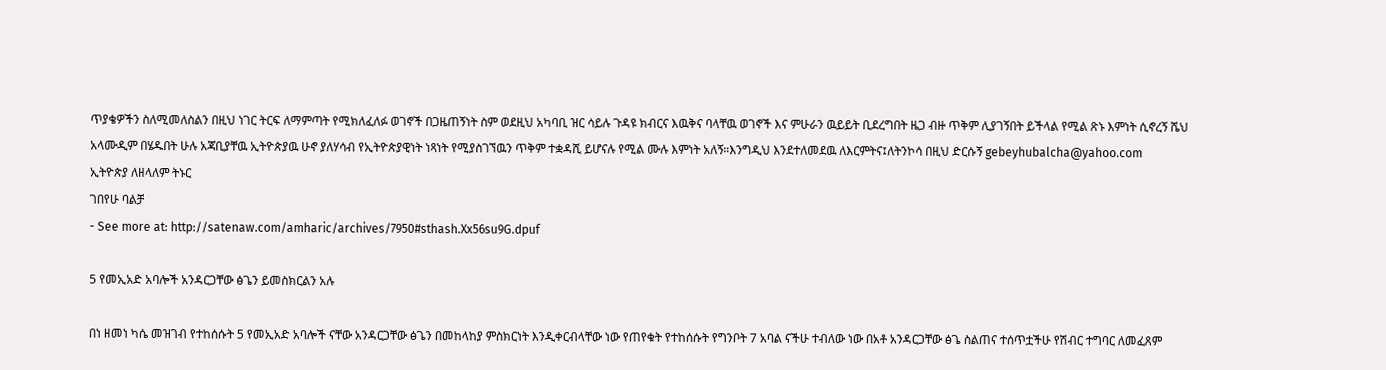ጥያቄዎችን ስለሚመለስልን በዚህ ነገር ትርፍ ለማምጣት የሚክለፈለፉ ወገኖች በጋዜጠኝነት ስም ወደዚህ አካባቢ ዝር ሳይሉ ጉዳዩ ክብርና እዉቅና ባላቸዉ ወገኖች እና ምሁራን ዉይይት ቢደረግበት ዜጋ ብዙ ጥቅም ሊያገኝበት ይችላል የሚል ጽኑ እምነት ሲኖረኝ ሼህ አላሙዲም በሄዱበት ሁሉ አጃቢያቸዉ ኢትዮጵያዉ ሁኖ ያለሃሳብ የኢትዮጵያዊነት ነጻነት የሚያስገኘዉን ጥቅም ተቋዳሺ ይሆናሉ የሚል ሙሉ እምነት አለኝ።እንግዲህ እንደተለመደዉ ለእርምትና፤ለትንኮሳ በዚህ ድርሱኝ gebeyhubalcha@yahoo.com
ኢትዮጵያ ለዘላለም ትኑር
ገበየሁ ባልቻ
- See more at: http://satenaw.com/amharic/archives/7950#sthash.Xx56su9G.dpuf

5 የመኢአድ አባሎች አንዳርጋቸው ፅጌን ይመስክርልን አሉ

በነ ዘመነ ካሴ መዝገብ የተከሰሱት 5 የመኢአድ አባሎች ናቸው አንዳርጋቸው ፅጌን በመከላከያ ምስክርነት እንዲቀርብላቸው ነው የጠየቁት የተከሰሱት የግንቦት 7 አባል ናችሁ ተብለው ነው በአቶ አንዳርጋቸው ፅጌ ስልጠና ተሰጥቷችሁ የሽብር ተግባር ለመፈጸም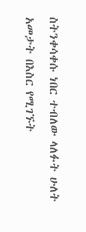ስትንቀሳቀሱ ነበር ተብለው ላለፉት ሁለት አመታት በእስር የሚገኙት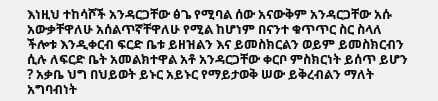እነዚህ ተከሳሾች አንዳርጋቸው ፅጌ የሚባል ሰው አናውቅም አንዳርጋቸው አሱ አውቃቸዋለሁ አሰልጥኛቸዋለሁ የሚል ከሆነም በናንተ ቁጥጥር ስር ስላለ ችሎቱ እንዲቀርብ ፍርድ ቤቱ ይዘዝልን እና ይመስክርልን ወይም ይመስክርብን ሲሉ ለፍርድ ቤት አመልክተዋል አቶ አንዳርጋቸው ቀርቦ ምስክርነት ይሰጥ ይሆን ? አቃቤ ህግ በህይወት ይኑር አይኑር የማይታወቅ ሠው ይቅረብልን ማለት አግባብነት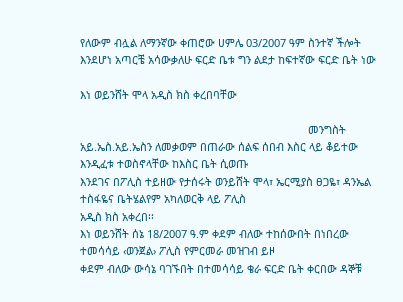የለውም ብሏል ለማንኛው ቀጠሮው ሀምሌ 03/2007 ዓም ስንተኛ ችሎት እንደሆነ አጣርቼ አሳውቃለሁ ፍርድ ቤቱ ግን ልደታ ከፍተኛው ፍርድ ቤት ነው

እነ ወይንሸት ሞላ አዲስ ክስ ቀረበባቸው

                                                                            መንግስት አይ.ኤስ.አይ.ኤስን ለመቃወም በጠራው ሰልፍ ሰበብ እስር ላይ ቆይተው እንዲፈቱ ተወስኖላቸው ከእስር ቤት ሲወጡ
እንደገና በፖሊስ ተይዘው የታሰሩት ወንይሸት ሞላ፣ ኤርሚያስ ፀጋዬ፣ ዳንኤል ተስፋዬና ቤትሄልየም አካለወርቅ ላይ ፖሊስ
አዲስ ክስ አቀረበ፡፡
እነ ወይንሸት ሰኔ 18/2007 ዓ.ም ቀደም ብለው ተከሰውበት በነበረው ተመሳሳይ ‹ወንጀል› ፖሊስ የምርመራ መዝገብ ይዞ
ቀደም ብለው ውሳኔ ባገኙበት በተመሳሳይ ቄራ ፍርድ ቤት ቀርበው ዳኞቹ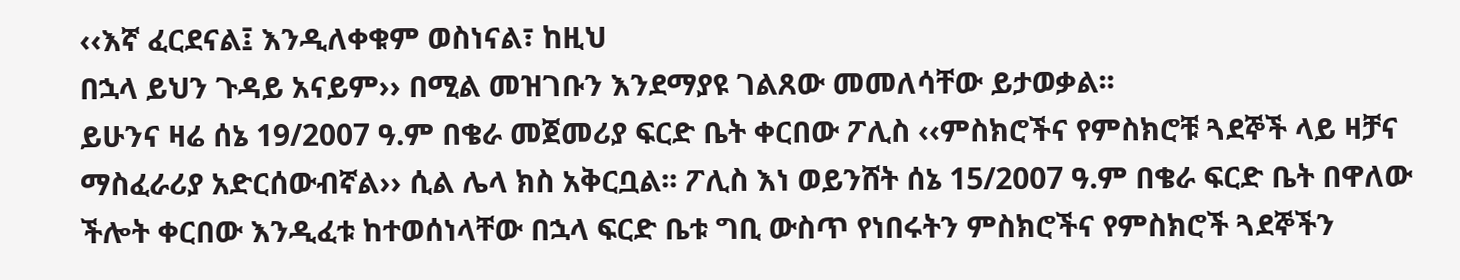‹‹እኛ ፈርደናል፤ እንዲለቀቁም ወስነናል፣ ከዚህ
በኋላ ይህን ጉዳይ አናይም›› በሚል መዝገቡን እንደማያዩ ገልጸው መመለሳቸው ይታወቃል፡፡
ይሁንና ዛሬ ሰኔ 19/2007 ዓ.ም በቄራ መጀመሪያ ፍርድ ቤት ቀርበው ፖሊስ ‹‹ምስክሮችና የምስክሮቹ ጓደኞች ላይ ዛቻና
ማስፈራሪያ አድርሰውብኛል›› ሲል ሌላ ክስ አቅርቧል፡፡ ፖሊስ እነ ወይንሸት ሰኔ 15/2007 ዓ.ም በቄራ ፍርድ ቤት በዋለው
ችሎት ቀርበው እንዲፈቱ ከተወሰነላቸው በኋላ ፍርድ ቤቱ ግቢ ውስጥ የነበሩትን ምስክሮችና የምስክሮች ጓደኞችን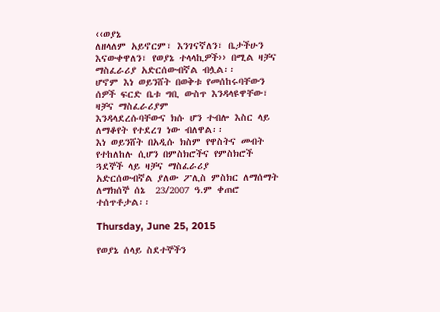‹‹ወያኔ
ለዘላለም አይኖርም፣ እንገናኛለን፣ ቤታችሁን እናውቀዋለን፣ የወያኔ ተላላኪዎች›› በሚል ዛቻና ማስፈራሪያ አድርሰውብኛል ብሏል፡፡
ሆኖም እነ ወይንሸት በወቅቱ የመሰከሩባቸውን ሰዎች ፍርድ ቤቱ ግቢ ውስጥ እንዳላዩዋቸው፣ ዛቻና ማስፈራሪያም
እንዳላደረሱባቸውና ክሱ ሆን ተብሎ እስር ላይ ለማቆየት የተደረገ ነው ብለዋል፡፡
እነ ወይንሸት በአዲሱ ክስም የዋስትና መብት የተከለከሉ ሲሆን በምስክሮችና የምስክሮች ጓደኞች ላይ ዛቻና ማስፈራሪያ
አድርሰውብኛል ያለው ፖሊስ ምስክር ለማሰማት ለማክሰኞ ሰኔ  23/2007 ዓ.ም ቀጠሮ ተሰጥቶታል፡፡

Thursday, June 25, 2015

የወያኔ ሰላይ ስደተኞችን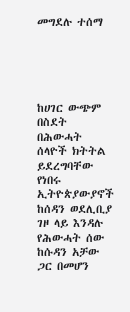መግደሉ ተሰማ





ከሀገር ውጭም በስደት በሕውሓት ሰላዮች ክትትል ይደረግባቸው የነበሩ ኢትዮጵያውያኖች ከሰዳን ወደሊቢያ ገዞ ላይ እንዳሉ የሕውሓት ሰው ከሱዳን አቻው ጋር በመሆን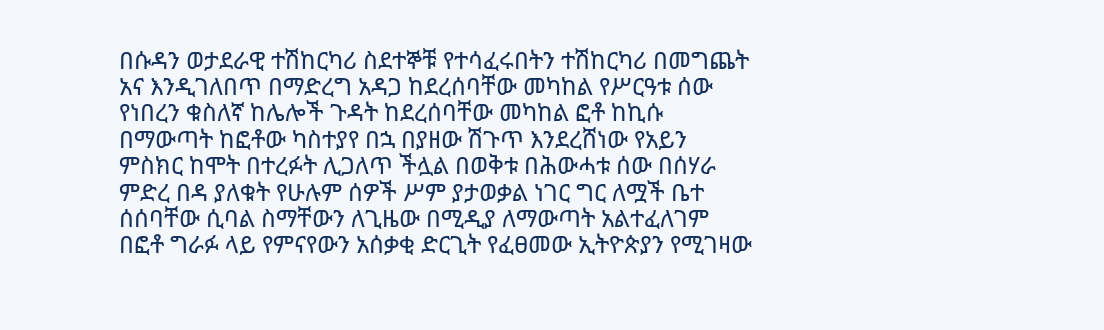በሱዳን ወታደራዊ ተሽከርካሪ ስደተኞቹ የተሳፈሩበትን ተሽከርካሪ በመግጨት አና እንዲገለበጥ በማድረግ አዳጋ ከደረሰባቸው መካከል የሥርዓቱ ሰው የነበረን ቁስለኛ ከሌሎች ጉዳት ከደረሰባቸው መካከል ፎቶ ከኪሱ በማውጣት ከፎቶው ካስተያየ በኋ በያዘው ሽጉጥ እንደረሸነው የአይን ምስክር ከሞት በተረፉት ሊጋለጥ ችሏል በወቅቱ በሕውሓቱ ሰው በሰሃራ ምድረ በዳ ያለቁት የሁሉም ሰዎች ሥም ያታወቃል ነገር ግር ለሟች ቤተ ሰሰባቸው ሲባል ስማቸውን ለጊዜው በሚዲያ ለማውጣት አልተፈለገም በፎቶ ግራፉ ላይ የምናየውን አሰቃቂ ድርጊት የፈፀመው ኢትዮጵያን የሚገዛው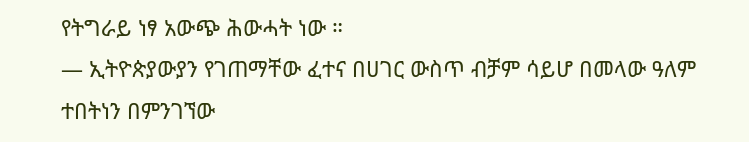የትግራይ ነፃ አውጭ ሕውሓት ነው ።
— ኢትዮጵያውያን የገጠማቸው ፈተና በሀገር ውስጥ ብቻም ሳይሆ በመላው ዓለም ተበትነን በምንገኘው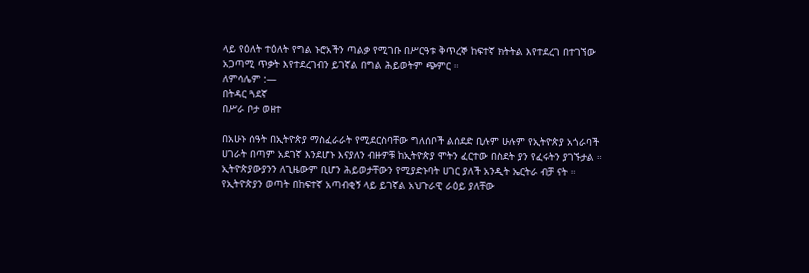ላይ የዕለት ተዕለት የግል ኑሮአችን ጣልቃ የሚገቡ በሥርዓቱ ቅጥረኞ ከፍተኛ ክትትል እየተደረገ በተገኘው አጋጣሚ ጥቃት እየተደረገብን ይገኛል በግል ሕይወትም ጭምር ።
ለምሳሌም :—
በትዳር ጓደኛ
በሥራ ቦታ ወዘተ

በአሁኑ ሰዓት በኢትዮጵያ ማስፈራራት የሚደርስባቸው ግለሰቦች ልሰደድ ቢሉም ሁሉም የኢትዮጵያ አጎራባች ሀገራት በጣም አደገኛ እንደሆኑ እናያለን ብዙዎቹ ከኢትዮጵያ ሞትን ፈርተው በስደት ያን የፈሩትን ያገኙታል ።
ኢትዮጵያውያንን ለጊዜውም ቢሆን ሕይወታቸውን የሚያድኑባት ሀገር ያለች አንዲት ኤርትራ ብቻ ናት ።
የኢትዮጵያን ወጣት በከፍተኛ አጣብቂኝ ላይ ይገኛል አህጉራዊ ራዕይ ያለቸው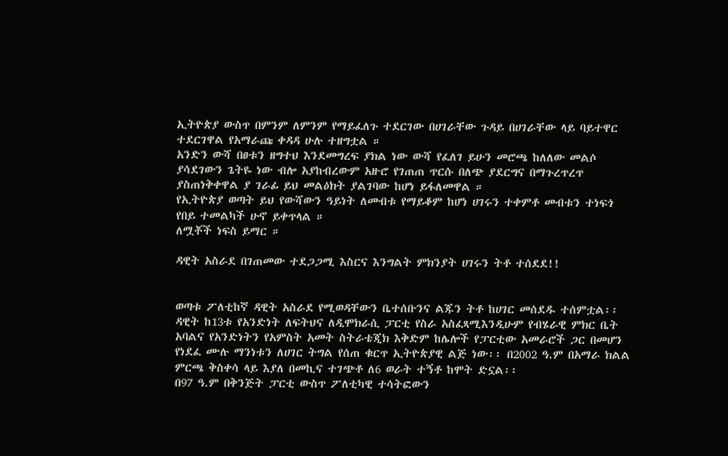ኢትዮጵያ ውስጥ በምንም ለምንም የማይፈለጉ ተደርገው በሀገራቸው ጉዳይ በሀገራቸው ላይ ባይተዋር ተደርገዋል የአማራጩ ቀዳዳ ሁሉ ተዘግቷል ።
አንድን ውሻ በፀቱን ዘግተህ እንደመግረፍ ያክል ነው ውሻ የፈለገ ይሁን መሮጫ ከለለው መልሶ ያሳደገውን ጌትዬ ነው ብሎ አያከብረውም አዙሮ የገጠጠ ጥርሱ በለጭ ያደርግና በማጉረጥረጥ ያስጠነቅቀዋል ያ ገራፊ ይህ መልዕክት ያልገባው ከሆነ ይፋለመዋል ።
የኢትዮጵያ ወጣት ይህ የውሻውን ዓይነት ለመብቱ የማይቆም ከሆነ ሀገሩን ተቀምቶ መብቱን ተነፍጎ የበይ ተመልካች ሁኖ ይቀጥላል ።
ለሟቾች ነፍስ ይማር ።

ዳዊት አስራደ በገጠመው ተደጋጋሚ እስርና እንግልት ምክንያት ሀገሩን ትቶ ተሰደደ!!


ወጣቱ ፖለቲከኛ ዳዊት አስራደ የሚወዳቸውን ቤተሰቡንና ልጁን ትቶ ከሀገር መሰደዱ ተሰምቷል፡፡ ዳዊት ከ13ቱ የአንድነት ለፍትህና ለዲሞክራሲ ፓርቲ የስራ አስፈጻሚእንዲሁም የብሄራዊ ምክር ቤት አባልና የአንድነትን የአምስት አመት ስትራቴጂክ እቅድም ከሌሎች የፓርቲው አመራሮች ጋር በመሆን የነደፈ ሙሉ ማንነቱን ለሀገር ትግል የሰጠ ቁርጥ ኢትዮጵያዊ ልጅ ነው፡፡ በ2002 ዓ.ም በአማራ ክልል ምርጫ ቅስቀሳ ላይ እያለ በመኪና ተገጭቶ ለ6 ወራት ተኝቶ ከሞት ድኗል፡፡
በ97 ዓ.ም በቅንጅት ፓርቲ ውስጥ ፖለቲካዊ ተሳትፎውን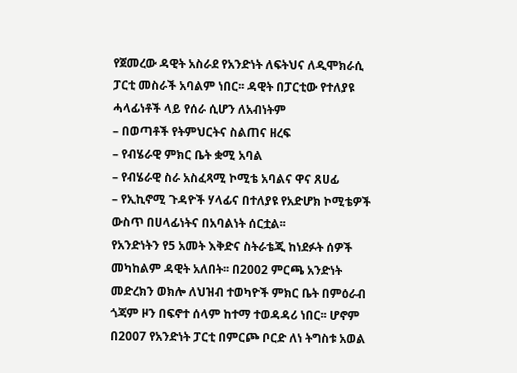የጀመረው ዳዊት አስራደ የአንድነት ለፍትህና ለዲሞክራሲ ፓርቲ መስራች አባልም ነበር፡፡ ዳዊት በፓርቲው የተለያዩ ሓላፊነቶች ላይ የሰራ ሲሆን ለአብነትም
– በወጣቶች የትምህርትና ስልጠና ዘረፍ
– የብሄራዊ ምክር ቤት ቋሚ አባል
– የብሄራዊ ስራ አስፈጻሚ ኮሚቴ አባልና ዋና ጸሀፊ
– የኢኪኖሚ ጉዳዮች ሃላፊና በተለያዩ የአድሆክ ኮሚቴዎች ውስጥ በሀላፊነትና በአባልነት ሰርቷል፡፡
የአንድነትን የ5 አመት እቅድና ስትራቴጂ ከነደፉት ሰዎች መካከልም ዳዊት አለበት፡፡ በ2002 ምርጫ አንድነት መድረክን ወክሎ ለህዝብ ተወካዮች ምክር ቤት በምዕራብ ጎጃም ዞን በፍኖተ ሰላም ከተማ ተወዳዳሪ ነበር፡፡ ሆኖም በ2007 የአንድነት ፓርቲ በምርጮ ቦርድ ለነ ትግስቱ አወል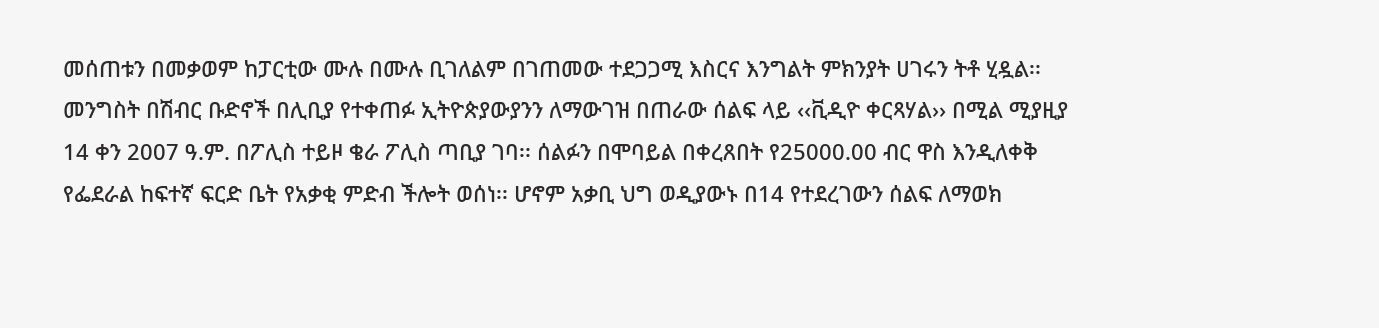መሰጠቱን በመቃወም ከፓርቲው ሙሉ በሙሉ ቢገለልም በገጠመው ተደጋጋሚ እስርና እንግልት ምክንያት ሀገሩን ትቶ ሂዷል፡፡
መንግስት በሽብር ቡድኖች በሊቢያ የተቀጠፉ ኢትዮጵያውያንን ለማውገዝ በጠራው ሰልፍ ላይ ‹‹ቪዲዮ ቀርጻሃል›› በሚል ሚያዚያ 14 ቀን 2007 ዓ.ም. በፖሊስ ተይዞ ቄራ ፖሊስ ጣቢያ ገባ፡፡ ሰልፉን በሞባይል በቀረጸበት የ25000.00 ብር ዋስ እንዲለቀቅ የፌደራል ከፍተኛ ፍርድ ቤት የአቃቂ ምድብ ችሎት ወሰነ፡፡ ሆኖም አቃቢ ህግ ወዲያውኑ በ14 የተደረገውን ሰልፍ ለማወክ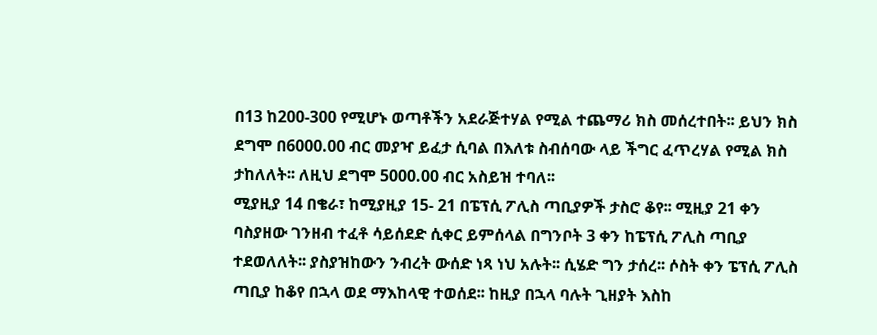በ13 ከ200-300 የሚሆኑ ወጣቶችን አደራጅተሃል የሚል ተጨማሪ ክስ መሰረተበት፡፡ ይህን ክስ ደግሞ በ6000.00 ብር መያዣ ይፈታ ሲባል በእለቱ ስብሰባው ላይ ችግር ፈጥረሃል የሚል ክስ ታከለለት፡፡ ለዚህ ደግሞ 5000.00 ብር አስይዝ ተባለ፡፡
ሚያዚያ 14 በቄራ፣ ከሚያዚያ 15- 21 በፔፕሲ ፖሊስ ጣቢያዎች ታስሮ ቆየ፡፡ ሚዚያ 21 ቀን ባስያዘው ገንዘብ ተፈቶ ሳይሰደድ ሲቀር ይምሰላል በግንቦት 3 ቀን ከፔፕሲ ፖሊስ ጣቢያ ተደወለለት፡፡ ያስያዝከውን ንብረት ውሰድ ነጻ ነህ አሉት፡፡ ሲሄድ ግን ታሰረ፡፡ ሶስት ቀን ፔፕሲ ፖሊስ ጣቢያ ከቆየ በኋላ ወደ ማእከላዊ ተወሰደ፡፡ ከዚያ በኋላ ባሉት ጊዘያት እስከ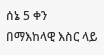ሰኔ 5 ቀን በማእከላዊ እስር ላይ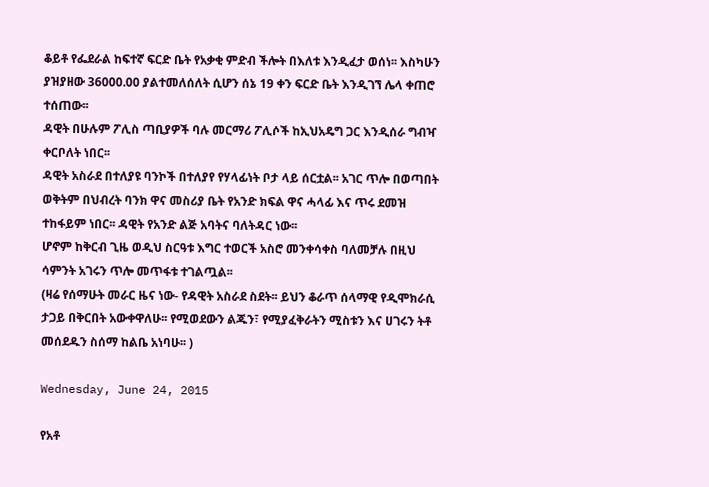ቆይቶ የፌደራል ከፍተኛ ፍርድ ቤት የአቃቂ ምድብ ችሎት በእለቱ እንዲፈታ ወሰነ፡፡ እስካሁን ያዝያዘው 36000.00 ያልተመለሰለት ሲሆን ሰኔ 19 ቀን ፍርድ ቤት እንዲገኘ ሌላ ቀጠሮ ተሰጠው፡፡
ዳዊት በሁሉም ፖሊስ ጣቢያዎች ባሉ መርማሪ ፖሊሶች ከኢህአዴግ ጋር እንዲሰራ ግብዣ ቀርቦለት ነበር፡፡
ዳዊት አስራደ በተለያዩ ባንኮች በተለያየ የሃላፊነት ቦታ ላይ ሰርቷል፡፡ አገር ጥሎ በወጣበት ወቅትም በህብረት ባንክ ዋና መስሪያ ቤት የአንድ ክፍል ዋና ሓላፊ እና ጥሩ ደመዝ ተከፋይም ነበር፡፡ ዳዊት የአንድ ልጅ አባትና ባለትዳር ነው፡፡
ሆኖም ከቅርብ ጊዜ ወዲህ ስርዓቱ እግር ተወርች አስሮ መንቀሳቀስ ባለመቻሉ በዚህ ሳምንት አገሩን ጥሎ መጥፋቱ ተገልጧል፡፡
(ዛሬ የሰማሁት መራር ዜና ነው- የዳዊት አስራደ ስደት፡፡ ይህን ቆራጥ ሰላማዊ የዲሞክራሲ ታጋይ በቅርበት አውቀዋለሁ፡፡ የሚወደውን ልጁን፣ የሚያፈቅራትን ሚስቱን እና ሀገሩን ትቶ መሰደዱን ስሰማ ከልቤ አነባሁ፡፡ )

Wednesday, June 24, 2015

የአቶ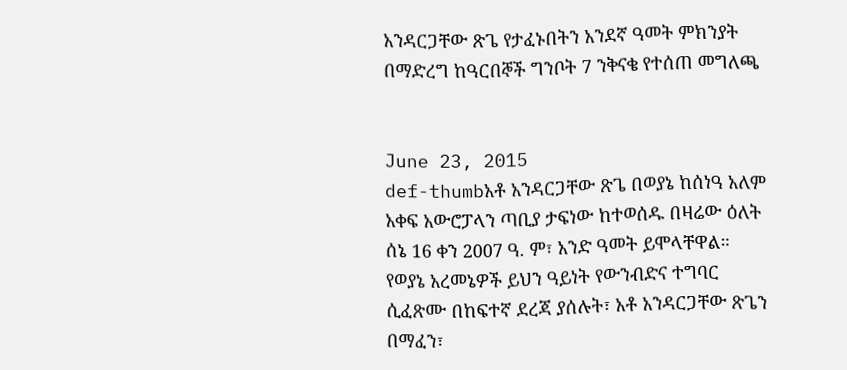አንዳርጋቸው ጽጌ የታፈኑበትን አንደኛ ዓመት ምክንያት በማድረግ ከዓርበኞች ግንቦት 7 ንቅናቄ የተሰጠ መግለጫ


June 23, 2015
def-thumbአቶ አንዳርጋቸው ጽጌ በወያኔ ከሰነዓ አለም አቀፍ አውሮፓላን ጣቢያ ታፍነው ከተወሰዱ በዛሬው ዕለት ሰኔ 16 ቀን 2007 ዓ. ም፣ አንድ ዓመት ይሞላቸዋል። የወያኔ አረመኔዎች ይህን ዓይነት የውንብድና ተግባር ሲፈጽሙ በከፍተኛ ደረጃ ያሰሉት፣ አቶ አንዳርጋቸው ጽጌን በማፈን፣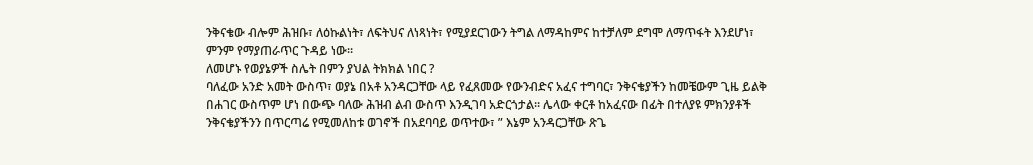ንቅናቄው ብሎም ሕዝቡ፣ ለዕኩልነት፣ ለፍትህና ለነጻነት፣ የሚያደርገውን ትግል ለማዳከምና ከተቻለም ደግሞ ለማጥፋት እንደሆነ፣ ምንም የማያጠራጥር ጉዳይ ነው።
ለመሆኑ የወያኔዎች ስሌት በምን ያህል ትክክል ነበር ?
ባለፈው አንድ አመት ውስጥ፣ ወያኔ በአቶ አንዳርጋቸው ላይ የፈጸመው የውንብድና አፈና ተግባር፣ ንቅናቄያችን ከመቼውም ጊዜ ይልቅ በሐገር ውስጥም ሆነ በውጭ ባለው ሕዝብ ልብ ውስጥ እንዲገባ አድርጎታል። ሌላው ቀርቶ ከአፈናው በፊት በተለያዩ ምክንያቶች ንቅናቄያችንን በጥርጣሬ የሚመለከቱ ወገኖች በአደባባይ ወጥተው፣ ” እኔም አንዳርጋቸው ጽጌ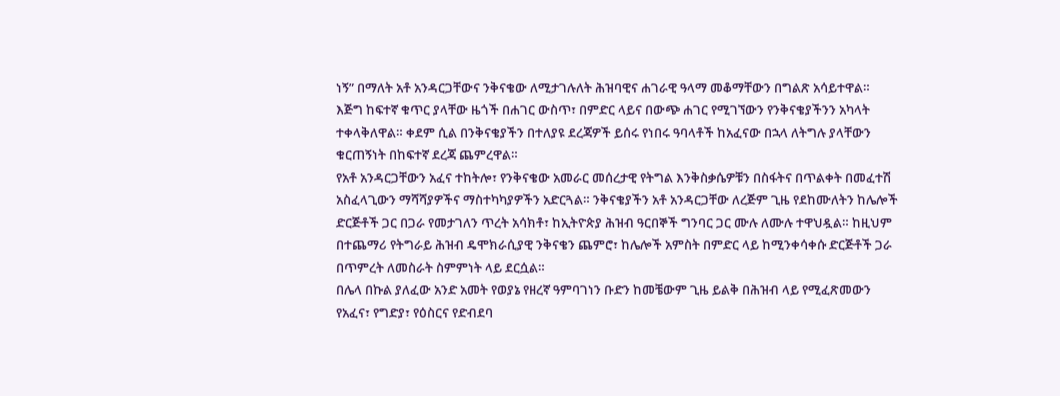ነኝ” በማለት አቶ አንዳርጋቸውና ንቅናቄው ለሚታገሉለት ሕዝባዊና ሐገራዊ ዓላማ መቆማቸውን በግልጽ አሳይተዋል። እጅግ ከፍተኛ ቁጥር ያላቸው ዜጎች በሐገር ውስጥ፣ በምድር ላይና በውጭ ሐገር የሚገኘውን የንቅናቄያችንን አካላት ተቀላቅለዋል። ቀደም ሲል በንቅናቄያችን በተለያዩ ደረጃዎች ይሰሩ የነበሩ ዓባላቶች ከአፈናው በኋላ ለትግሉ ያላቸውን ቁርጠኝነት በከፍተኛ ደረጃ ጨምረዋል።
የአቶ አንዳርጋቸውን አፈና ተከትሎ፣ የንቅናቄው አመራር መሰረታዊ የትግል እንቅስቃሴዎቹን በስፋትና በጥልቀት በመፈተሽ አስፈላጊውን ማሻሻያዎችና ማስተካካያዎችን አድርጓል። ንቅናቄያችን አቶ አንዳርጋቸው ለረጅም ጊዜ የደከሙለትን ከሌሎች ድርጅቶች ጋር በጋራ የመታገለን ጥረት አሳክቶ፣ ከኢትዮጵያ ሕዝብ ዓርበኞች ግንባር ጋር ሙሉ ለሙሉ ተዋህዷል። ከዚህም በተጨማሪ የትግራይ ሕዝብ ዴሞክራሲያዊ ንቅናቄን ጨምሮ፣ ከሌሎች አምስት በምድር ላይ ከሚንቀሳቀሱ ድርጅቶች ጋራ በጥምረት ለመስራት ስምምነት ላይ ደርሷል።
በሌላ በኩል ያለፈው አንድ አመት የወያኔ የዘረኛ ዓምባገነን ቡድን ከመቼውም ጊዜ ይልቅ በሕዝብ ላይ የሚፈጽመውን የአፈና፣ የግድያ፣ የዕስርና የድብደባ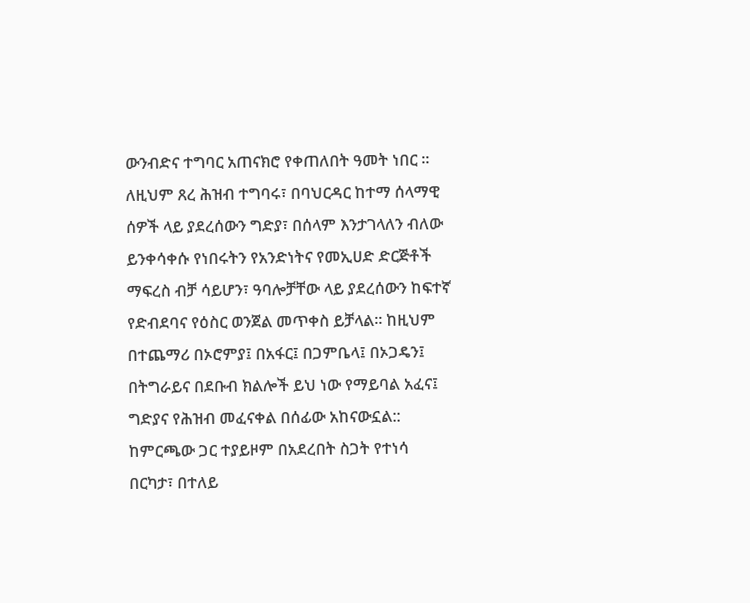ውንብድና ተግባር አጠናክሮ የቀጠለበት ዓመት ነበር ። ለዚህም ጸረ ሕዝብ ተግባሩ፣ በባህርዳር ከተማ ሰላማዊ ሰዎች ላይ ያደረሰውን ግድያ፣ በሰላም እንታገላለን ብለው ይንቀሳቀሱ የነበሩትን የአንድነትና የመኢሀድ ድርጅቶች ማፍረስ ብቻ ሳይሆን፣ ዓባሎቻቸው ላይ ያደረሰውን ከፍተኛ የድብደባና የዕስር ወንጀል መጥቀስ ይቻላል። ከዚህም በተጨማሪ በኦሮምያ፤ በአፋር፤ በጋምቤላ፤ በኦጋዴን፤ በትግራይና በደቡብ ክልሎች ይህ ነው የማይባል አፈና፤ ግድያና የሕዝብ መፈናቀል በሰፊው አከናውኗል:: ከምርጫው ጋር ተያይዞም በአደረበት ስጋት የተነሳ በርካታ፣ በተለይ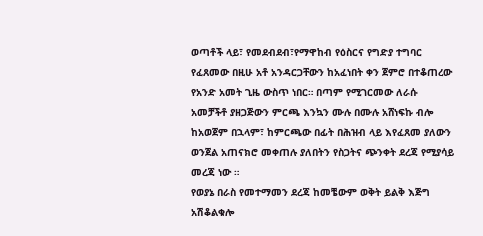ወጣቶች ላይ፣ የመደብደብ፣የማዋከብ የዕስርና የግድያ ተግባር የፈጸመው በዚሁ አቶ አንዳርጋቸውን ከአፈነበት ቀን ጀምሮ በተቆጠረው የአንድ አመት ጊዜ ውስጥ ነበር። በጣም የሚገርመው ለራሱ አመቻችቶ ያዘጋጅውን ምርጫ እንኳን ሙሉ በሙሉ አሸነፍኩ ብሎ ከአወጀም በኋላም፣ ከምርጫው በፊት በሕዝብ ላይ እየፈጸመ ያለውን ወንጀል አጠናክሮ መቀጠሉ ያለበትን የስጋትና ጭንቀት ደረጃ የሚያሳይ መረጃ ነው ።
የወያኔ በራስ የመተማመን ደረጃ ከመቼውም ወቅት ይልቅ እጅግ አሽቆልቁሎ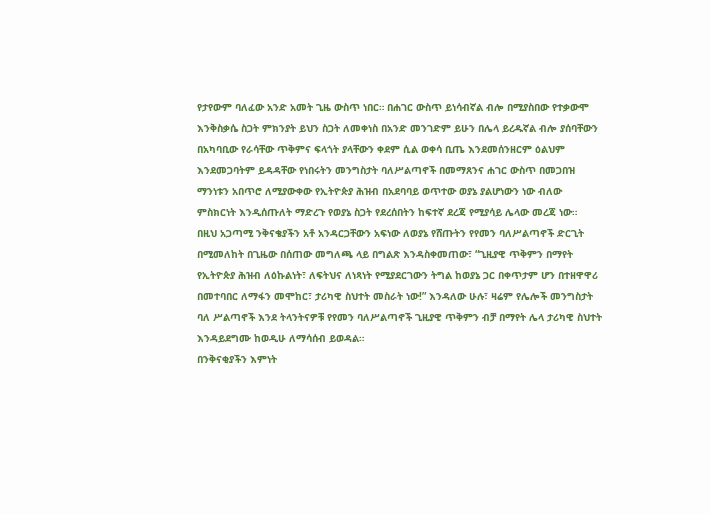የታየውም ባለፈው አንድ አመት ጊዜ ውስጥ ነበር። በሐገር ውስጥ ይነሳብኛል ብሎ በሚያስበው የተቃውሞ እንቅስቃሴ ስጋት ምክንያት ይህን ስጋት ለመቀነስ በአንድ መንገድም ይሁን በሌላ ይረዱኛል ብሎ ያሰባቸውን በአካባቢው የራሳቸው ጥቅምና ፍላጎት ያላቸውን ቀደም ሲል ወቀሳ ቢጤ እንደመሰንዘርም ዕልህም እንደመጋባትም ይዳዳቸው የነበሩትን መንግስታት ባለሥልጣኖች በመማጸንና ሐገር ውስጥ በመጋበዝ ማንነቱን አበጥሮ ለሚያውቀው የኢትዮጵያ ሕዝብ በአደባባይ ወጥተው ወያኔ ያልሆነውን ነው ብለው ምስክርነት እንዲሰጡለት ማድረጉ የወያኔ ስጋት የደረሰበትን ከፍተኛ ደረጃ የሚያሳይ ሌላው መረጃ ነው።
በዚህ አጋጣሚ ንቅናቄያችን አቶ አንዳርጋቸውን አፍነው ለወያኔ የሸጡትን የየመን ባለሥልጣኖች ድርጊት በሚመለከት በጊዜው በሰጠው መግለጫ ላይ በግልጽ እንዳስቀመጠው፣ “ጊዚያዊ ጥቅምን በማየት የኢትዮጵያ ሕዝብ ለዕኩልነት፣ ለፍትህና ለነጻነት የሚያደርገውን ትግል ከወያኔ ጋር በቀጥታም ሆን በተዘዋዋሪ በመተባበር ለማፋን መሞከር፣ ታሪካዊ ስህተት መስራት ነው!” እንዳለው ሁሉ፣ ዛሬም የሌሎች መንግስታት ባለ ሥልጣኖች እንደ ትላንትናዎቹ የየመን ባለሥልጣኖች ጊዚያዊ ጥቅምን ብቻ በማየት ሌላ ታሪካዊ ስህተት እንዳይደግሙ ከወዲሁ ለማሳሰብ ይወዳል።
በንቅናቂያችን እምነት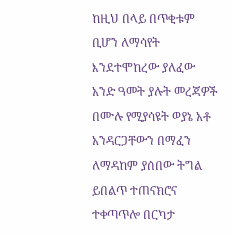ከዚህ በላይ በጥቂቱም ቢሆን ለማሳየት እንደተሞከረው ያለፈው አንድ ዓመት ያሉት መረጃዎች በሙሉ የሚያሳዩት ወያኔ አቶ አንዳርጋቸውን በማፈን ለማዳከም ያሰበው ትግል ይበልጥ ተጠናክሮና ተቀጣጥሎ በርካታ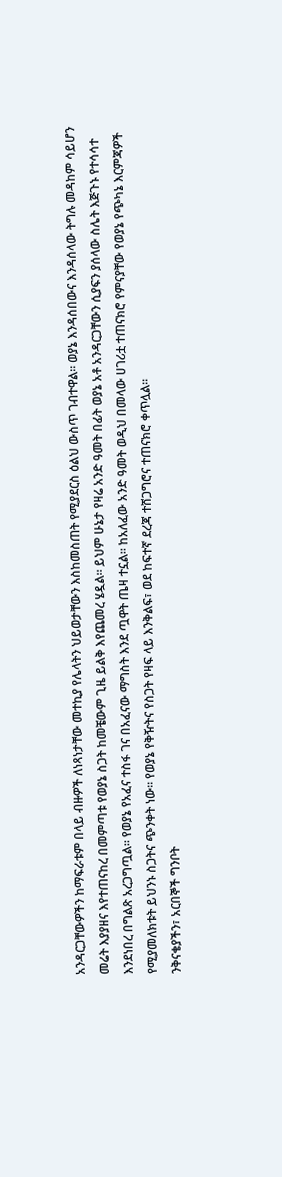አንዳርጋቸውዎችን ከማፍራቱም በላይ ብዙዎች ለነጻነታቸው መተኪያ የሌላትን ህይወታቸውን እስከመስጠት የሚያደርስ ዕልህ ውስጥ ገብተዋል። ወያኔ እንዳሰበውና እንዳሰላው ትግሉ መዳከም ሳይሆን መሬት እያያዘና እየተጠናከረ በመምጣቱ የወያኔ ስጋት ከመቼውም ጊዜ ይልቅ እየጨመረ ሄዷል። ይህም ሁኔታ የዛሬ አንድ ዓመት በፊት ወያኔ አቶ አንዳርጋቸውን ሲያፍን ያሰላው ስሌት እጅጉኑ የተሳሳተ እንደነበረ በግልጽ አረጋግጧል። የወያኔ የአፈና ተስፋ ገና በአፈናው ማግስት እንደ ጧዋት ጤዛ ተኗል። ከአለፈው አንድ ዓመት ወዲህ በመላው ሀገሪቷ ተጠናክሮ የምናያቸው የወያኔ የጭካኔ እርምጃዎች የሚያመለክቱት ይህንኑ ስጋትና ጭንቀት ነው። የወያኔ የቅዥትና የስጋት የዛፍ ላይ እንቅልፍ፣ ወደ ከፍተኛ ደረጃ ተሸጋግሮና ተጠናክሮ ቀጥሏል።
ንቅናቄያችን፣ አርበኞች ግንቦት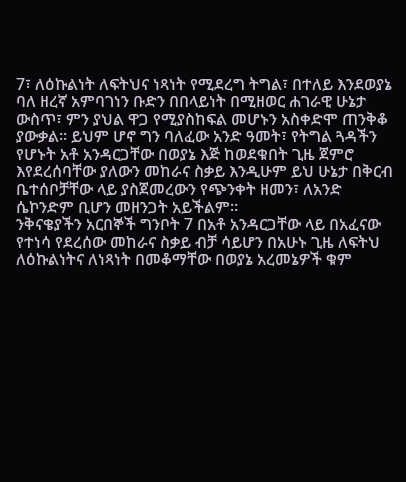7፣ ለዕኩልነት ለፍትህና ነጻነት የሚደረግ ትግል፣ በተለይ እንደወያኔ ባለ ዘረኛ አምባገነን ቡድን በበላይነት በሚዘወር ሐገራዊ ሁኔታ ውስጥ፣ ምን ያህል ዋጋ የሚያስከፍል መሆኑን አስቀድሞ ጠንቅቆ ያውቃል። ይህም ሆኖ ግን ባለፈው አንድ ዓመት፣ የትግል ጓዳችን የሆኑት አቶ አንዳርጋቸው በወያኔ እጅ ከወደቁበት ጊዜ ጀምሮ እየደረሰባቸው ያለውን መከራና ስቃይ እንዲሁም ይህ ሁኔታ በቅርብ ቤተሰቦቻቸው ላይ ያስጀመረውን የጭንቀት ዘመን፣ ለአንድ ሴኮንድም ቢሆን መዘንጋት አይችልም።
ንቅናቄያችን አርበኞች ግንቦት 7 በአቶ አንዳርጋቸው ላይ በአፈናው የተነሳ የደረሰው መከራና ስቃይ ብቻ ሳይሆን በአሁኑ ጊዜ ለፍትህ ለዕኩልነትና ለነጻነት በመቆማቸው በወያኔ አረመኔዎች ቁም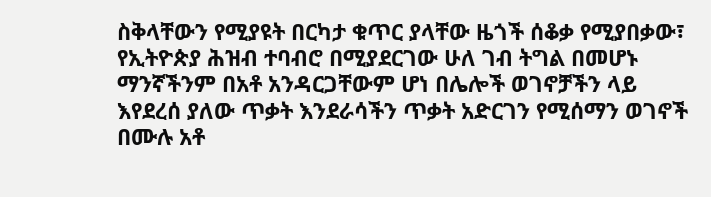ስቅላቸውን የሚያዩት በርካታ ቁጥር ያላቸው ዜጎች ሰቆቃ የሚያበቃው፣ የኢትዮጵያ ሕዝብ ተባብሮ በሚያደርገው ሁለ ገብ ትግል በመሆኑ ማንኛችንም በአቶ አንዳርጋቸውም ሆነ በሌሎች ወገኖቻችን ላይ እየደረሰ ያለው ጥቃት እንደራሳችን ጥቃት አድርገን የሚሰማን ወገኖች በሙሉ አቶ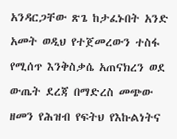አንዳርጋቸው ጽጌ ከታፈኑበት አንድ አመት ወዲህ የተጀመረውን ተስፋ የሚሰጥ እንቅስቃሴ አጠናክረን ወደ ውጤት ደረጃ በማድረስ መጭው ዘመን የሕዝብ የፍትህ የእኩልነትና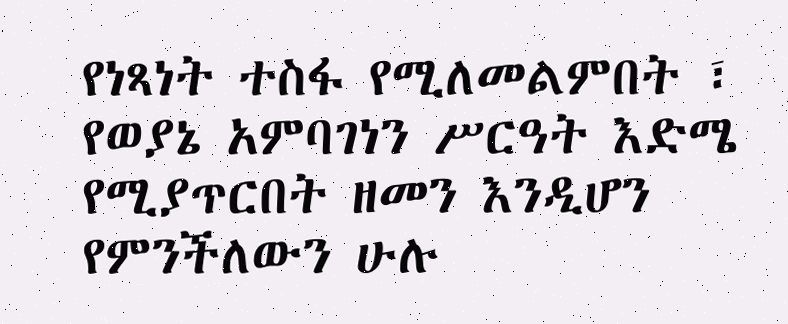የነጻነት ተስፋ የሚለመልምበት ፣ የወያኔ አምባገነን ሥርዓት እድሜ የሚያጥርበት ዘመን እንዲሆን የምንችለውን ሁሉ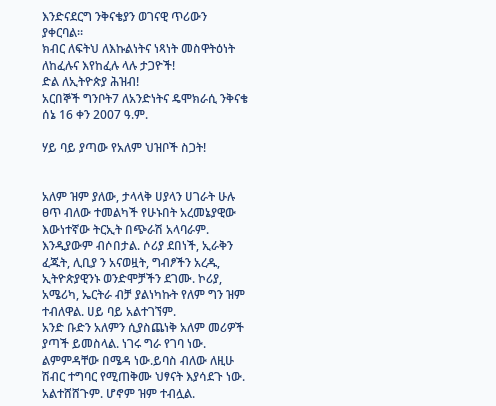እንድናደርግ ንቅናቄያን ወገናዊ ጥሪውን ያቀርባል።
ክብር ለፍትህ ለእኩልነትና ነጻነት መስዋትዕነት ለከፈሉና እየከፈሉ ላሉ ታጋዮች!
ድል ለኢትዮጵያ ሕዝብ!
አርበኞች ግንቦት7 ለአንድነትና ዴሞክራሲ ንቅናቄ
ሰኔ 16 ቀን 2007 ዓ.ም.

ሃይ ባይ ያጣው የአለም ህዝቦች ስጋት!


አለም ዝም ያለው, ታላላቅ ሀያላን ሀገራት ሁሉ ፀጥ ብለው ተመልካች የሁኑበት አረመኔያዊው እውነተኛው ትርኢት በጭራሽ አላባራም. እንዲያውም ብሶበታል. ሶሪያ ደበነች, ኢራቅን ፈጁት, ሊቢያ ን አናወዟት, ግብፆችን አረዱ, ኢትዮጵያዊንኑ ወንድሞቻችን ደገሙ. ኮሪያ, አሜሪካ, ኤርትራ ብቻ ያልነካኩት የለም ግን ዝም ተብለዋል. ሀይ ባይ አልተገኘም.
አንድ ቡድን አለምን ሲያስጨነቅ አለም መሪዎች ያጣች ይመስላል. ነገሩ ግራ የገባ ነው. ልምምዳቸው በሜዳ ነው.ይባስ ብለው ለዚሁ ሽብር ተግባር የሚጠቅሙ ህፃናት እያሳደጉ ነው. አልተሸሸጉም. ሆኖም ዝም ተብሏል.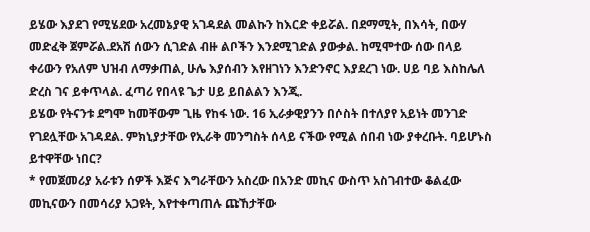ይሄው እያደገ የሚሄደው አረመኔያዊ አገዳደል መልኩን ከእርድ ቀይሯል. በደማሚት, በእሳት, በውሃ መድፈቅ ጀምሯል.ደአሽ ሰውን ሲገድል ብዙ ልቦችን እንደሚገድል ያውቃል. ከሚሞተው ሰው በላይ ቀሪውን የአለም ህዝብ ለማቃጠል, ሁሌ እያሰብን እየዘገነን እንድንኖር እያደረገ ነው. ሀይ ባይ እስከሌለ ድረስ ገና ይቀጥላል. ፈጣሪ የበላዩ ጌታ ሀይ ይበልልን እንጂ.
ይሄው የትናንቱ ደግሞ ከመቸውም ጊዜ የከፋ ነው. 16 ኢራቃዊያንን በሶስት በተለያየ አይነት መንገድ የገደሏቸው አገዳደል. ምክኒያታቸው የኢራቅ መንግስት ሰላይ ናችው የሚል ሰበብ ነው ያቀረቡት. ባይሆኑስ ይተዋቸው ነበር?
* የመጀመሪያ አራቱን ሰዎች እጅና እግራቸውን አስረው በአንድ መኪና ውስጥ አስገብተው ቆልፈው መኪናውን በመሳሪያ አጋዩት, እየተቀጣጠሉ ጩኸታቸው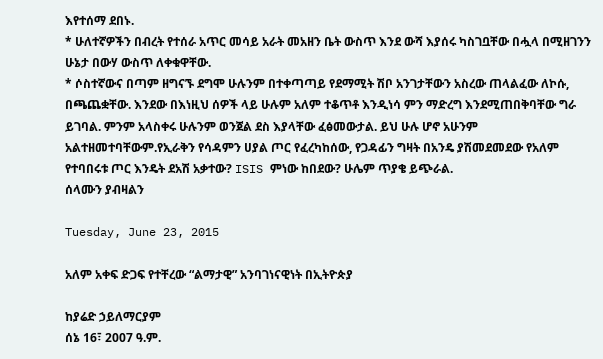እየተሰማ ደበኑ.
* ሁለተኛዎችን በብረት የተሰራ አጥር መሳይ አራት መአዘን ቤት ውስጥ እንደ ውሻ እያሰሩ ካስገቧቸው በሗላ በሚዘገንን ሁኔታ በውሃ ውስጥ ለቀቁዋቸው.
* ሶስተኛውና በጣም ዘግናኙ ደግሞ ሁሉንም በተቀጣጣይ የደማሚት ሽቦ አንገታቸውን አስረው ጠላልፈው ለኮሱ, በጫጨቋቸው. እንደው በእነዚህ ሰዎች ላይ ሁሉም አለም ተቆጥቶ እንዲነሳ ምን ማድረግ እንደሚጠበቅባቸው ግራ ይገባል. ምንም አላስቀሩ ሁሉንም ወንጀል ደስ እያላቸው ፈፅመውታል. ይህ ሁሉ ሆኖ አሁንም አልተዘመተባቸውም.የኢራቅን የሳዳምን ሀያል ጦር የፈረካከሰው, የጋዳፊን ግዛት በአንዴ ያሽመደመደው የአለም የተባበሩቱ ጦር እንዴት ደአሽ አቃተው? ISIS ምነው ከበደው? ሁሌም ጥያቄ ይጭራል.
ሰላሙን ያብዛልን

Tuesday, June 23, 2015

አለም አቀፍ ድጋፍ የተቸረው “ልማታዊ” አንባገነናዊነት በኢትዮጵያ

ከያሬድ ኃይለማርያም
ሰኔ 16፣ 2007 ዓ.ም.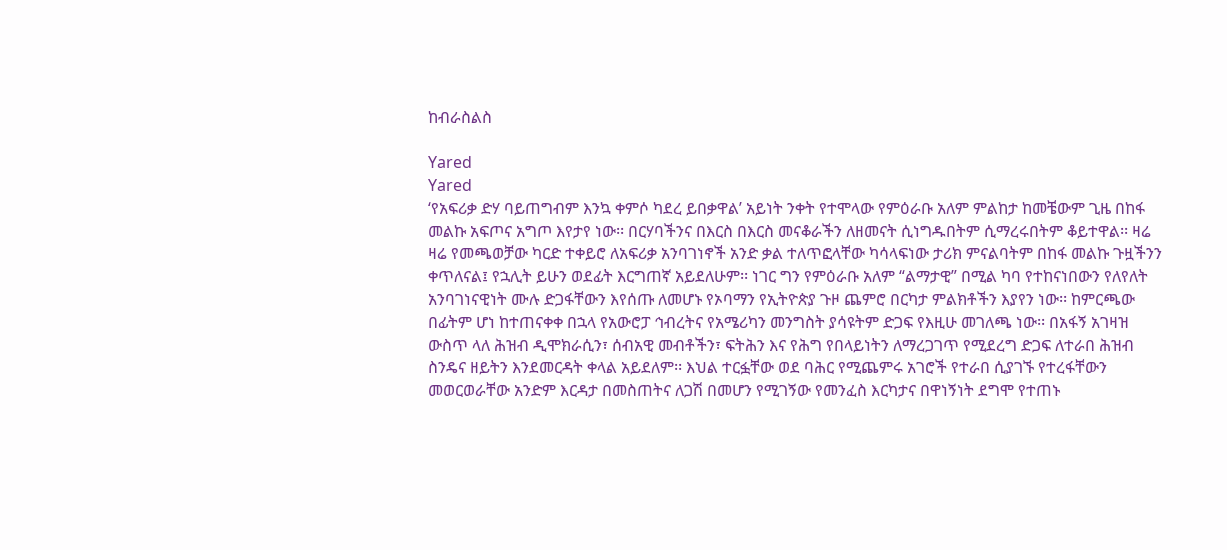ከብራስልስ

Yared
Yared
‘የአፍሪቃ ድሃ ባይጠግብም እንኳ ቀምሶ ካደረ ይበቃዋል’ አይነት ንቀት የተሞላው የምዕራቡ አለም ምልከታ ከመቼውም ጊዜ በከፋ መልኩ አፍጦና አግጦ እየታየ ነው፡፡ በርሃባችንና በእርስ በእርስ መናቆራችን ለዘመናት ሲነግዱበትም ሲማረሩበትም ቆይተዋል፡፡ ዛሬ ዛሬ የመጫወቻው ካርድ ተቀይሮ ለአፍሪቃ አንባገነኖች አንድ ቃል ተለጥፎላቸው ካሳላፍነው ታሪክ ምናልባትም በከፋ መልኩ ጉዟችንን ቀጥለናል፤ የኋሊት ይሁን ወደፊት እርግጠኛ አይደለሁም፡፡ ነገር ግን የምዕራቡ አለም “ልማታዊ” በሚል ካባ የተከናነበውን የለየለት አንባገነናዊነት ሙሉ ድጋፋቸውን እየሰጡ ለመሆኑ የኦባማን የኢትዮጵያ ጉዞ ጨምሮ በርካታ ምልክቶችን እያየን ነው፡፡ ከምርጫው በፊትም ሆነ ከተጠናቀቀ በኋላ የአውሮፓ ኅብረትና የአሜሪካን መንግስት ያሳዩትም ድጋፍ የእዚሁ መገለጫ ነው፡፡ በአፋኝ አገዛዝ ውስጥ ላለ ሕዝብ ዲሞክራሲን፣ ሰብአዊ መብቶችን፣ ፍትሕን እና የሕግ የበላይነትን ለማረጋገጥ የሚደረግ ድጋፍ ለተራበ ሕዝብ ስንዴና ዘይትን እንደመርዳት ቀላል አይደለም፡፡ እህል ተርፏቸው ወደ ባሕር የሚጨምሩ አገሮች የተራበ ሲያገኙ የተረፋቸውን መወርወራቸው አንድም እርዳታ በመስጠትና ለጋሽ በመሆን የሚገኝው የመንፈስ እርካታና በዋነኝነት ደግሞ የተጠኑ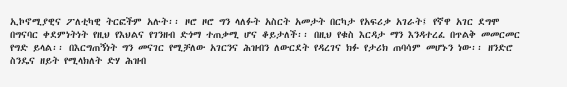ኢኮኖሚያዊና ፖለቲካዊ ትርፎችም አሉት፡፡ ዞሮ ዞሮ ግን ላለፉት አስርት አመታት በርካታ የአፍሪቃ አገራት፤ የኛዋ አገር ደግሞ በግናባር ቀደምነትነት የዚህ የእህልና የገንዘብ ድጎማ ተጠቃሚ ሆና ቆይታለች፡፡ በዚህ የቁስ እርዳታ ማን እንዳተረፈ በጥልቅ መመርመር የግድ ይላል፡፡ በእርግጠኝነት ግን መናገር የሚቻለው አገርንና ሕዝብን ለውርደት የዳረገና ክፉ የታሪክ ጠባሳም መሆኑን ነው፡፡ ዘንድሮ ስንዴና ዘይት የሚላክለት ድሃ ሕዝብ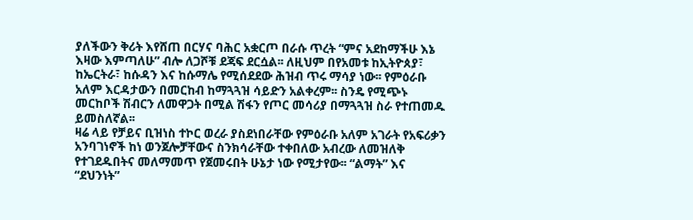ያለችውን ቅሪት እየሸጠ በርሃና ባሕር አቋርጦ በራሱ ጥረት “ምና አደከማችሁ እኔ እዛው እምጣለሁ” ብሎ ለጋሾቹ ደጃፍ ደርሷል፡፡ ለዚህም በየአመቱ ከኢትዮጰያ፣ ከኤርትራ፣ ከሱዳን እና ከሱማሌ የሚሰደደው ሕዝብ ጥሩ ማሳያ ነው፡፡ የምዕራቡ አለም እርዳታውን በመርከብ ከማጓጓዝ ሳይድን አልቀረም፡፡ ስንዴ የሚጭኑ መርከቦች ሽብርን ለመዋጋት በሚል ሽፋን የጦር መሳሪያ በማጓጓዝ ስራ የተጠመዱ ይመስለኛል፡፡
ዛሬ ላይ የቻይና ቢዝነስ ተኮር ወረራ ያስደነበራቸው የምዕራቡ አለም አገራት የአፍሪቃን አንባገነኖች ከነ ወንጀሎቻቸውና ስንክሳራቸው ተቀበለው አብረው ለመዝለቅ የተገደዱበትና መለማመጥ የጀመሩበት ሁኔታ ነው የሚታየው፡፡ “ልማት” እና “ደህንነት”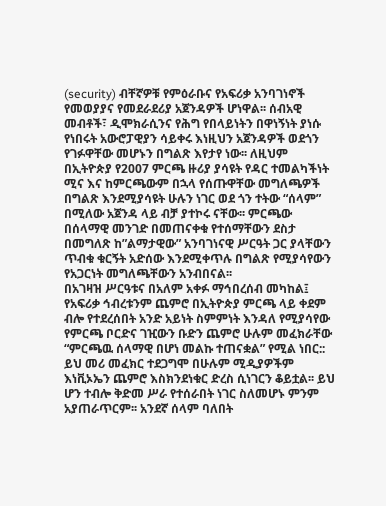(security) ብቸኛዎቹ የምዕራቡና የአፍሪቃ አንባገነኖች የመወያያና የመደራደሪያ አጀንዳዎች ሆነዋል፡፡ ሰብአዊ መብቶች፣ ዲሞክራሲንና የሕግ የበላይነትን በዋነኝነት ያነሱ የነበሩት አውሮፓዊያን ሳይቀሩ እነዚህን አጀንዳዎች ወደጎን የገፉዋቸው መሆኑን በግልጽ እየታየ ነው፡፡ ለዚህም በኢትዮጵያ የ2007 ምርጫ ዙሪያ ያሳዩት የዳር ተመልካችነት ሚና እና ከምርጫውም በኋላ የሰጡዋቸው መግለጫዎች በግልጽ እንደሚያሳዩት ሁሉን ነገር ወደ ጎን ተትው “ሰላም” በሚለው አጀንዳ ላይ ብቻ ያተኮሩ ናቸው፡፡ ምርጫው በሰላማዊ መንገድ በመጠናቀቁ የተሰማቸውን ደስታ በመግለጽ ከ”ልማታዊው” አንባገነናዊ ሥርዓት ጋር ያላቸውን ጥብቁ ቁርኝት አድሰው እንደሚቀጥሉ በግልጽ የሚያሳየውን የአጋርነት መግለጫቸውን አንብበናል፡፡
በአገዛዝ ሥርዓቱና በአለም አቀፉ ማኅበረሰብ መካከል፤ የአፍሪቃ ኅብረቱንም ጨምሮ በኢትዮጵያ ምርጫ ላይ ቀደም ብሎ የተደረሰበት አንድ አይነት ስምምነት እንዳለ የሚያሳየው የምርጫ ቦርድና ገዢውን ቡድን ጨምሮ ሁሉም መፈክራቸው “ምርጫዉ ሰላማዊ በሆነ መልኩ ተጠናቋል” የሚል ነበር:: ይህ መሪ መፈክር ተደጋግሞ በሁሉም ሚዲያዎችም እነቪኦኤን ጨምሮ እስክንደነቁር ድረስ ሲነገርን ቆይቷል፡፡ ይህ ሆን ተብሎ ቅድመ ሥራ የተሰራበት ነገር ስለመሆኑ ምንም አያጠራጥርም፡፡ አንደኛ ሰላም ባለበት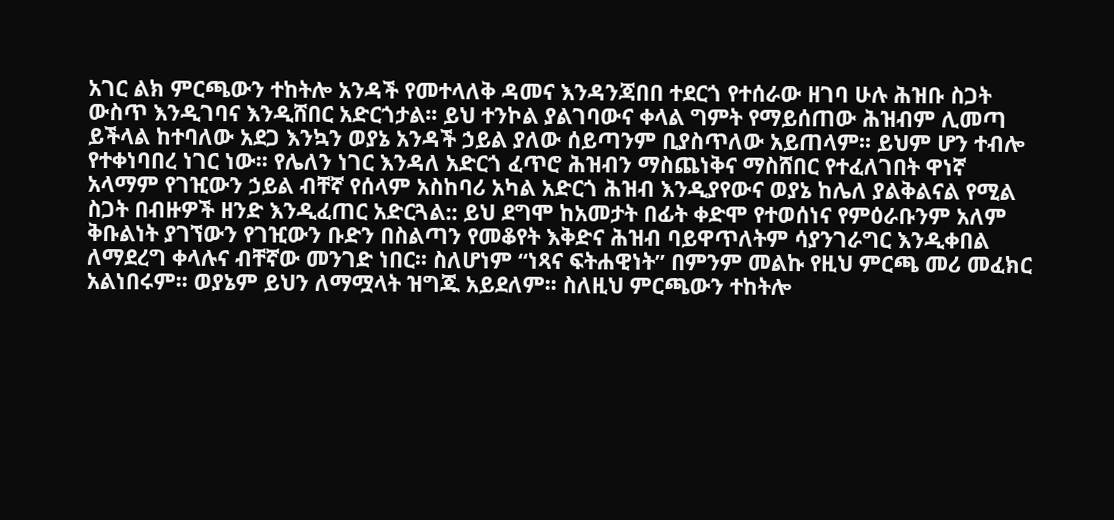አገር ልክ ምርጫውን ተከትሎ አንዳች የመተላለቅ ዳመና እንዳንጃበበ ተደርጎ የተሰራው ዘገባ ሁሉ ሕዝቡ ስጋት ውስጥ እንዲገባና እንዲሸበር አድርጎታል፡፡ ይህ ተንኮል ያልገባውና ቀላል ግምት የማይሰጠው ሕዝብም ሊመጣ ይችላል ከተባለው አደጋ እንኳን ወያኔ አንዳች ኃይል ያለው ሰይጣንም ቢያስጥለው አይጠላም፡፡ ይህም ሆን ተብሎ የተቀነባበረ ነገር ነው፡፡ የሌለን ነገር እንዳለ አድርጎ ፈጥሮ ሕዝብን ማስጨነቅና ማስሸበር የተፈለገበት ዋነኛ አላማም የገዢውን ኃይል ብቸኛ የሰላም አስከባሪ አካል አድርጎ ሕዝብ እንዲያየውና ወያኔ ከሌለ ያልቅልናል የሚል ስጋት በብዙዎች ዘንድ እንዲፈጠር አድርጓል:: ይህ ደግሞ ከአመታት በፊት ቀድሞ የተወሰነና የምዕራቡንም አለም ቅቡልነት ያገኘውን የገዢውን ቡድን በስልጣን የመቆየት እቅድና ሕዝብ ባይዋጥለትም ሳያንገራግር እንዲቀበል ለማደረግ ቀላሉና ብቸኛው መንገድ ነበር፡፡ ስለሆነም “ነጻና ፍትሐዊነት” በምንም መልኩ የዚህ ምርጫ መሪ መፈክር አልነበሩም፡፡ ወያኔም ይህን ለማሟላት ዝግጁ አይደለም፡፡ ስለዚህ ምርጫውን ተከትሎ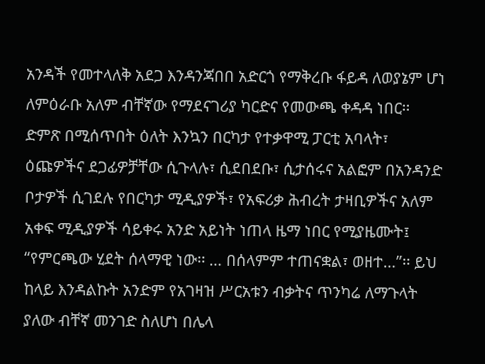አንዳች የመተላለቅ አደጋ እንዳንጃበበ አድርጎ የማቅረቡ ፋይዳ ለወያኔም ሆነ ለምዕራቡ አለም ብቸኛው የማደናገሪያ ካርድና የመውጫ ቀዳዳ ነበር፡፡
ድምጽ በሚሰጥበት ዕለት እንኳን በርካታ የተቃዋሚ ፓርቲ አባላት፣ ዕጩዎችና ደጋፊዎቻቸው ሲጉላሉ፣ ሲደበደቡ፣ ሲታሰሩና አልፎም በአንዳንድ ቦታዎች ሲገደሉ የበርካታ ሚዲያዎች፣ የአፍሪቃ ሕብረት ታዛቢዎችና አለም አቀፍ ሚዲያዎች ሳይቀሩ አንድ አይነት ነጠላ ዜማ ነበር የሚያዜሙት፤ “የምርጫው ሂደት ሰላማዊ ነው፡፡ … በሰላምም ተጠናቋል፣ ወዘተ…”፡፡ ይህ ከላይ እንዳልኩት አንድም የአገዛዝ ሥርአቱን ብቃትና ጥንካሬ ለማጉላት ያለው ብቸኛ መንገድ ስለሆነ በሌላ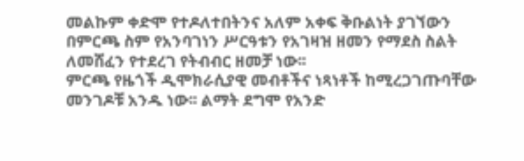መልኩም ቀድሞ የተዶለተበትንና አለም አቀፍ ቅቡልነት ያገኘውን በምርጫ ስም የአንባገነን ሥርዓቱን የአገዛዝ ዘመን የማደስ ስልት ለመሸፈን የተደረገ የትብብር ዘመቻ ነው፡፡
ምርጫ የዜጎች ዲሞክራሲያዊ መብቶችና ነጻነቶች ከሚረጋገጡባቸው መንገዶቹ አንዱ ነው፡፡ ልማት ደግሞ የአንድ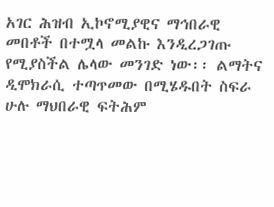አገር ሕዝብ ኢኮኖሚያዊና ማኅበራዊ መበቶች በተሟላ መልኩ እንዲረጋገጡ የሚያስችል ሌላው መንገድ ነው፡፡ ልማትና ዲሞክራሲ ተጣጥመው በሚሄዱበት ስፍራ ሁሉ ማህበራዊ ፍትሕም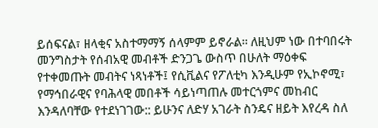ይሰፍናል፣ ዘላቂና አስተማማኝ ሰላምም ይኖራል፡፡ ለዚህም ነው በተባበሩት መንግስታት የሰብአዊ መብቶች ድንጋጌ ውስጥ በሁለት ማዕቀፍ የተቀመጡት መብትና ነጻነቶች፤ የሲቪልና የፖለቲካ እንዲሁም የኢኮኖሚ፣ የማኅበራዊና የባሕላዊ መበቶች ሳይነጣጠሉ መተርጎምና መከብር እንዳለባቸው የተደነገገው:: ይሁንና ለድሃ አገራት ስንዴና ዘይት እየረዳ ስለ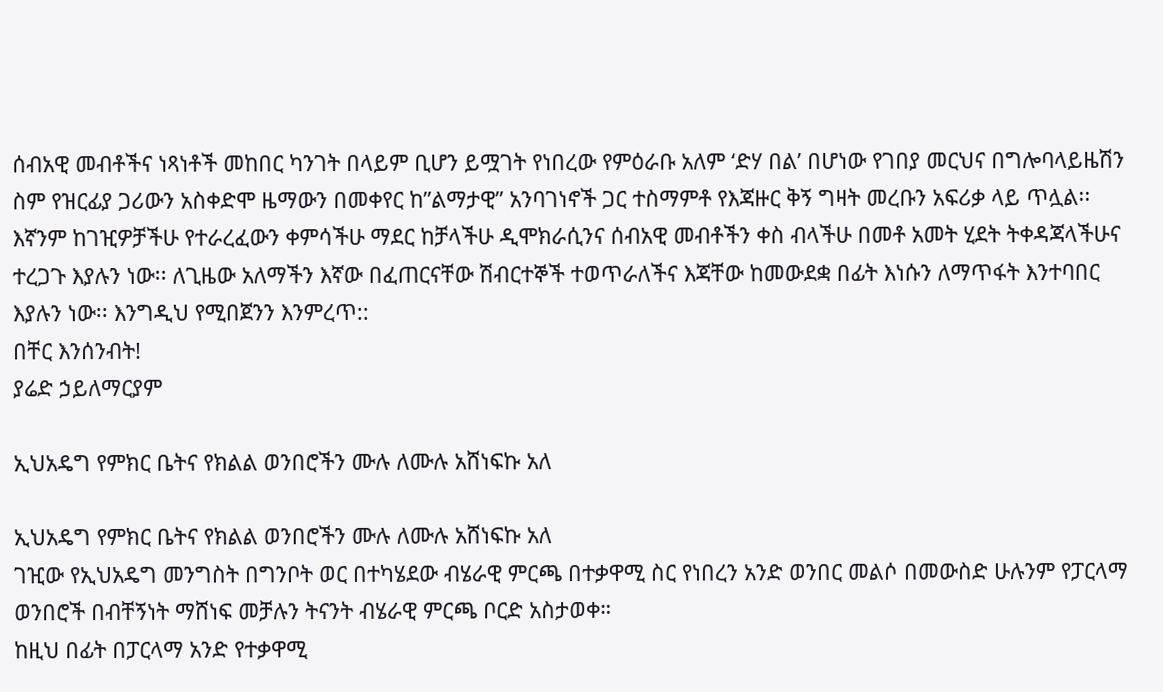ሰብአዊ መብቶችና ነጻነቶች መከበር ካንገት በላይም ቢሆን ይሟገት የነበረው የምዕራቡ አለም ‘ድሃ በል’ በሆነው የገበያ መርህና በግሎባላይዜሽን ስም የዝርፊያ ጋሪውን አስቀድሞ ዜማውን በመቀየር ከ”ልማታዊ” አንባገነኖች ጋር ተስማምቶ የእጃዙር ቅኝ ግዛት መረቡን አፍሪቃ ላይ ጥሏል፡፡ እኛንም ከገዢዎቻችሁ የተራረፈውን ቀምሳችሁ ማደር ከቻላችሁ ዲሞክራሲንና ሰብአዊ መብቶችን ቀስ ብላችሁ በመቶ አመት ሂደት ትቀዳጃላችሁና ተረጋጉ እያሉን ነው፡፡ ለጊዜው አለማችን እኛው በፈጠርናቸው ሽብርተኞች ተወጥራለችና እጃቸው ከመውደቋ በፊት እነሱን ለማጥፋት እንተባበር እያሉን ነው፡፡ እንግዲህ የሚበጀንን እንምረጥ::
በቸር እንሰንብት!
ያሬድ ኃይለማርያም

ኢህአዴግ የምክር ቤትና የክልል ወንበሮችን ሙሉ ለሙሉ አሸነፍኩ አለ

ኢህአዴግ የምክር ቤትና የክልል ወንበሮችን ሙሉ ለሙሉ አሸነፍኩ አለ
ገዢው የኢህአዴግ መንግስት በግንቦት ወር በተካሄደው ብሄራዊ ምርጫ በተቃዋሚ ስር የነበረን አንድ ወንበር መልሶ በመውስድ ሁሉንም የፓርላማ ወንበሮች በብቸኝነት ማሸነፍ መቻሉን ትናንት ብሄራዊ ምርጫ ቦርድ አስታወቀ።
ከዚህ በፊት በፓርላማ አንድ የተቃዋሚ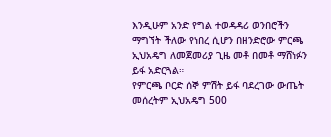እንዲሁም አንድ የግል ተወዳዳሪ ወንበሮችን ማግኘት ችለው የነበረ ሲሆን በዘንድሮው ምርጫ ኢህአዴግ ለመጀመሪያ ጊዜ መቶ በመቶ ማሸነፉን ይፋ አድርጓል።
የምርጫ ቦርድ ሰኞ ምሽት ይፋ ባደረገው ውጤት መሰረትም ኢህአዴግ 500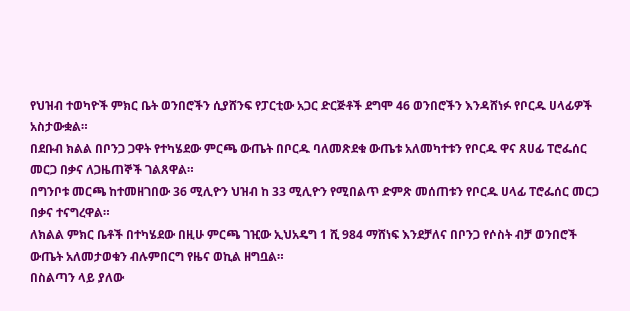የህዝብ ተወካዮች ምክር ቤት ወንበሮችን ሲያሸንፍ የፓርቲው አጋር ድርጅቶች ደግሞ 46 ወንበሮችን እንዳሸነፉ የቦርዱ ሀላፊዎች አስታውቋል።
በደቡብ ክልል በቦንጋ ጋዋት የተካሄደው ምርጫ ውጤት በቦርዱ ባለመጽደቁ ውጤቱ አለመካተቱን የቦርዱ ዋና ጸሀፊ ፐሮፌሰር መርጋ በቃና ለጋዜጠኞች ገልጸዋል።
በግንቦቱ መርጫ ከተመዘገበው 36 ሚሊዮን ህዝብ ከ 33 ሚሊዮን የሚበልጥ ድምጽ መሰጠቱን የቦርዱ ሀላፊ ፐሮፌሰር መርጋ በቃና ተናግረዋል።
ለክልል ምክር ቤቶች በተካሄደው በዚሁ ምርጫ ገዢው ኢህአዴግ 1 ሺ 984 ማሸነፍ እንደቻለና በቦንጋ የሶስት ብቻ ወንበሮች ውጤት አለመታወቁን ብሉምበርግ የዜና ወኪል ዘግቧል።
በስልጣን ላይ ያለው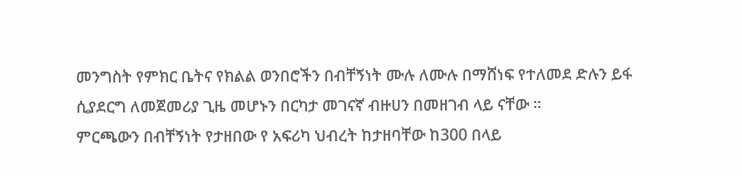መንግስት የምክር ቤትና የክልል ወንበሮችን በብቸኝነት ሙሉ ለሙሉ በማሸነፍ የተለመደ ድሉን ይፋ ሲያደርግ ለመጀመሪያ ጊዜ መሆኑን በርካታ መገናኛ ብዙሀን በመዘገብ ላይ ናቸው ።
ምርጫውን በብቸኝነት የታዘበው የ አፍሪካ ህብረት ከታዘባቸው ከ300 በላይ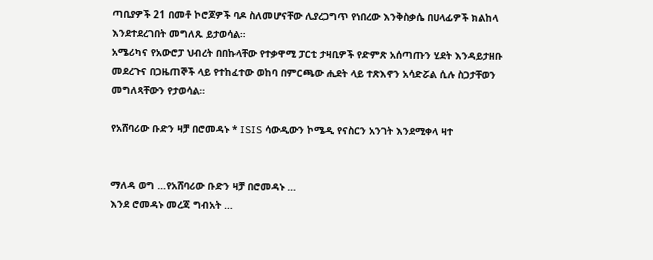ጣቢያዎች 21 በመቶ ኮሮጆዎች ባዶ ስለመሆናቸው ሊያረጋግጥ የነበረው እንቅስቃሴ በሀላፊዎች ክልከላ እንደተደረገበት መግለጹ ይታወሳል።
አሜሪካና የአውሮፓ ህብረት በበኩላቸው የተቃዋሚ ፓርቲ ታዛቢዎች የድምጽ አሰጣጡን ሂደት እንዳይታዘቡ መደረጉና በጋዜጠኞች ላይ የተከፈተው ወከባ በምርጫው ሒደት ላይ ተጽእኖን አሳድሯል ሲሉ ስጋታቸወን መግለጻቸውን የታወሳል።

የአሸባሪው ቡድን ዛቻ በሮመዳኑ * ISIS ሳውዲውን ኮሜዲ የናስርን አንገት እንደሚቀላ ዛተ


ማለዳ ወግ …የአሸባሪው ቡድን ዛቻ በሮመዳኑ …
እንደ ሮመዳኑ መረጃ ግብአት …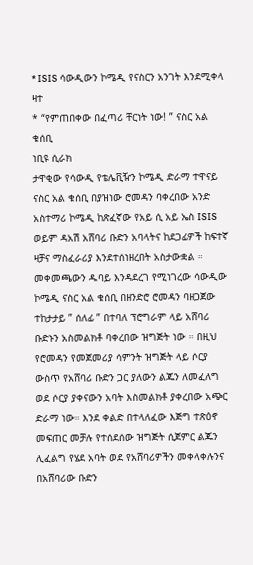* ISIS ሳውዲውን ኮሜዲ የናስርን አንገት እንደሚቀላ ዛተ
* “የምጠበቀው በፈጣሪ ቸርነት ነው! ” ናስር አል ቁሰቢ
ነቢዩ ሲራክ
ታዋቂው የሳውዲ የቴሌቪዥን ኮሜዲ ድራማ ተዋናይ ናስር አል ቁሰቢ በያዝነው ሮመዳን ባቀረበው አንድ አስተማሪ ኮሜዲ ከጽፈኛው የአይ ሲ አይ ኤስ ISIS ወይም ዳአሽ አሸባሪ ቡድን አባላትና ከደጋፊዎች ከፍተኛ ዛቻና ማስፈራሪያ እንደተሰነዘረበት አስታውቋል ።
መቀመጫውን ዱባይ እንዳደረገ የሚነገረው ሳውዲው ኮሜዲ ናስር አል ቁሰቢ በዘንድሮ ሮመዳን ባዘጋጀው ተከታታይ ” ሰለፊ ” በተባለ ፕሮግራም ላይ አሸባሪ ቡድኑን አስመልክቶ ባቀረበው ዝግጅት ነው ። በዚህ የሮመዳን የመጀመሪያ ሳምንት ዝግጅት ላይ ሶርያ ውስጥ የአሸባሪ ቡድን ጋር ያለውን ልጁን ለመፈለግ ወደ ሶርያ ያቀናውን አባት እስመልክቶ ያቀረበው አጭር ድራማ ነው። እንደ ቀልድ በተላለፈው እጅግ ተጽዕኖ መፍጠር መቻሉ የተሰደሰው ዝግጅት ሲጀምር ልጁን ሊፈልግ የሄደ አባት ወደ የአሸባሪዎችን መቀላቀሉንና በአሸባሪው ቡድን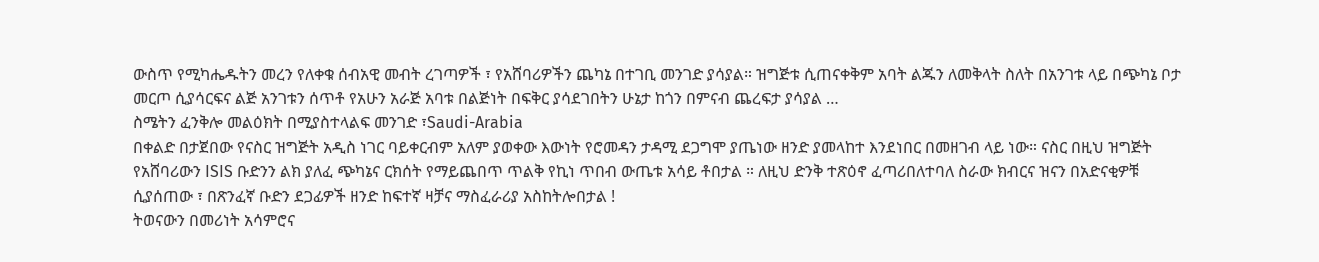ውስጥ የሚካሔዱትን መረን የለቀቁ ሰብአዊ መብት ረገጣዎች ፣ የአሸባሪዎችን ጨካኔ በተገቢ መንገድ ያሳያል። ዝግጅቱ ሲጠናቀቅም አባት ልጁን ለመቅላት ስለት በአንገቱ ላይ በጭካኔ ቦታ መርጦ ሲያሳርፍና ልጅ አንገቱን ሰጥቶ የአሁን አራጅ አባቱ በልጅነት በፍቅር ያሳደገበትን ሁኔታ ከጎን በምናብ ጨረፍታ ያሳያል …
ስሜትን ፈንቅሎ መልዕክት በሚያስተላልፍ መንገድ ፣Saudi-Arabia
በቀልድ በታጀበው የናስር ዝግጅት አዲስ ነገር ባይቀርብም አለም ያወቀው እውነት የሮመዳን ታዳሚ ደጋግሞ ያጤነው ዘንድ ያመላከተ እንደነበር በመዘገብ ላይ ነው። ናስር በዚህ ዝግጅት የአሸባሪውን ISIS ቡድንን ልክ ያለፈ ጭካኔና ርክሰት የማይጨበጥ ጥልቅ የኪነ ጥበብ ውጤቱ አሳይ ቶበታል ። ለዚህ ድንቅ ተጽዕኖ ፈጣሪበለተባለ ስራው ክብርና ዝናን በአድናቂዎቹ ሲያሰጠው ፣ በጽንፈኛ ቡድን ደጋፊዎች ዘንድ ከፍተኛ ዛቻና ማስፈራሪያ አስከትሎበታል !
ትወናውን በመሪነት አሳምሮና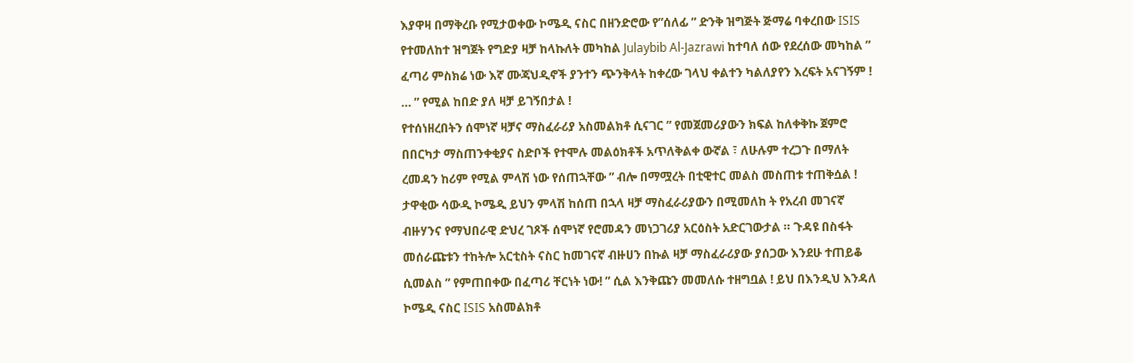እያዋዛ በማቅረቡ የሚታወቀው ኮሜዲ ናስር በዘንድሮው የ”ሰለፊ ” ድንቅ ዝግጅት ጅማሬ ባቀረበው ISIS የተመለከተ ዝግጀት የግድያ ዛቻ ከላኩለት መካከል Julaybib Al-Jazrawi ከተባለ ሰው የደረሰው መካከል ” ፈጣሪ ምስክሬ ነው እኛ ሙጃህዲኖች ያንተን ጭንቅላት ከቀረው ገላህ ቀልተን ካልለያየን እረፍት አናገኝም ! … ” የሚል ከበድ ያለ ዛቻ ይገኝበታል !
የተሰነዘረበትን ሰሞነኛ ዛቻና ማስፈራሪያ አስመልክቶ ሲናገር ” የመጀመሪያውን ክፍል ከለቀቅኩ ጀምሮ በበርካታ ማስጠንቀቂያና ስድቦች የተሞሉ መልዕክቶች አጥለቅልቀ ውኛል ፣ ለሁሉም ተረጋጉ በማለት ረመዳን ከሪም የሚል ምላሽ ነው የሰጠኋቸው ” ብሎ በማሟረት በቲዊተር መልስ መስጠቱ ተጠቅሷል ! ታዋቂው ሳውዲ ኮሜዲ ይህን ምላሽ ከሰጠ በኋላ ዛቻ ማስፈራሪያውን በሚመለከ ት የአረብ መገናኛ ብዙሃንና የማህበራዊ ድህረ ገጾች ሰሞነኛ የሮመዳን መነጋገሪያ አርዕስት አድርገውታል ። ጉዳዩ በስፋት መሰራጩቱን ተከትሎ አርቲስት ናስር ከመገናኛ ብዙሀን በኩል ዛቻ ማስፈራሪያው ያሰጋው እንደሁ ተጠይቆ ሲመልስ ” የምጠበቀው በፈጣሪ ቸርነት ነው! ” ሲል እንቅጩን መመለሱ ተዘግቧል ! ይህ በእንዲህ እንዳለ ኮሜዲ ናስር ISIS አስመልክቶ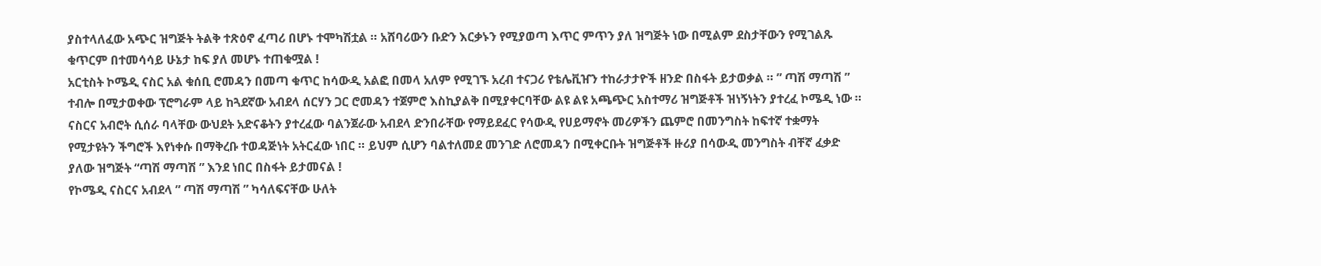ያስተላለፈው አጭር ዝግጅት ትልቅ ተጽዕኖ ፈጣሪ በሆኑ ተሞካሽቷል ። አሸባሪውን ቡድን እርቃኑን የሚያወጣ እጥር ምጥን ያለ ዝግጅት ነው በሚልም ደስታቸውን የሚገልጹ ቁጥርም በተመሳሳይ ሁኔታ ከፍ ያለ መሆኑ ተጠቁሟል !
አርቲስት ኮሜዲ ናስር አል ቁሰቢ ሮመዳን በመጣ ቁጥር ከሳውዲ አልፎ በመላ አለም የሚገኙ አረብ ተናጋሪ የቴሌቪዠን ተከራታታዮች ዘንድ በስፋት ይታወቃል ። ” ጣሽ ማጣሽ ” ተብሎ በሚታወቀው ፕሮግራም ላይ ከጓደኛው አብደላ ሰርሃን ጋር ሮመዳን ተጀምሮ እስኪያልቅ በሚያቀርባቸው ልዩ ልዩ አጫጭር አስተማሪ ዝግጅቶች ዝነኝነትን ያተረፈ ኮሜዲ ነው ። ናስርና አብሮት ሲሰራ ባላቸው ውህደት አድናቆትን ያተረፈው ባልንጀራው አብደላ ድንበራቸው የማይደፈር የሳውዲ የሀይማኖት መሪዎችን ጨምሮ በመንግስት ከፍተኛ ተቋማት የሚታዩትን ችግሮች እየነቀሱ በማቅረቡ ተወዳጅነት አትርፈው ነበር ። ይህም ሲሆን ባልተለመደ መንገድ ለሮመዳን በሚቀርቡት ዝግጅቶች ዙሪያ በሳውዲ መንግስት ብቸኛ ፈቃድ ያለው ዝግጅት “ጣሽ ማጣሽ ” እንደ ነበር በስፋት ይታመናል !
የኮሜዲ ናስርና አብደላ ” ጣሽ ማጣሽ ” ካሳለፍናቸው ሁለት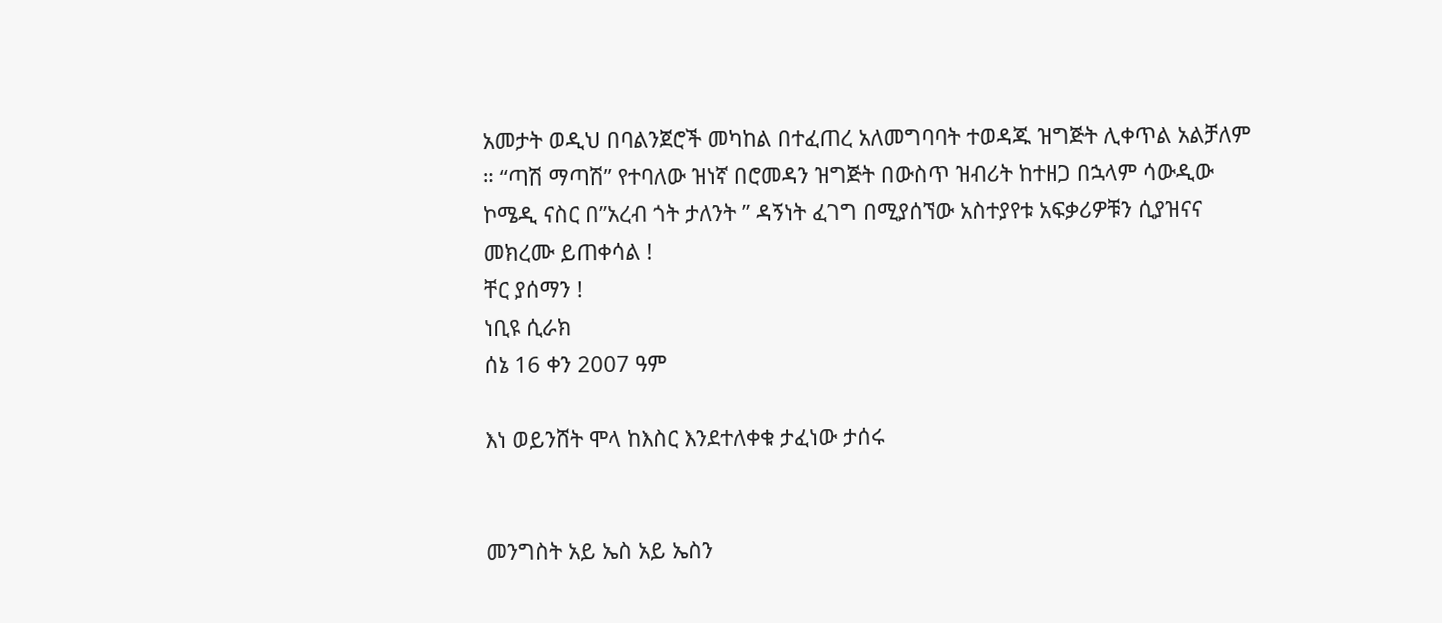አመታት ወዲህ በባልንጀሮች መካከል በተፈጠረ አለመግባባት ተወዳጁ ዝግጅት ሊቀጥል አልቻለም ። “ጣሽ ማጣሽ” የተባለው ዝነኛ በሮመዳን ዝግጅት በውስጥ ዝብሪት ከተዘጋ በኋላም ሳውዲው ኮሜዲ ናስር በ”አረብ ጎት ታለንት ” ዳኝነት ፈገግ በሚያሰኘው አስተያየቱ አፍቃሪዎቹን ሲያዝናና መክረሙ ይጠቀሳል !
ቸር ያሰማን !
ነቢዩ ሲራክ
ሰኔ 16 ቀን 2007 ዓም

እነ ወይንሸት ሞላ ከእስር እንደተለቀቁ ታፈነው ታሰሩ


መንግስት አይ ኤስ አይ ኤስን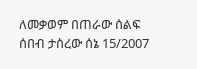ለመቃወም በጠራው ሰልፍ ሰበብ ታስረው ሰኔ 15/2007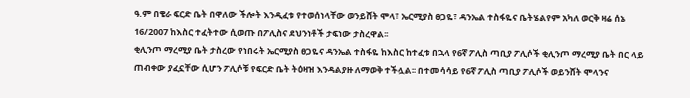ዓ.ም በቄራ ፍርድ ቤት በዋለው ችሎት እንዲፈቱ የተወሰነላቸው ወንይሸት ሞላ፣ ኤርሚያስ ፀጋዬ፣ ዳንኤል ተስፋዬና ቤትሄልየም አካለ ወርቅ ዛሬ ሰኔ 16/2007 ከእስር ተፈትተው ሲወጡ በፖሊስና ደህንነቶች ታፍነው ታስረዋል፡፡
ቂሊንጦ ማረሚያ ቤት ታስረው የነበሩት ኤርሚያስ ፀጋዬና ዳንኤል ተስፋዬ ከእስር ከተፈቱ በኋላ የ6ኛ ፖሊስ ጣቢያ ፖሊሶች ቂሊንጦ ማረሚያ ቤት በር ላይ ጠብቀው ያፈኗቸው ሲሆን ፖሊሶቹ የፍርድ ቤት ትዕዛዝ እንዳልያዙ ለማወቅ ተችሏል፡፡ በተመሳሳይ የ6ኛ ፖሊስ ጣቢያ ፖሊሶች ወይንሸት ሞላንና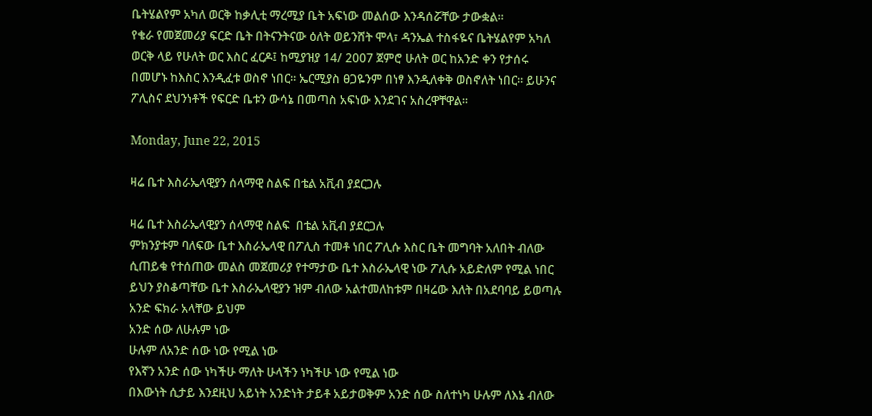ቤትሄልየም አካለ ወርቅ ከቃሊቲ ማረሚያ ቤት አፍነው መልሰው እንዳሰሯቸው ታውቋል፡፡
የቄራ የመጀመሪያ ፍርድ ቤት በትናንትናው ዕለት ወይንሸት ሞላ፣ ዳንኤል ተስፋዬና ቤትሄልየም አካለ ወርቅ ላይ የሁለት ወር እስር ፈርዶ፤ ከሚያዝያ 14/ 2007 ጀምሮ ሁለት ወር ከአንድ ቀን የታሰሩ በመሆኑ ከእስር እንዲፈቱ ወስኖ ነበር፡፡ ኤርሚያስ ፀጋዬንም በነፃ እንዲለቀቅ ወስኖለት ነበር፡፡ ይሁንና ፖሊስና ደህንነቶች የፍርድ ቤቱን ውሳኔ በመጣስ አፍነው እንደገና አስረዋቸዋል፡፡

Monday, June 22, 2015

ዛሬ ቤተ እስራኤላዊያን ሰላማዊ ስልፍ በቴል አቪብ ያደርጋሉ

ዛሬ ቤተ እስራኤላዊያን ሰላማዊ ስልፍ  በቴል አቪብ ያደርጋሉ
ምክንያቱም ባለፍው ቤተ እስራኤላዊ በፖሊስ ተመቶ ነበር ፖሊሱ እስር ቤት መግባት አለበት ብለው ሲጠይቁ የተሰጠው መልስ መጀመሪያ የተማታው ቤተ እስራኤላዊ ነው ፖሊሱ አይድለም የሚል ነበር
ይህን ያስቆጣቸው ቤተ እስራኤላዊያን ዝም ብለው አልተመለከቱም በዛሬው እለት በአደባባይ ይወጣሉ
አንድ ፍክራ አላቸው ይህም
አንድ ሰው ለሁሉም ነው
ሁሉም ለአንድ ሰው ነው የሚል ነው
የእኛን አንድ ሰው ነካችሁ ማለት ሁላችን ነካችሁ ነው የሚል ነው
በእውነት ሲታይ እንደዚህ አይነት አንድነት ታይቶ አይታወቅም አንድ ሰው ስለተነካ ሁሉም ለእኔ ብለው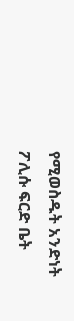የሚወስዱት አንድነት
ፖሊሱ ፍርድ ቤት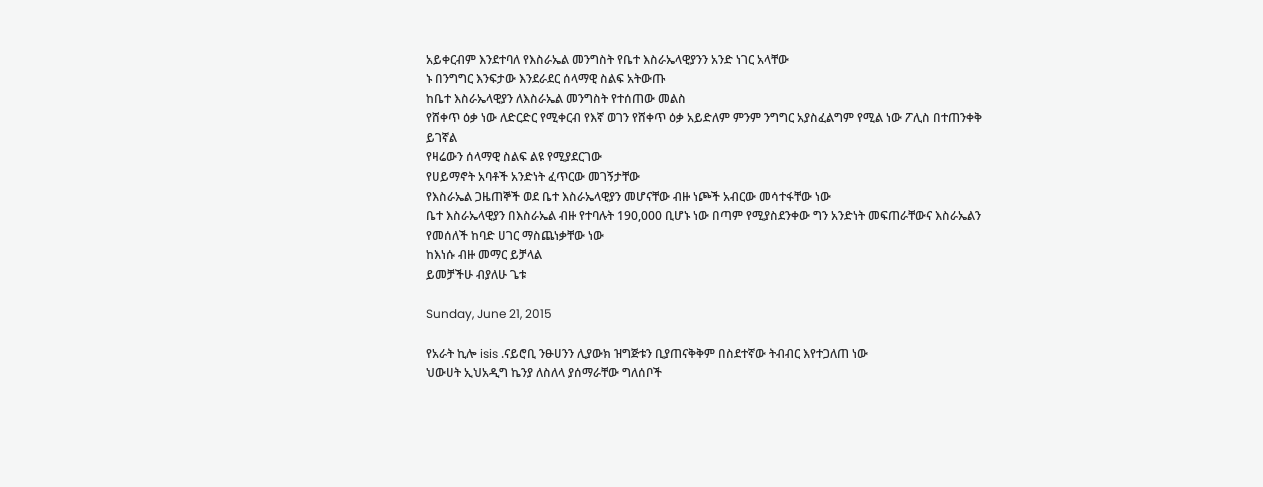አይቀርብም እንደተባለ የእስራኤል መንግስት የቤተ እስራኤላዊያንን አንድ ነገር አላቸው
ኑ በንግግር እንፍታው እንደራደር ሰላማዊ ስልፍ አትውጡ
ከቤተ እስራኤላዊያን ለእስራኤል መንግስት የተሰጠው መልስ
የሸቀጥ ዕቃ ነው ለድርድር የሚቀርብ የእኛ ወገን የሸቀጥ ዕቃ አይድለም ምንም ንግግር አያስፈልግም የሚል ነው ፖሊስ በተጠንቀቅ ይገኛል
የዛሬውን ሰላማዊ ስልፍ ልዩ የሚያደርገው
የሀይማኖት አባቶች አንድነት ፈጥርው መገኝታቸው
የእስራኤል ጋዜጠኞች ወደ ቤተ እስራኤላዊያን መሆናቸው ብዙ ነጮች አብርው መሳተፋቸው ነው
ቤተ እስራኤላዊያን በእስራኤል ብዙ የተባሉት 190,000 ቢሆኑ ነው በጣም የሚያስደንቀው ግን አንድነት መፍጠራቸውና እስራኤልን የመሰለች ከባድ ሀገር ማስጨነቃቸው ነው
ከእነሱ ብዙ መማር ይቻላል
ይመቻችሁ ብያለሁ ጌቱ

Sunday, June 21, 2015

የአራት ኪሎ isis .ናይሮቢ ንፁሀንን ሊያውክ ዝግጅቱን ቢያጠናቅቅም በስደተኛው ትብብር እየተጋለጠ ነው
ህውሀት ኢህአዲግ ኬንያ ለስለላ ያሰማራቸው ግለሰቦች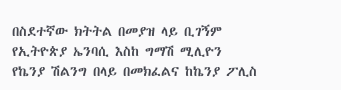በስደተኛው ክትትል በመያዝ ላይ ቢገኝም የኢትዮጵያ ኤንባሲ እስከ ግማሽ ሚሊዮን የኬንያ ሽልንግ በላይ በመክፈልና ከኬንያ ፖሊስ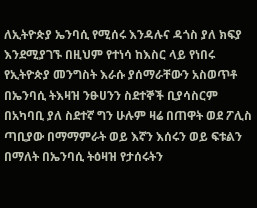ለኢትዮጵያ ኤንባሲ የሚሰሩ እንዳሉና ዳጎስ ያለ ክፍያ እንደሚያገኙ በዚህም የተነሳ ከእስር ላይ የነበሩ የኢትዮጵያ መንግስት እራሱ ያሰማራቸውን አስወጥቶ በኤንባሲ ትእዛዝ ንፁሀንን ስደተኞች ቢያሳስርም በአካባቢ ያለ ስደተኛ ግን ሁሉም ዛሬ በጠዋት ወደ ፖሊስ ጣቢያው በማማምራት ወይ እኛን እሰሩን ወይ ፍቱልን በማለት በኤንባሲ ትዕዛዝ የታሰሩትን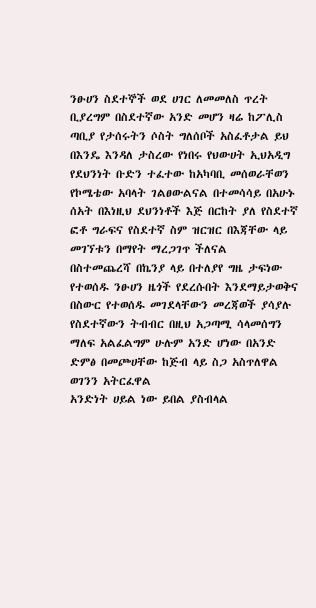ንፁሀን ስደተኞች ወደ ሀገር ለመመለስ ጥረት ቢያረግም በስደተኛው አንድ መሆን ዛሬ ከፖሊስ ጣቢያ የታሰሩትን ሶስት ግለሰቦች አስፈቶታል ይህ በእንዴ እንዳለ ታስረው የነበሩ የህውሀት ኢህአዲግ የደህንነት ቡድን ተፈተው ከአካባቢ መሰወራቸወን የኮሜቴው አባላት ገልፀውልናል በተመሳሳይ በአሁኑ ሰአት በእነዚህ ደህንነቶች እጅ በርከት ያለ የስደተኛ ፎቶ ግራፍና የስደተኛ ስም ዝርዝር በእጃቸው ላይ መገኘቱን በማየት ማረጋገጥ ችለናል
በስተመጨረሻ በኬንያ ላይ በተለያየ ግዜ ታፍነው የተወሰዱ ንፁሀን ዜጎች የደረሱበት እንደማይታወቅና በስውር የተወሰዱ መገደላቸውን መረጃወች ያሳያሉ የስደተኛውን ትብብር በዚህ አጋጣሚ ሳላመሰግን ማለፍ አልፈልግም ሁሉም አንድ ሆነው በአንድ ድምፅ በመጮሀቸው ከጅብ ላይ ስጋ አስጥለዋል ወገንን አትርፈዋል
አንድነት ሀይል ነው ይበል ያስብላል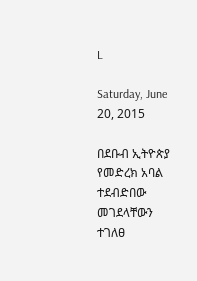L

Saturday, June 20, 2015

በደቡብ ኢትዮጵያ የመድረክ አባል ተደብድበው መገደላቸውን ተገለፀ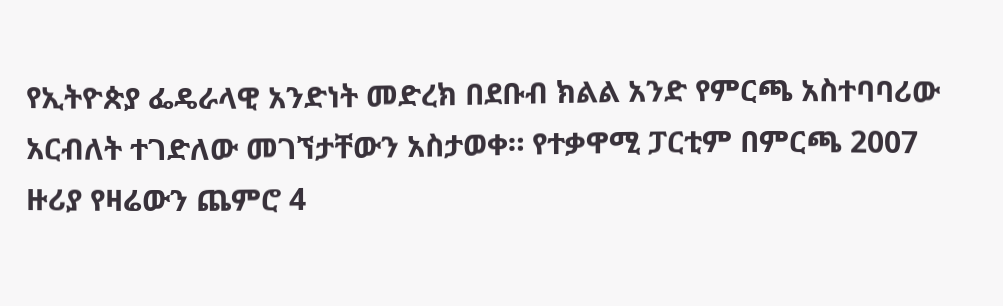የኢትዮጵያ ፌዴራላዊ አንድነት መድረክ በደቡብ ክልል አንድ የምርጫ አስተባባሪው አርብለት ተገድለው መገኘታቸውን አስታወቀ። የተቃዋሚ ፓርቲም በምርጫ 2007 ዙሪያ የዛሬውን ጨምሮ 4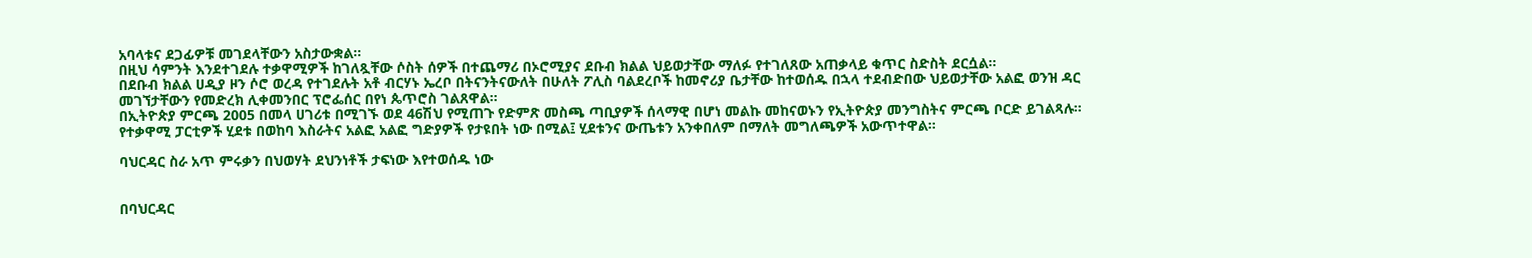አባላቱና ደጋፊዎቹ መገደላቸውን አስታውቋል።
በዚህ ሳምንት እንደተገደሉ ተቃዋሚዎች ከገለጿቸው ሶስት ሰዎች በተጨማሪ በኦሮሚያና ደቡብ ክልል ህይወታቸው ማለፉ የተገለጸው አጠቃላይ ቁጥር ስድስት ደርሷል።
በደቡብ ክልል ሀዲያ ዞን ሶሮ ወረዳ የተገደሉት አቶ ብርሃኑ ኤረቦ በትናንትናውለት በሁለት ፖሊስ ባልደረቦች ከመኖሪያ ቤታቸው ከተወሰዱ በኋላ ተደብድበው ህይወታቸው አልፎ ወንዝ ዳር መገኘታቸውን የመድረክ ሊቀመንበር ፕሮፌሰር በየነ ጴጥሮስ ገልጸዋል።
በኢትዮጵያ ምርጫ 2005 በመላ ሀገሪቱ በሚገኙ ወደ 46ሽህ የሚጠጉ የድምጽ መስጫ ጣቢያዎች ሰላማዊ በሆነ መልኩ መከናወኑን የኢትዮጵያ መንግስትና ምርጫ ቦርድ ይገልጻሉ። የተቃዋሚ ፓርቲዎች ሂደቱ በወከባ እስራትና አልፎ አልፎ ግድያዎች የታዩበት ነው በሚል፤ ሂደቱንና ውጤቱን አንቀበለም በማለት መግለጫዎች አውጥተዋል።

ባህርዳር ስራ አጥ ምሩቃን በህወሃት ደህንነቶች ታፍነው እየተወሰዱ ነው


በባህርዳር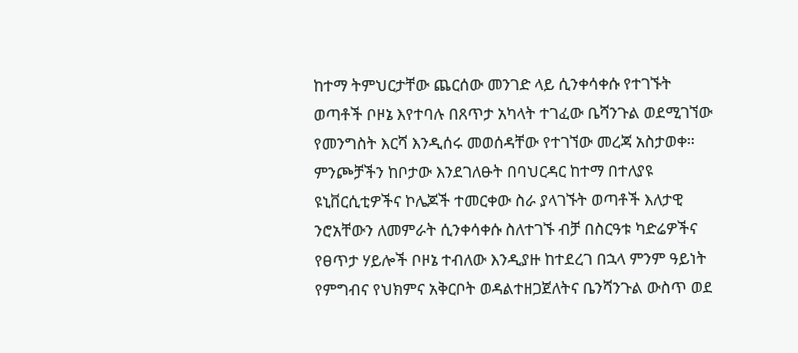ከተማ ትምህርታቸው ጨርሰው መንገድ ላይ ሲንቀሳቀሱ የተገኙት ወጣቶች ቦዞኔ እየተባሉ በጸጥታ አካላት ተገፈው ቤሻንጉል ወደሚገኘው የመንግስት እርሻ እንዲሰሩ መወሰዳቸው የተገኘው መረጃ አስታወቀ።
ምንጮቻችን ከቦታው እንደገለፁት በባህርዳር ከተማ በተለያዩ ዩኒቨርሲቲዎችና ኮሌጆች ተመርቀው ስራ ያላገኙት ወጣቶች እለታዊ ንሮአቸውን ለመምራት ሲንቀሳቀሱ ስለተገኙ ብቻ በስርዓቱ ካድሬዎችና የፀጥታ ሃይሎች ቦዞኔ ተብለው እንዲያዙ ከተደረገ በኋላ ምንም ዓይነት የምግብና የህክምና አቅርቦት ወዳልተዘጋጀለትና ቤንሻንጉል ውስጥ ወደ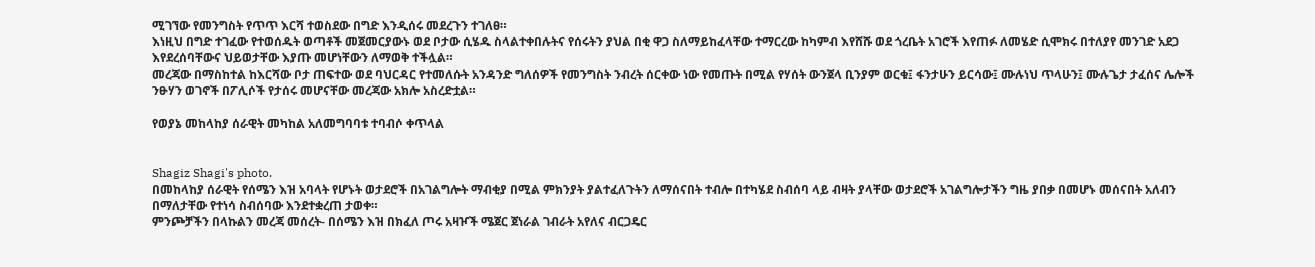ሚገኘው የመንግስት የጥጥ እርሻ ተወስደው በግድ እንዲሰሩ መደረጉን ተገለፀ።
እነዚህ በግድ ተገፈው የተወሰዱት ወጣቶች መጀመርያውኑ ወደ ቦታው ሲሄዱ ስላልተቀበሉትና የሰሩትን ያህል በቂ ዋጋ ስለማይከፈላቸው ተማርረው ከካምብ እየሸሹ ወደ ጎረቤት አገሮች እየጠፉ ለመሄድ ሲሞክሩ በተለያየ መንገድ አደጋ እየደረሰባቸውና ህይወታቸው እያጡ መሆነቸውን ለማወቅ ተችሏል።
መረጃው በማስከተል ከእርሻው ቦታ ጠፍተው ወደ ባህርዳር የተመለሱት አንዳንድ ግለሰዎች የመንግስት ንብረት ሰርቀው ነው የመጡት በሚል የሃሰት ውንጀላ ቢንያም ወርቁ፤ ፋንታሁን ይርሳው፤ ሙሉነህ ጥላሁን፤ ሙሉጌታ ታፈሰና ሌሎች ንፁሃን ወገኖች በፖሊሶች የታሰሩ መሆናቸው መረጃው አክሎ አስረድቷል።

የወያኔ መከላከያ ሰራዊት መካከል አለመግባባቱ ተባብሶ ቀጥላል


Shagiz Shagi's photo.
በመከላከያ ሰራዊት የሰሜን እዝ አባላት የሆኑት ወታደሮች በአገልግሎት ማብቂያ በሚል ምክንያት ያልተፈለጉትን ለማሰናበት ተብሎ በተካሄደ ስብሰባ ላይ ብዛት ያላቸው ወታደሮች አገልግሎታችን ግዜ ያበቃ በመሆኑ መሰናበት አለብን በማለታቸው የተነሳ ስብሰባው እንደተቋረጠ ታወቀ።
ምንጮቻችን በላኩልን መረጃ መሰረት- በሰሜን እዝ በክፈለ ጦሩ አዛዦች ሜጀር ጀነራል ገብራት አየለና ብርጋዴር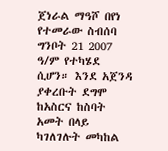ጀነራል ማዓሾ በየነ የተመራው ስብሰባ ግንቦት 21 2007 ዓ/ም የተካሄደ ሲሆን። እንደ አጀንዳ ያቀረቡት ደግሞ ከአስርና ከስባት አመት በላይ ካገለገሉት መካከል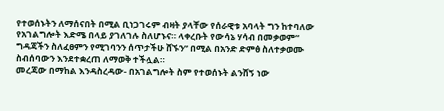የተወሰኑትን ለማሰናበት በሚል ቢነጋገሩም ብዛት ያላቸው የሰራዊቱ አባላት ግን ከተባለው የአገልግሎት እድሜ በላይ ያገለገሉ ስለሆኑና። ላቀረቡት የውሳኔ ሃሳብ በመቃወም“ ግዳጃችን ስለፈፀምን የሚገባንን ሰጥታችሁ ሸኙን” በሚል በአንድ ድምፅ ስለተቃወሙ ስብሰባውን እንደተቋረጠ ለማወቅ ተችሏል።
መረጃው በማከል እንዳስረዳው- በአገልግሎት ስም የተወሰኑት ልንሸኝ ነው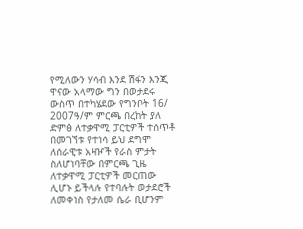የሚለውን ሃሳብ እንደ ሽፋን እንጂ ዋናው አላማው ግን በወታደሩ ውስጥ በተካሄደው የግንቦት 16/ 2007ዓ/ም ምርጫ በረከት ያለ ድምፅ ለተቃዋሚ ፓርቲዎች ተሰጥቶ በመገኘቱ የተነሳ ይህ ደግሞ ለሰራዊቱ አዛዦች የራስ ምታት ስለሆነባቸው በምርጫ ጊዜ ለተቃዋሚ ፓርቲዎች መርጠው ሊሆኑ ይችላሉ የተባሉት ወታደሮች ለመቀነስ የታለመ ሴራ ቢሆንም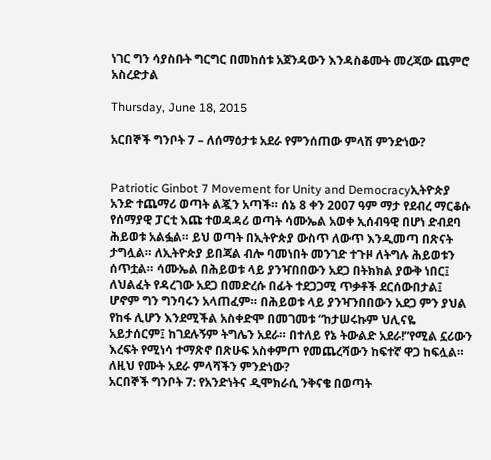ነገር ግን ሳያስቡት ግርግር በመከሰቱ አጀንዳውን እንዳስቆሙት መረጃው ጨምሮ አስረድታል

Thursday, June 18, 2015

አርበኞች ግንቦት 7 – ለሰማዕታቱ አደራ የምንሰጠው ምላሽ ምንድነው?


Patriotic Ginbot 7 Movement for Unity and Democracyኢትዮጵያ አንድ ተጨማሪ ወጣት ልጇን አጣች። ሰኔ 8 ቀን 2007 ዓም ማታ የደብረ ማርቆሱ የሰማያዊ ፓርቲ እጩ ተወዳዳሪ ወጣት ሳሙኤል አወቀ ኢሰብዓዊ በሆነ ድብደባ ሕይወቱ አልፏል። ይህ ወጣት በኢትዮጵያ ውስጥ ለውጥ እንዲመጣ በጽናት ታግሏል። ለኢትዮጵያ ይበጃል ብሎ ባመነበት መንገድ ተጉዞ ለትግሉ ሕይወቱን ሰጥቷል። ሳሙኤል በሕይወቱ ላይ ያንዣበበውን አደጋ በትክክል ያውቅ ነበር፤ ለህልፈት የዳረገው አደጋ በመድረሱ በፊት ተደጋጋሚ ጥቃቶች ደርሰውበታል፤ ሆኖም ግን ግንባሩን አላጠፈም። በሕይወቱ ላይ ያንዣንበበውን አደጋ ምን ያህል የከፋ ሊሆን እንደሚችል አስቀድሞ በመገመቱ “ከታሠሩኩም ህሊናዬ አይታሰርም፤ ከገደሉኝም ትግሌን አደራ። በተለይ የኔ ትውልድ አደራ!”የሚል ኗሪውን እረፍት የሚነሳ ተማጽኖ በጽሁፍ አስቀምጦ የመጨረሻውን ከፍተኛ ዋጋ ከፍሏል። ለዚህ የሙት አደራ ምላሻችን ምንድነው?
አርበኞች ግንቦት 7: የአንድነትና ዲሞክራሲ ንቅናቄ በወጣት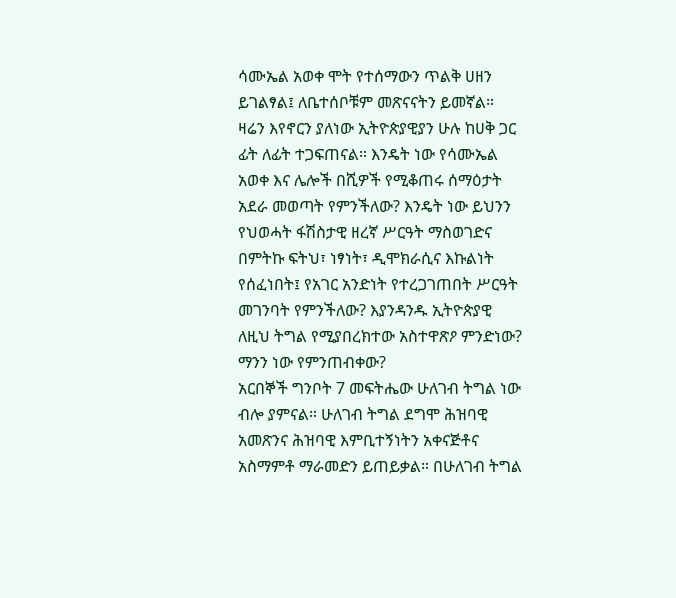ሳሙኤል አወቀ ሞት የተሰማውን ጥልቅ ሀዘን ይገልፃል፤ ለቤተሰቦቹም መጽናናትን ይመኛል።
ዛሬን እየኖርን ያለነው ኢትዮጵያዊያን ሁሉ ከሀቅ ጋር ፊት ለፊት ተጋፍጠናል። እንዴት ነው የሳሙኤል አወቀ እና ሌሎች በሺዎች የሚቆጠሩ ሰማዕታት አደራ መወጣት የምንችለው? እንዴት ነው ይህንን የህወሓት ፋሽስታዊ ዘረኛ ሥርዓት ማስወገድና በምትኩ ፍትህ፣ ነፃነት፣ ዲሞክራሲና እኩልነት የሰፈነበት፤ የአገር አንድነት የተረጋገጠበት ሥርዓት መገንባት የምንችለው? እያንዳንዱ ኢትዮጵያዊ ለዚህ ትግል የሚያበረክተው አስተዋጽዖ ምንድነው? ማንን ነው የምንጠብቀው?
አርበኞች ግንቦት 7 መፍትሔው ሁለገብ ትግል ነው ብሎ ያምናል። ሁለገብ ትግል ደግሞ ሕዝባዊ አመጽንና ሕዝባዊ እምቢተኝነትን አቀናጅቶና አስማምቶ ማራመድን ይጠይቃል። በሁለገብ ትግል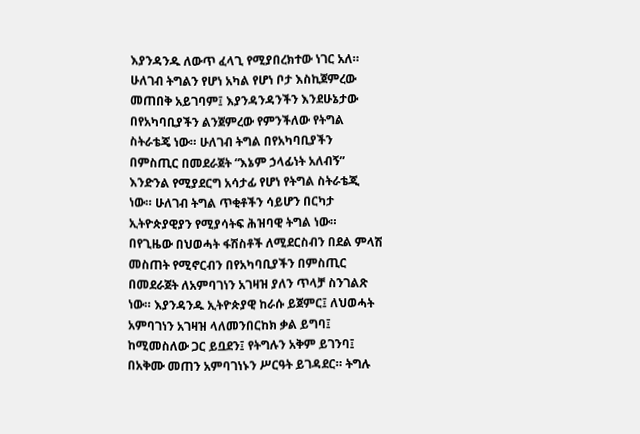እያንዳንዱ ለውጥ ፈላጊ የሚያበረክተው ነገር አለ። ሁለገብ ትግልን የሆነ አካል የሆነ ቦታ እስኪጀምረው መጠበቅ አይገባም፤ እያንዳንዳንችን እንደሁኔታው በየአካባቢያችን ልንጀምረው የምንችለው የትግል ስትራቴጄ ነው። ሁለገብ ትግል በየአካባቢያችን በምስጢር በመደራጀት “እኔም ኃላፊነት አለብኝ” እንድንል የሚያደርግ አሳታፊ የሆነ የትግል ስትራቴጂ ነው። ሁለገብ ትግል ጥቂቶችን ሳይሆን በርካታ ኢትዮጵያዊያን የሚያሳትፍ ሕዝባዊ ትግል ነው።
በየጊዜው በህወሓት ፋሽስቶች ለሚደርስብን በደል ምላሽ መስጠት የሚኖርብን በየአካባቢያችን በምስጢር በመደራጀት ለአምባገነን አገዛዝ ያለን ጥላቻ ስንገልጽ ነው። እያንዳንዱ ኢትዮጵያዊ ከራሱ ይጀምር፤ ለህወሓት አምባገነን አገዛዝ ላለመንበርከክ ቃል ይግባ፤ ከሚመስለው ጋር ይቧደን፤ የትግሉን አቅም ይገንባ፤ በአቅሙ መጠን አምባገነኑን ሥርዓት ይገዳደር። ትግሉ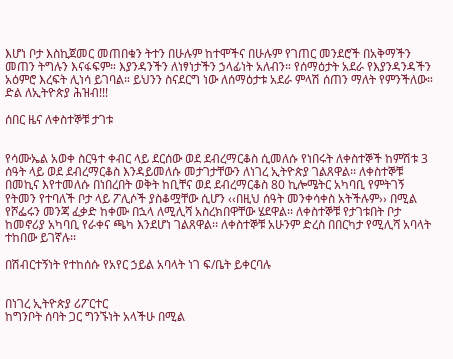እሆነ ቦታ እስኪጀመር መጠበቁን ትተን በሁሉም ከተሞችና በሁሉም የገጠር መንደሮች በአቅማችን መጠን ትግሉን እናፋፍም። እያንዳንችን ለነፃነታችን ኃላፊነት አለብን። የሰማዕታት አደራ የእያንዳንዳችን አዕምሮ እረፍት ሊነሳ ይገባል። ይህንን ስናደርግ ነው ለሰማዕታቱ አደራ ምላሽ ሰጠን ማለት የምንችለው።
ድል ለኢትዮጵያ ሕዝብ!!!

ሰበር ዜና ለቀስተኞቹ ታገቱ


የሳሙኤል አወቀ ስርዓተ ቀብር ላይ ደርሰው ወደ ደብረማርቆስ ሲመለሱ የነበሩት ለቀስተኞች ከምሽቱ 3 ሰዓት ላይ ወደ ደብረማርቆስ እንዳይመለሱ መታገታቸውን ለነገረ ኢትዮጵያ ገልጸዋል፡፡ ለቀስተኞቹ በመኪና እየተመለሱ በነበረበት ወቅት ከቢቸና ወደ ደብረማርቆስ 80 ኪሎሜትር አካባቢ የምትገኝ የትመን የተባለች ቦታ ላይ ፖሊሶች ያስቆሟቸው ሲሆን ‹‹በዚህ ሰዓት መንቀሳቀስ አትችሉም›› በሚል የሾፌሩን መንጃ ፈቃድ ከቀሙ በኋላ ለሚሊሻ አስረክበዋቸው ሄደዋል፡፡ ለቀስተኞቹ የታገቱበት ቦታ ከመኖሪያ አካባቢ የራቀና ጫካ እንደሆነ ገልጸዋል፡፡ ለቀስተኞቹ አሁንም ድረስ በበርካታ የሚሊሻ አባላት ተከበው ይገኛሉ፡፡

በሽብርተኝነት የተከሰሱ የአየር ኃይል አባላት ነገ ፍ/ቤት ይቀርባሉ


በነገረ ኢትዮጵያ ሪፖርተር
ከግንቦት ሰባት ጋር ግንኙነት አላችሁ በሚል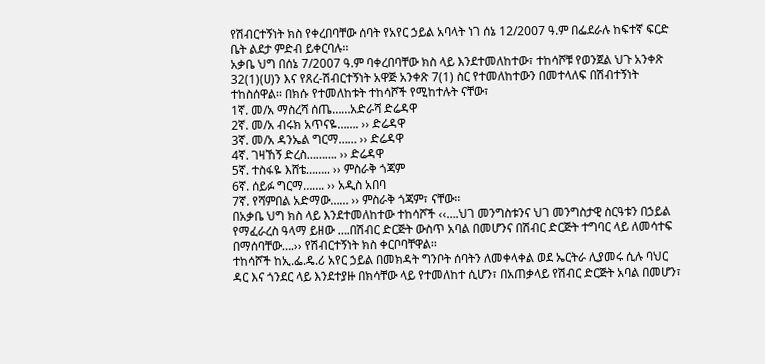የሽብርተኝነት ክስ የቀረበባቸው ሰባት የአየር ኃይል አባላት ነገ ሰኔ 12/2007 ዓ.ም በፌደራሉ ከፍተኛ ፍርድ ቤት ልደታ ምድብ ይቀርባሉ፡፡
አቃቤ ህግ በሰኔ 7/2007 ዓ.ም ባቀረበባቸው ክስ ላይ እንደተመለከተው፣ ተከሳሾቹ የወንጀል ህጉ አንቀጽ 32(1)(ሀ)ን እና የጸረ-ሽብርተኝነት አዋጅ አንቀጽ 7(1) ስር የተመለከተውን በመተላለፍ በሽብተኝነት ተከስሰዋል፡፡ በክሱ የተመለከቱት ተከሳሾች የሚከተሉት ናቸው፣
1ኛ. መ/አ ማስረሻ ሰጤ……አድራሻ ድሬዳዋ
2ኛ. መ/አ ብሩክ አጥናዬ……. ›› ድሬዳዋ
3ኛ. መ/አ ዳንኤል ግርማ…… ›› ድሬዳዋ
4ኛ. ገዛኸኝ ድረስ………. ›› ድሬዳዋ
5ኛ. ተስፋዬ እሸቴ…….. ›› ምስራቅ ጎጃም
6ኛ. ሰይፉ ግርማ……. ›› አዲስ አበባ
7ኛ. የሻምበል አድማው…… ›› ምስራቅ ጎጃም፣ ናቸው፡፡
በአቃቤ ህግ ክስ ላይ እንደተመለከተው ተከሳሾች ‹‹….ህገ መንግስቱንና ህገ መንግስታዊ ስርዓቱን በኃይል የማፈራረስ ዓላማ ይዘው ….በሽብር ድርጅት ውስጥ አባል በመሆንና በሽብር ድርጅት ተግባር ላይ ለመሳተፍ በማሰባቸው….›› የሽብርተኝነት ክስ ቀርቦባቸዋል፡፡
ተከሳሾች ከኢ.ፌ.ዴ.ሪ አየር ኃይል በመክዳት ግንቦት ሰባትን ለመቀላቀል ወደ ኤርትራ ሊያመሩ ሲሉ ባህር ዳር እና ጎንደር ላይ እንደተያዙ በክሳቸው ላይ የተመለከተ ሲሆን፣ በአጠቃላይ የሽብር ድርጅት አባል በመሆን፣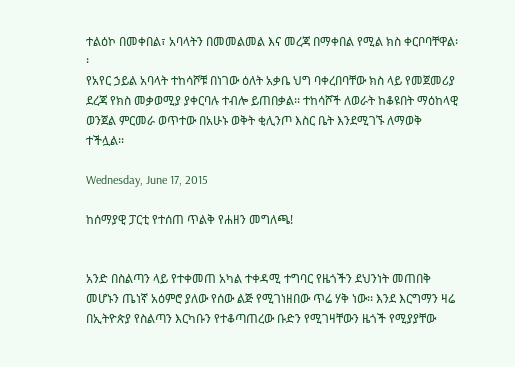ተልዕኮ በመቀበል፣ አባላትን በመመልመል እና መረጃ በማቀበል የሚል ክስ ቀርቦባቸዋል፡፡
የአየር ኃይል አባላት ተከሳሾቹ በነገው ዕለት አቃቤ ህግ ባቀረበባቸው ክስ ላይ የመጀመሪያ ደረጃ የክስ መቃወሚያ ያቀርባሉ ተብሎ ይጠበቃል፡፡ ተከሳሾች ለወራት ከቆዩበት ማዕከላዊ ወንጀል ምርመራ ወጥተው በአሁኑ ወቅት ቂሊንጦ እስር ቤት እንደሚገኙ ለማወቅ ተችሏል፡፡

Wednesday, June 17, 2015

ከሰማያዊ ፓርቲ የተሰጠ ጥልቅ የሐዘን መግለጫ!


አንድ በስልጣን ላይ የተቀመጠ አካል ተቀዳሚ ተግባር የዜጎችን ደህንነት መጠበቅ መሆኑን ጤነኛ አዕምሮ ያለው የሰው ልጅ የሚገነዘበው ጥሬ ሃቅ ነው፡፡ እንደ እርግማን ዛሬ በኢትዮጵያ የስልጣን እርካቡን የተቆጣጠረው ቡድን የሚገዛቸውን ዜጎች የሚያያቸው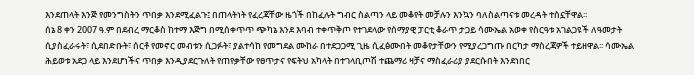እንደጠላት እንጅ የመንግስትን ጥበቃ እንደሚፈልጉ፤ በጠላትነት የፈረጃቸው ዜጎች በከፈሉት ግብር ስልጣን ላይ መቆየት መቻሉን እንኳን ባለስልጣናቱ መረዳት ተስኗቸዋል፡፡
ሰኔ 8 ቀን 2007 ዓ.ም በደብረ ማርቆስ ከተማ እጅግ በሚሰቀጥጥ ጭካኔ እንደ እባብ ተቀጥቅጦ የተገደላው የሰማያዊ ፓርቲ ቆራጥ ታጋይ ሳሙኤል አወቀ የስርዓቱ አገልጋዩች ለዓመታት ሲያስፈራሩት፣ ሲደበድቡት፣ ሰርቶ የመኖር መብቱን ሲጋፉት፣ ያልተሳከ የመግደል ሙከራ በተደጋጋሚ ጊዜ ሲፈፅሙበት መቆየታቸውን የሚያረጋግጡ በርካታ ማስረጃዎች ተይዘዋል፡፡ ሳሙኤል ሕይወቱ አደጋ ላይ እንደሆነችና ጥበቃ እንዲያደርጉለት የጠየቃቸው የፀጥታና የፍትህ አካላት በተገላቢጦሽ ተጨማሪ ዛቻና ማስፈራሪያ ያደርሱበት እንደነበር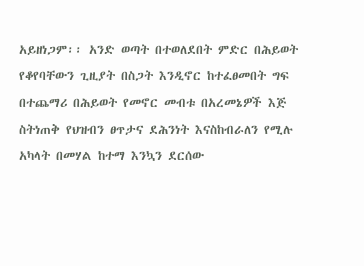አይዘነጋም፡፡ አንድ ወጣት በተወለደበት ምድር በሕይወት የቆየባቸውን ጊዚያት በስጋት እንዲኖር ከተፈፀመበት ግፍ በተጨማሪ በሕይወት የመኖር መብቱ በአረመኔዎች እጅ ስትነጠቅ የህዝብን ፀጥታና ደሕንነት እናስከብራለን የሚሉ አካላት በመሃል ከተማ እንኳን ደርሰው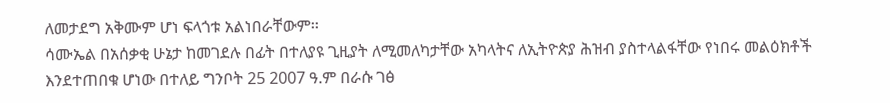ለመታደግ አቅሙም ሆነ ፍላጎቱ አልነበራቸውም፡፡
ሳሙኤል በአሰቃቂ ሁኔታ ከመገደሉ በፊት በተለያዩ ጊዚያት ለሚመለካታቸው አካላትና ለኢትዮጵያ ሕዝብ ያስተላልፋቸው የነበሩ መልዕክቶች እንደተጠበቁ ሆነው በተለይ ግንቦት 25 2007 ዓ.ም በራሱ ገፅ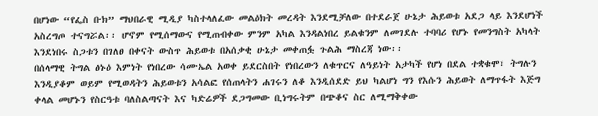በሆነው “የፌስ ቡክ” ማህበራዊ ሚዲያ ካስተላለፈው መልዕክት መረዳት እንደሚቻለው በተደራጀ ሁኔታ ሕይወቱ አደጋ ላይ እንደሆነች አስረግጦ ተናግሯል፡፡ ሆኖም የሚሰማውና የሚጠብቀው ምንም አካል እንዳልነበረ ይልቁንም ለመገደሉ ተባባሪ የሆኑ የመንግስት አካላት እንደነበሩ ስጋቱን በገለፀ በቀናት ውስጥ ሕይወቱ በአሰቃቂ ሁኔታ መቀጠፏ ጉልሕ ማስረጃ ነው፡፡
በሰላማዊ ትግል ፅኑዕ እምነት የነበረው ሳሙኤል አወቀ ይደርስበት የነበረውን ለቁጥርና ለዓይነት አታካች የሆነ በደል ተቋቁሞ፣ ትግሉን እንዲያቆም ወይም የሚወዳትን ሕይወቱን አሳልፎ የሰጠላትን ሐገሩን ለቆ እንዲሰደድ ይህ ካልሆነ ግን የእሱን ሕይወት ለማጥፋት እጅግ ቀላል መሆኑን የስርዓቱ ባለስልጣናት እና ካድሬዎች ደጋግመው ቢነግሩትም በጭቆና ስር ለሚማቅቀው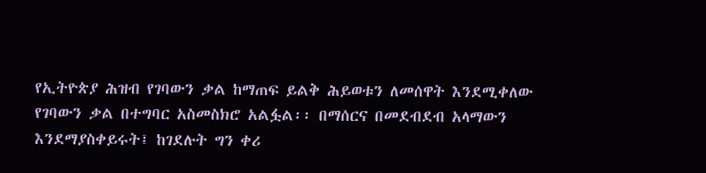የኢትዮጵያ ሕዝብ የገባውን ቃል ከማጠፍ ይልቅ ሕይወቱን ለመሰዋት እንደሚቀለው የገባውን ቃል በተግባር አስመስክሮ አልፏል፡፡ በማሰርና በመደብደብ አላማውን እንደማያስቀይሩት፤ ከገደሉት ግን ቀሪ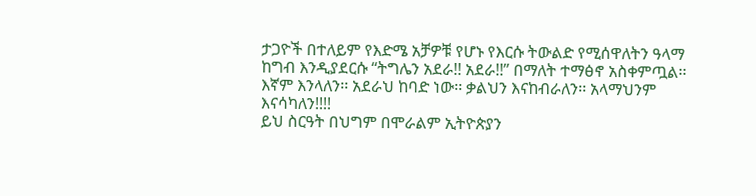ታጋዮች በተለይም የእድሜ አቻዎቹ የሆኑ የእርሱ ትውልድ የሚሰዋለትን ዓላማ ከግብ እንዲያደርሱ “ትግሌን አደራ!! አደራ!!” በማለት ተማፅኖ አስቀምጧል፡፡
እኛም እንላለን፡፡ አደራህ ከባድ ነው፡፡ ቃልህን እናከብራለን፡፡ አላማህንም እናሳካለን!!!!
ይህ ስርዓት በህግም በሞራልም ኢትዮጵያን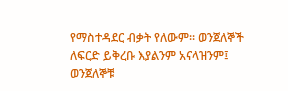የማስተዳደር ብቃት የለውም፡፡ ወንጀለኞች ለፍርድ ይቅረቡ እያልንም አናላዝንም፤ ወንጀለኞቹ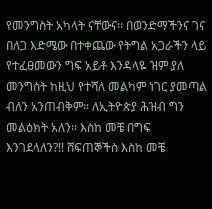የመንግስት አካላት ናቸውና፡፡ በወንድማችንና ገና በለጋ እድሜው በተቀጨው የትግል አጋራችን ላይ የተፈፀመውን ግፍ አይቶ እንዳላዬ ዝም ያለ መንግስት ከዚህ የተሻለ መልካም ነገር ያመጣል ብለን አንጠብቅም፡፡ ለኢትዮጵያ ሕዝብ ግን መልዕክት አለን፡፡ እስከ መቼ በግፍ እንገደላለን?!! ሸፍጠኞችስ እስከ መቼ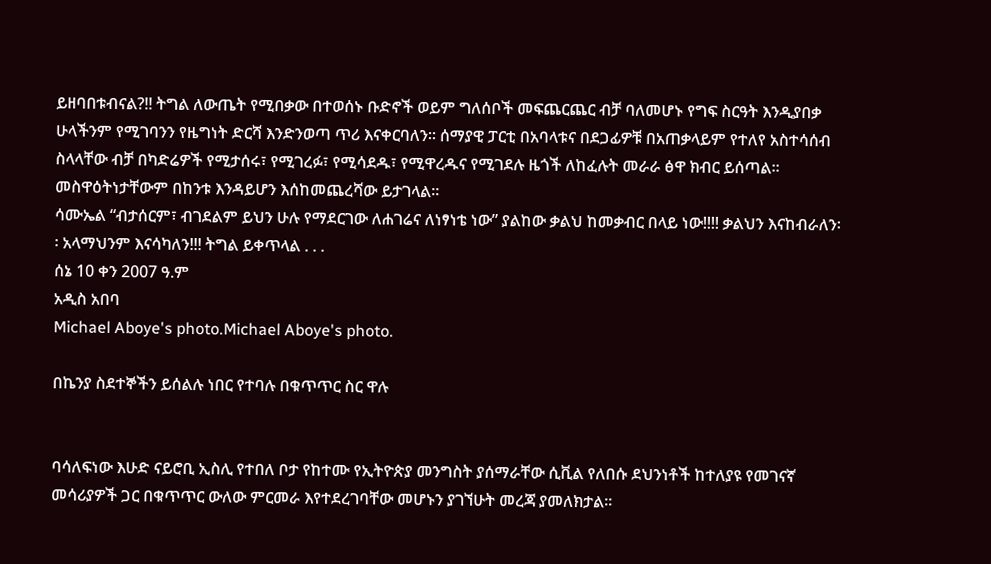ይዘባበቱብናል?!! ትግል ለውጤት የሚበቃው በተወሰኑ ቡድኖች ወይም ግለሰቦች መፍጨርጨር ብቻ ባለመሆኑ የግፍ ስርዓት እንዲያበቃ ሁላችንም የሚገባንን የዜግነት ድርሻ እንድንወጣ ጥሪ እናቀርባለን፡፡ ሰማያዊ ፓርቲ በአባላቱና በደጋፊዎቹ በአጠቃላይም የተለየ አስተሳሰብ ስላላቸው ብቻ በካድሬዎች የሚታሰሩ፣ የሚገረፉ፣ የሚሳደዱ፣ የሚዋረዱና የሚገደሉ ዜጎች ለከፈሉት መራራ ፅዋ ክብር ይሰጣል፡፡ መስዋዕትነታቸውም በከንቱ እንዳይሆን እሰከመጨረሻው ይታገላል፡፡
ሳሙኤል “ብታሰርም፣ ብገደልም ይህን ሁሉ የማደርገው ለሐገሬና ለነፃነቴ ነው” ያልከው ቃልህ ከመቃብር በላይ ነው!!!! ቃልህን እናከብራለን፡፡ አላማህንም እናሳካለን!!! ትግል ይቀጥላል . . .
ሰኔ 10 ቀን 2007 ዓ.ም
አዲስ አበባ
Michael Aboye's photo.Michael Aboye's photo.

በኬንያ ስደተኞችን ይሰልሉ ነበር የተባሉ በቁጥጥር ስር ዋሉ


ባሳለፍነው እሁድ ናይሮቢ ኢስሊ የተበለ ቦታ የከተሙ የኢትዮጵያ መንግስት ያሰማራቸው ሲቪል የለበሱ ደህንነቶች ከተለያዩ የመገናኛ መሳሪያዎች ጋር በቁጥጥር ውለው ምርመራ እየተደረገባቸው መሆኑን ያገኘሁት መረጃ ያመለክታል፡፡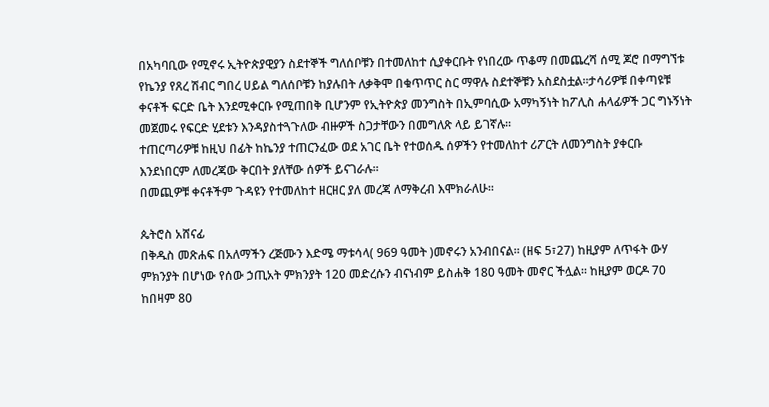በአካባቢው የሚኖሩ ኢትዮጵያዊያን ስደተኞች ግለሰቦቹን በተመለከተ ሲያቀርቡት የነበረው ጥቆማ በመጨረሻ ሰሚ ጆሮ በማግኘቱ የኬንያ የጸረ ሽብር ግበረ ሀይል ግለሰቦቹን ከያሉበት ለቃቅሞ በቁጥጥር ስር ማዋሉ ስደተኞቹን አስደስቷል፡፡ታሳሪዎቹ በቀጣዩቹ ቀናቶች ፍርድ ቤት እንደሚቀርቡ የሚጠበቅ ቢሆንም የኢትዮጵያ መንግስት በኢምባሲው አማካኝነት ከፖሊስ ሐላፊዎች ጋር ግኑኝነት መጀመሩ የፍርድ ሂደቱን እንዳያስተጓጉለው ብዙዎች ስጋታቸውን በመግለጽ ላይ ይገኛሉ፡፡
ተጠርጣሪዎቹ ከዚህ በፊት ከኬንያ ተጠርንፈው ወደ አገር ቤት የተወሰዱ ሰዎችን የተመለከተ ሪፖርት ለመንግስት ያቀርቡ እንደነበርም ለመረጃው ቅርበት ያለቸው ሰዎች ይናገራሉ፡፡
በመጪዎቹ ቀናቶችም ጉዳዩን የተመለከተ ዘርዘር ያለ መረጃ ለማቅረብ እሞክራለሁ፡፡

ጴትሮስ አሸናፊ
በቅዱስ መጽሐፍ በአለማችን ረጅሙን እድሜ ማቱሳላ( 969 ዓመት )መኖሩን አንብበናል። (ዘፍ 5፣27) ከዚያም ለጥፋት ውሃ ምክንያት በሆነው የሰው ኃጢአት ምክንያት 120 መድረሱን ብናነብም ይስሐቅ 180 ዓመት መኖር ችሏል። ከዚያም ወርዶ 70 ከበዛም 80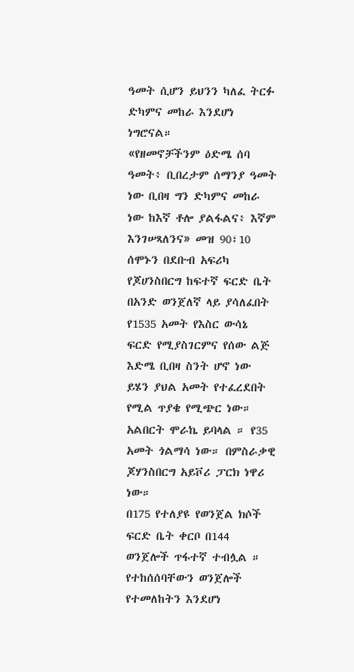ዓመት ሲሆን ይህንን ካለፈ ትርፉ ድካምና መከራ እንደሆነ ነግሮናል።
«የዘመኖቻችንም ዕድሜ ሰባ ዓመት፥ ቢበረታም ሰማንያ ዓመት ነው ቢበዛ ግን ድካምና መከራ ነው ከእኛ ቶሎ ያልፋልና፥ እኛም እንገሠጻለንና» መዝ 90፣10
ሰሞኑን በደቡብ አፍሪካ የጆሀንስበርግ ከፍተኛ ፍርድ ቤት በአንድ ወንጀለኛ ላይ ያሳለፈበት የ1535 አመት የእስር ውሳኔ ፍርድ የሚያስገርምና የሰው ልጅ እድሜ ቢበዛ ስንት ሆኖ ነው ይሄን ያህል አመት የተፈረደበት የሚል ጥያቄ የሚጭር ነው።
አልበርት ሞራኬ ይባላል ። የ35 አመት ጎልማሳ ነው። በምስራቃዊ ጆሃንስበርግ አይቮሪ ፓርክ ነዋሪ ነው።
በ175 የተለያዩ የወንጀል ክሶች ፍርድ ቤት ቀርቦ በ144 ወንጀሎች ጥፋተኛ ተብሏል ።
የተከሰሰባቸውን ወንጀሎች የተመለከትን እንደሆነ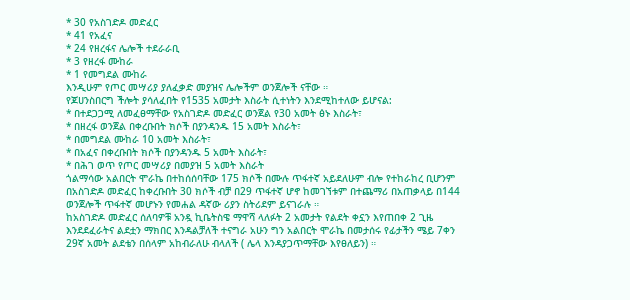* 30 የአስገድዶ መድፈር
* 41 የአፈና
* 24 የዘረፋና ሌሎች ተደራራቢ
* 3 የዘረፋ ሙከራ
* 1 የመግደል ሙከራ
እንዲሁም የጦር መሣሪያ ያለፈቃድ መያዝና ሌሎችም ወንጀሎች ናቸው ።
የጆሀንስበርግ ችሎት ያሳለፈበት የ1535 አመታት እስራት ሲተነትን እንደሚከተለው ይሆናል:
* በተደጋጋሚ ለመፈፀማቸው የአስገድዶ መድፈር ወንጀል የ30 አመት ፅኑ እስራት፣
* በዘረፋ ወንጀል በቀረቡበት ክሶች በያንዳንዱ 15 አመት እስራት፣
* በመግደል ሙከራ 10 አመት እስራት፣
* በአፈና በቀረቡበት ክሶች በያንዳንዱ 5 አመት እስራት፣
* በሕገ ወጥ የጦር መሣሪያ በመያዝ 5 አመት እስራት
ጎልማሳው አልበርት ሞራኬ በተከሰሰባቸው 175 ክሶች በሙሉ ጥፋተኛ አይደለሁም ብሎ የተከራከረ ቢሆንም በአስገድዶ መድፈር ከቀረቡበት 30 ክሶች ብቻ በ29 ጥፋተኛ ሆኖ ከመገኘቱም በተጨማሪ በአጠቃላይ በ144 ወንጀሎች ጥፋተኛ መሆኑን የመሐል ዳኛው ሪያን ስትሪደም ይናገራሉ ።
ከአስገድዶ መድፈር ሰለባዎቹ አንዷ ኪቤትስዌ ማዋሻ ላለፉት 2 አመታት የልደት ቀኗን እየጠበቀ 2 ጊዜ እንደደፈራትና ልደቷን ማክበር እንዳልቻለች ተናግራ አሁን ግን አልበርት ሞራኬ በመታሰሩ የፊታችን ሜይ 7ቀን 29ኛ አመት ልደቴን በሰላም አከብራለሁ ብላለች ( ሌላ እንዳያጋጥማቸው እየፀለይን) ።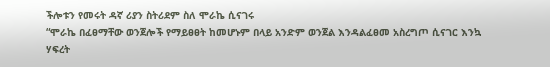ችሎቱን የመሩት ዳኛ ሪያን ስትሪደም ስለ ሞራኬ ሲናገሩ
“ሞራኬ በፈፀማቸው ወንጀሎች የማይፀፀት ከመሆኑም በላይ አንድም ወንጀል እንዳልፈፀመ አስረግጦ ሲናገር እንኳ ሃፍረት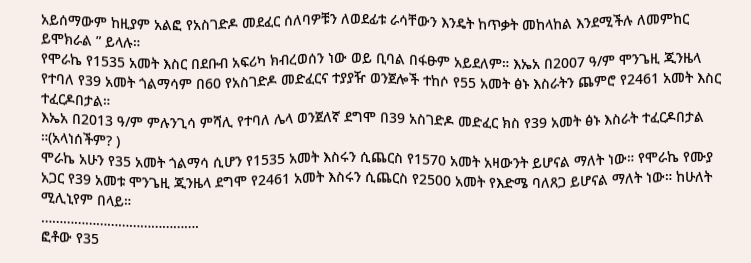አይሰማውም ከዚያም አልፎ የአስገድዶ መደፈር ሰለባዎቹን ለወደፊቱ ራሳቸውን እንዴት ከጥቃት መከላከል እንደሚችሉ ለመምከር ይሞክራል ” ይላሉ።
የሞራኬ የ1535 አመት እስር በደቡብ አፍሪካ ክብረወሰን ነው ወይ ቢባል በፋፁም አይደለም። እኤአ በ2007 ዓ/ም ሞንጌዚ ጂንዜላ የተባለ የ39 አመት ጎልማሳም በ60 የአስገድዶ መድፈርና ተያያዥ ወንጀሎች ተከሶ የ55 አመት ፅኑ እስራትን ጨምሮ የ2461 አመት እስር ተፈርዶበታል።
እኤአ በ2013 ዓ/ም ምሉንጊሳ ምሻሊ የተባለ ሌላ ወንጀለኛ ደግሞ በ39 አስገድዶ መድፈር ክስ የ39 አመት ፅኑ እስራት ተፈርዶበታል ።(አላነሰችም? )
ሞራኬ አሁን የ35 አመት ጎልማሳ ሲሆን የ1535 አመት እስሩን ሲጨርስ የ1570 አመት አዛውንት ይሆናል ማለት ነው። የሞራኬ የሙያ አጋር የ39 አመቱ ሞንጌዚ ጂንዜላ ደግሞ የ2461 አመት እስሩን ሲጨርስ የ2500 አመት የእድሜ ባለጸጋ ይሆናል ማለት ነው። ከሁለት ሚሊኒየም በላይ።
…………………………………….
ፎቶው የ35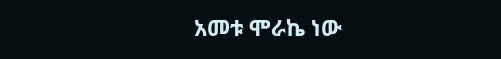አመቱ ሞራኬ ነው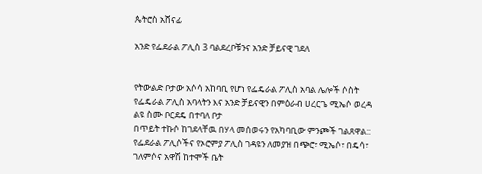ጴትሮስ አሸናፊ

አንድ የፌደራል ፖሊስ 3 ባልደረቦቹንና አንድ ቻይናዊ ገደለ


የትውልድ ቦታው አሶሳ አከባቢ የሆነ የፌዴራል ፖሊስ አባል ሌሎች ሶስት የፌዴራል ፖሊስ አባላትን እና አንድ ቻይናዊን በምዕራብ ሀረርጌ ሚኤሶ ወረዳ ልዩ ስሙ ቦርደዴ በተባለ ቦታ
በጥይት ተኩሶ ከገደላቸዉ በሃላ መሰወሩን የአካባቢው ምንጮች ገልጸዋል::
የፌደራል ፖሊሶችና የኦሮምያ ፖሊስ ገዳዩን ለመያዝ በጭሮ፣ ሚኤሶ፣ በዴሳ፣ ገለምሶና አዋሽ ከተሞች ቤት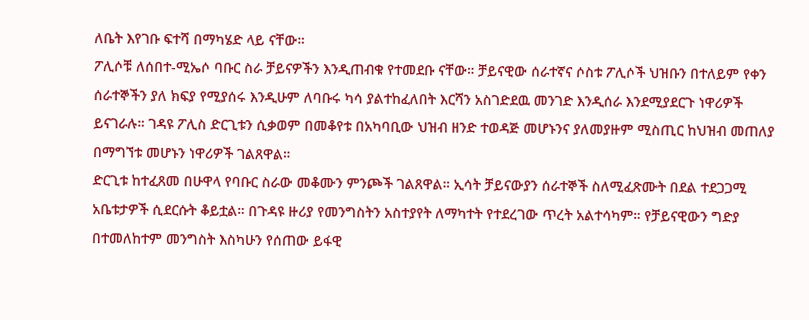ለቤት እየገቡ ፍተሻ በማካሄድ ላይ ናቸው።
ፖሊሶቹ ለሰበተ-ሚኤሶ ባቡር ስራ ቻይናዎችን እንዲጠብቁ የተመደቡ ናቸው። ቻይናዊው ሰራተኛና ሶስቱ ፖሊሶች ህዝቡን በተለይም የቀን ሰራተኞችን ያለ ክፍያ የሚያሰሩ እንዲሁም ለባቡሩ ካሳ ያልተከፈለበት እርሻን አስገድደዉ መንገድ እንዲሰራ እንደሚያደርጉ ነዋሪዎች ይናገራሉ። ገዳዩ ፖሊስ ድርጊቱን ሲቃወም በመቆየቱ በአካባቢው ህዝብ ዘንድ ተወዳጅ መሆኑንና ያለመያዙም ሚስጢር ከህዝብ መጠለያ በማግኘቱ መሆኑን ነዋሪዎች ገልጸዋል።
ድርጊቱ ከተፈጸመ በሁዋላ የባቡር ስራው መቆሙን ምንጮች ገልጸዋል። ኢሳት ቻይናውያን ሰራተኞች ስለሚፈጽሙት በደል ተደጋጋሚ አቤቱታዎች ሲደርሱት ቆይቷል። በጉዳዩ ዙሪያ የመንግስትን አስተያየት ለማካተት የተደረገው ጥረት አልተሳካም። የቻይናዊውን ግድያ በተመለከተም መንግስት እስካሁን የሰጠው ይፋዊ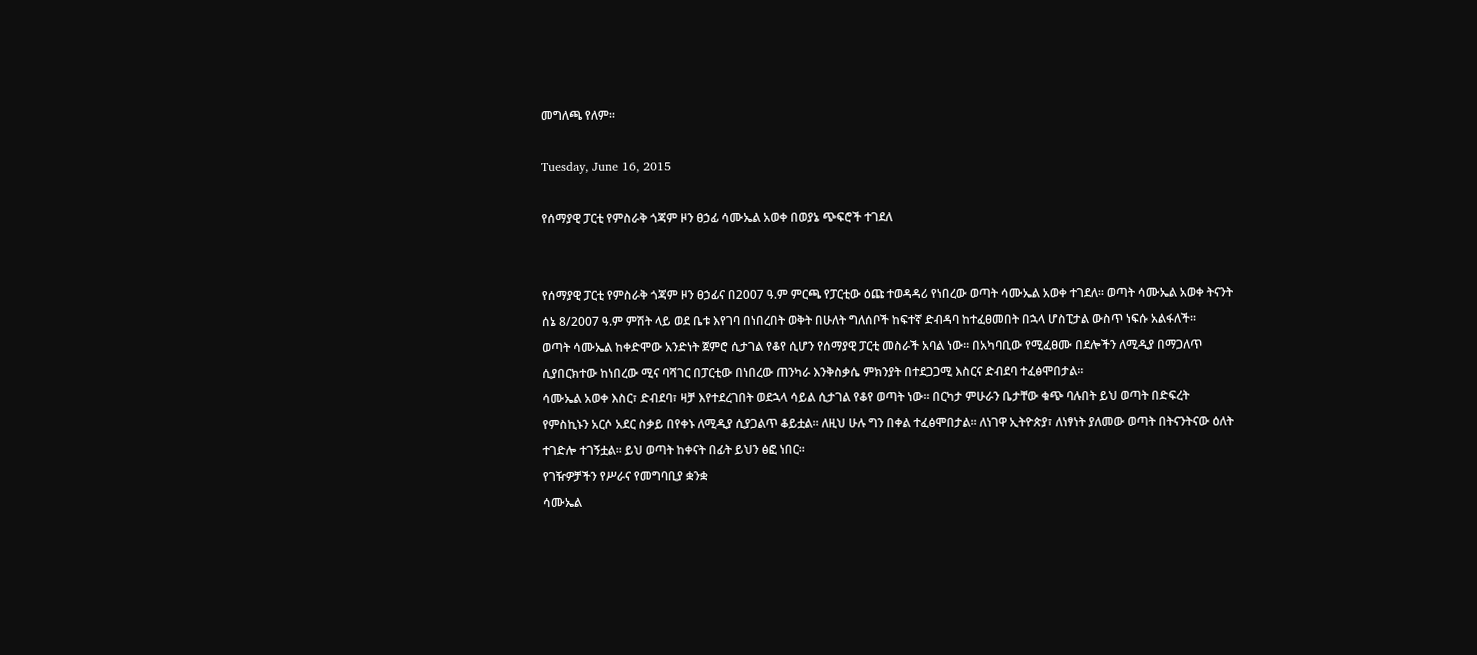መግለጫ የለም።

Tuesday, June 16, 2015

የሰማያዊ ፓርቲ የምስራቅ ጎጃም ዞን ፀኃፊ ሳሙኤል አወቀ በወያኔ ጭፍሮች ተገደለ


የሰማያዊ ፓርቲ የምስራቅ ጎጃም ዞን ፀኃፊና በ2007 ዓ.ም ምርጫ የፓርቲው ዕጩ ተወዳዳሪ የነበረው ወጣት ሳሙኤል አወቀ ተገደለ፡፡ ወጣት ሳሙኤል አወቀ ትናንት ሰኔ 8/2007 ዓ.ም ምሽት ላይ ወደ ቤቱ እየገባ በነበረበት ወቅት በሁለት ግለሰቦች ከፍተኛ ድብዳባ ከተፈፀመበት በኋላ ሆስፒታል ውስጥ ነፍሱ አልፋለች፡፡
ወጣት ሳሙኤል ከቀድሞው አንድነት ጀምሮ ሲታገል የቆየ ሲሆን የሰማያዊ ፓርቲ መስራች አባል ነው፡፡ በአካባቢው የሚፈፀሙ በደሎችን ለሚዲያ በማጋለጥ ሲያበርክተው ከነበረው ሚና ባሻገር በፓርቲው በነበረው ጠንካራ እንቅስቃሴ ምክንያት በተደጋጋሚ እስርና ድብደባ ተፈፅሞበታል፡፡
ሳሙኤል አወቀ እስር፣ ድብደባ፣ ዛቻ እየተደረገበት ወደኋላ ሳይል ሲታገል የቆየ ወጣት ነው፡፡ በርካታ ምሁራን ቤታቸው ቁጭ ባሉበት ይህ ወጣት በድፍረት የምስኪኑን አርሶ አደር ስቃይ በየቀኑ ለሚዲያ ሲያጋልጥ ቆይቷል፡፡ ለዚህ ሁሉ ግን በቀል ተፈፅሞበታል፡፡ ለነገዋ ኢትዮጵያ፣ ለነፃነት ያለመው ወጣት በትናንትናው ዕለት ተገድሎ ተገኝቷል፡፡ ይህ ወጣት ከቀናት በፊት ይህን ፅፎ ነበር፡፡
የገዥዎቻችን የሥራና የመግባቢያ ቋንቋ
ሳሙኤል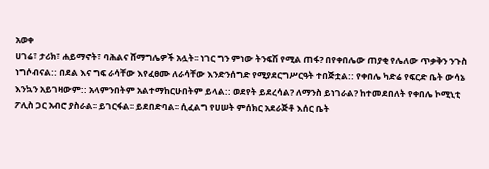አወቀ
ሀገሬ፣ ታሪክ፣ ሐይማኖት፣ ባሕልና ሸማግሌዎች አሏት፡፡ ነገር ግን ምነው ትንፍሽ የሚል ጠፋ? በየቀበሌው ጠያቂ የሌለው ጥቃቅን ንጉስ ነግሶብናል:: በደል እና ግፍ ራሳቸው እየፈፀሙ ለራሳቸው እንድንሰግድ የሚያደርግሥርዓት ተበጅቷል:: የቀበሌ ካድሬ የፍርድ ቤት ውሳኔ እንኳን አይገዛውም:: አላምንበትም አልተማከርሁበትም ይላል:: ወደየት ይደረሳል? ለማንስ ይነገራል? ከተመደበለት የቀበሌ ኮሚኒቲ ፖሊስ ጋር አብሮ ያስራል፡፡ ይገርፋል፡፡ ይደበድባል፡፡ ሲፈልግ የሀሠት ምሰክር አደራጅቶ እሰር ቤት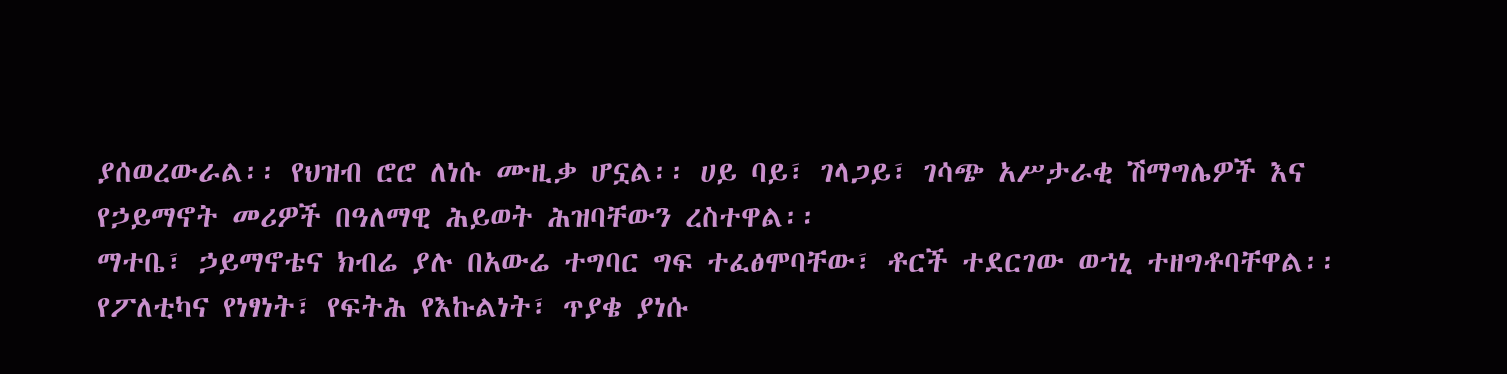ያሰወረውራል፡፡ የህዝብ ሮሮ ለነሱ ሙዚቃ ሆኗል፡፡ ሀይ ባይ፣ ገላጋይ፣ ገሳጭ አሥታራቂ ሽማግሌዎች እና የኃይማኖት መሪዎች በዓለማዊ ሕይወት ሕዝባቸውን ረስተዋል፡፡
ማተቤ፣ ኃይማኖቴና ክብሬ ያሉ በአውሬ ተግባር ግፍ ተፈፅሞባቸው፣ ቶርች ተደርገው ወኀኒ ተዘግቶባቸዋል፡፡ የፖለቲካና የነፃነት፣ የፍትሕ የእኩልነት፣ ጥያቄ ያነሱ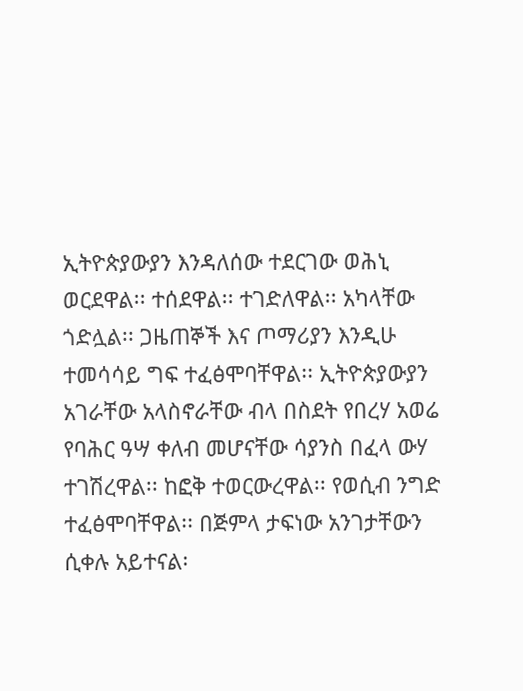ኢትዮጵያውያን እንዳለሰው ተደርገው ወሕኒ ወርደዋል፡፡ ተሰደዋል፡፡ ተገድለዋል፡፡ አካላቸው ጎድሏል፡፡ ጋዜጠኞች እና ጦማሪያን እንዲሁ ተመሳሳይ ግፍ ተፈፅሞባቸዋል፡፡ ኢትዮጵያውያን አገራቸው አላስኖራቸው ብላ በስደት የበረሃ አወሬ የባሕር ዓሣ ቀለብ መሆናቸው ሳያንስ በፈላ ውሃ ተገሽረዋል፡፡ ከፎቅ ተወርውረዋል፡፡ የወሲብ ንግድ ተፈፅሞባቸዋል፡፡ በጅምላ ታፍነው አንገታቸውን ሲቀሉ አይተናል፡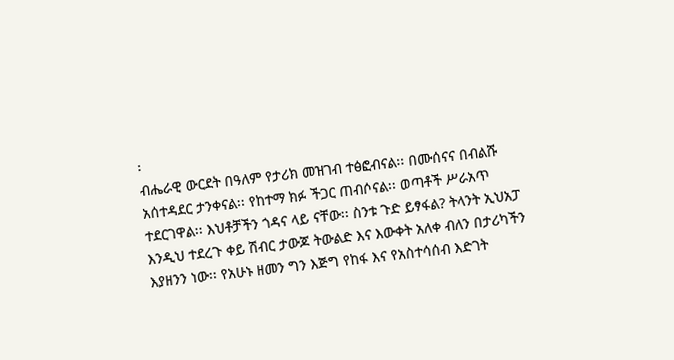፡
ብሔራዊ ውርደት በዓለም የታሪክ መዝገብ ተፅፎብናል፡፡ በሙሰናና በብልሹ አሰተዳደር ታንቀናል፡፡ የከተማ ክፉ ችጋር ጠብሶናል፡፡ ወጣቶች ሥራአጥ ተደርገዋል፡፡ እህቶቻችን ጎዳና ላይ ናቸው፡፡ ስንቱ ጉድ ይፃፋል? ትላንት ኢህአፓ እንዲህ ተደረጉ ቀይ ሽብር ታውጆ ትውልድ እና እውቀት አለቀ ብለን በታሪካችን እያዘንን ነው፡፡ የአሁኑ ዘመን ግን እጅግ የከፋ እና የአስተሳሰብ እድገት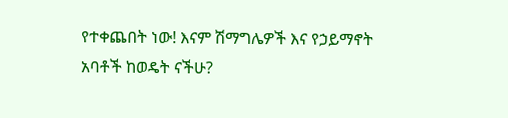የተቀጨበት ነው! እናም ሽማግሌዎች እና የኃይማኖት አባቶች ከወዴት ናችሁ?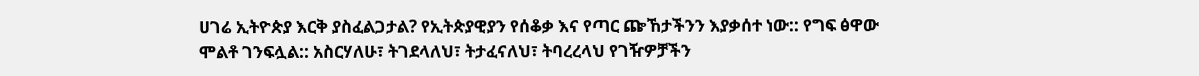ሀገሬ ኢትዮጵያ እርቅ ያስፈልጋታል? የኢትጵያዊያን የሰቆቃ እና የጣር ጬኸታችንን እያቃሰተ ነው:: የግፍ ፅዋው ሞልቶ ገንፍሏል:: አስርሃለሁ፣ ትገደላለህ፣ ትታፈናለህ፣ ትባረረላህ የገዥዎቻችን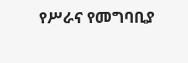የሥራና የመግባቢያ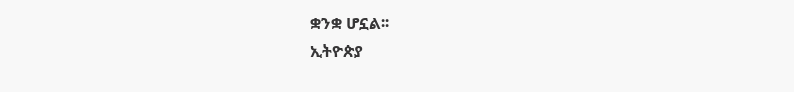ቋንቋ ሆኗል፡፡
ኢትዮጵያ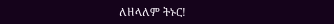ለዘላለም ትኑር!